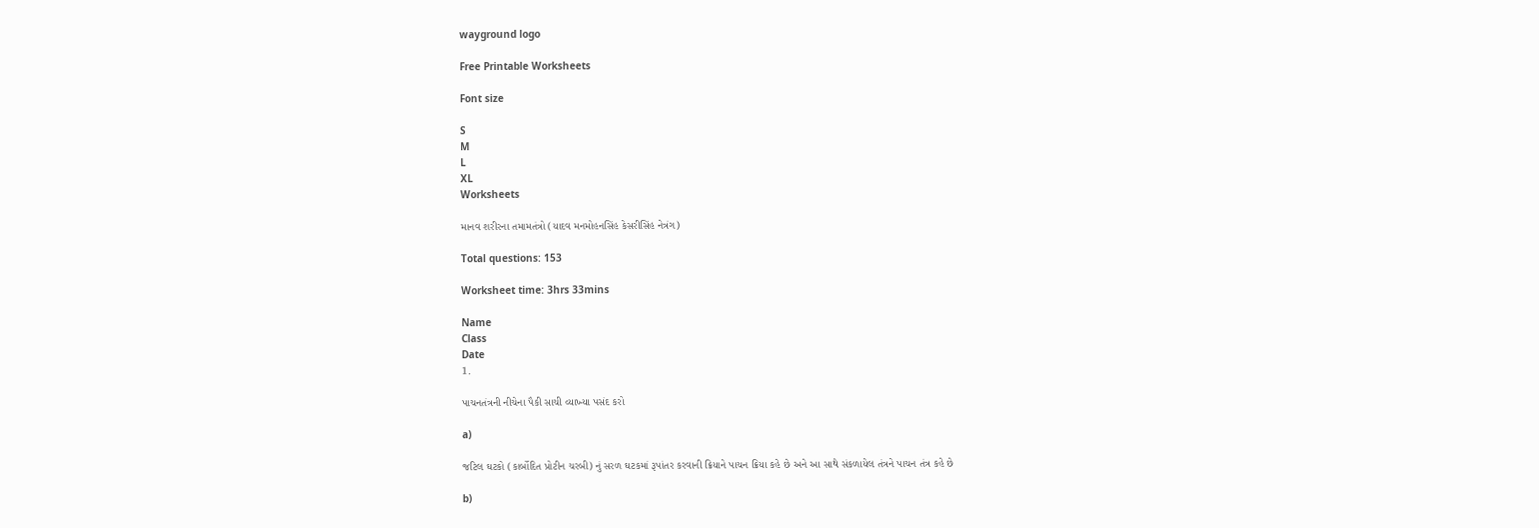wayground logo

Free Printable Worksheets

Font size

S
M
L
XL
Worksheets

માનવ શરીરના તમામતંત્રો (યાદવ મનમોહનસિંહ કેસરીસિંહ નેત્રંગ)

Total questions: 153

Worksheet time: 3hrs 33mins

Name
Class
Date
1.

પાચનતંત્રની નીચેના પૈકી સાચી વ્યાખ્યા પસંદ કરો

a)

જટિલ ઘટકો (કાર્બોદિત પ્રોટીન ચરબી) નું સરળ ઘટકમાં રૂપાંતર કરવાની ક્રિયાને પાચન ક્રિયા કહે છે અને આ સાથે સંકળાયેલ તંત્રને પાચન તંત્ર કહે છે

b)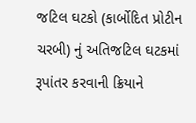જટિલ ઘટકો (કાર્બોદિત પ્રોટીન ચરબી) નું અતિજટિલ ઘટકમાં રૂપાંતર કરવાની ક્રિયાને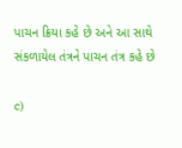પાચન ક્રિયા કહે છે અને આ સાથે સંકળાયેલ તંત્રને પાચન તંત્ર કહે છે

c)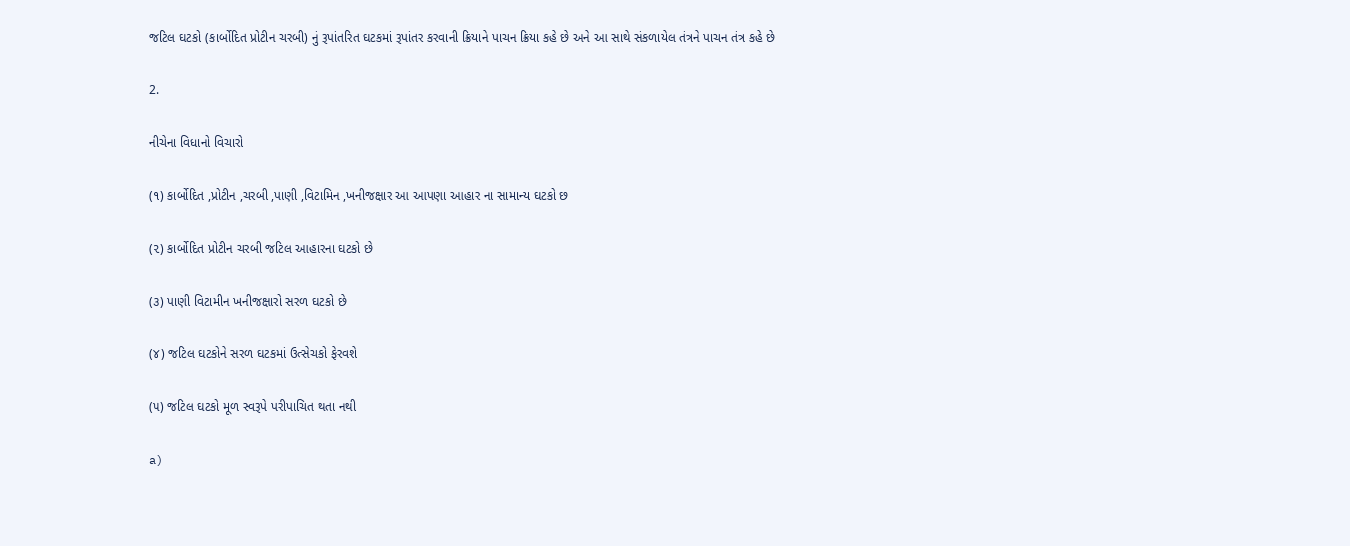જટિલ ઘટકો (કાર્બોદિત પ્રોટીન ચરબી) નું રૂપાંતરિત ઘટકમાં રૂપાંતર કરવાની ક્રિયાને પાચન ક્રિયા કહે છે અને આ સાથે સંકળાયેલ તંત્રને પાચન તંત્ર કહે છે

2.

નીચેના વિધાનો વિચારો

(૧) કાર્બોદિત ,પ્રોટીન ,ચરબી ,પાણી ,વિટામિન ,ખનીજક્ષાર આ આપણા આહાર ના સામાન્ય ઘટકો છ

(૨) કાર્બોદિત પ્રોટીન ચરબી જટિલ આહારના ઘટકો છે

(૩) પાણી વિટામીન ખનીજક્ષારો સરળ ઘટકો છે

(૪) જટિલ ઘટકોને સરળ ઘટકમાં ઉત્સેચકો ફેરવશે

(૫) જટિલ ઘટકો મૂળ સ્વરૂપે પરીપાચિત થતા નથી

a)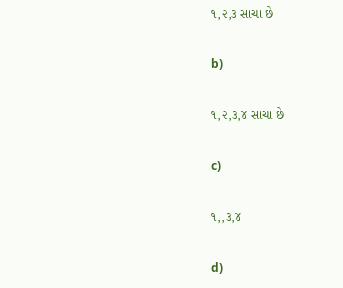૧,૨,૩ સાચા છે

b)

૧,૨,૩,૪ સાચા છે

c)

૧,,૩,૪

d)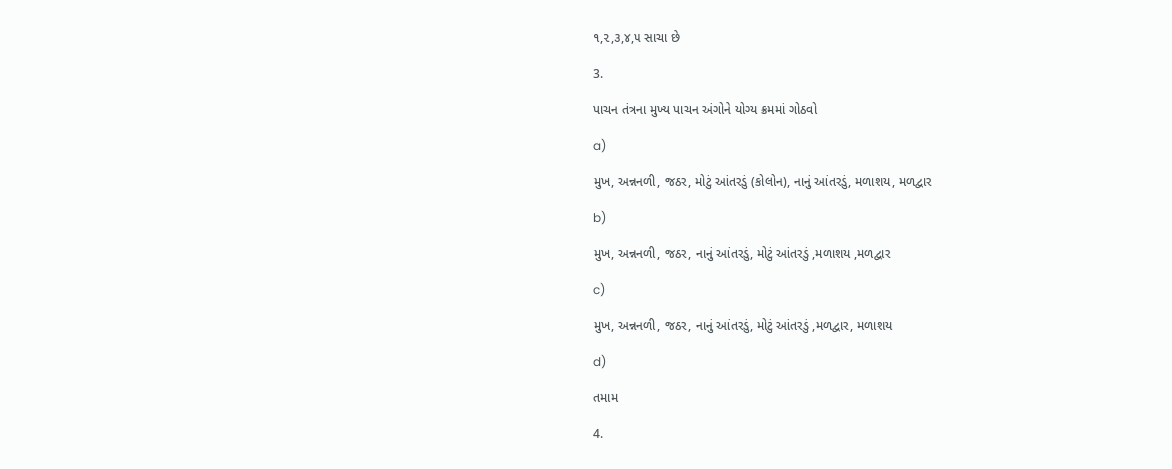૧,૨,૩,૪,૫ સાચા છે

3.

પાચન તંત્રના મુખ્ય પાચન અંગોને યોગ્ય ક્રમમાં ગોઠવો

a)

મુખ, અન્નનળી, જઠર, મોટું આંતરડું (કોલોન), નાનું આંતરડું, મળાશય, મળદ્વાર

b)

મુખ, અન્નનળી, જઠર, નાનું આંતરડું, મોટું આંતરડું ,મળાશય ,મળદ્વાર

c)

મુખ, અન્નનળી, જઠર, નાનું આંતરડું, મોટું આંતરડું ,મળદ્વાર, મળાશય

d)

તમામ

4.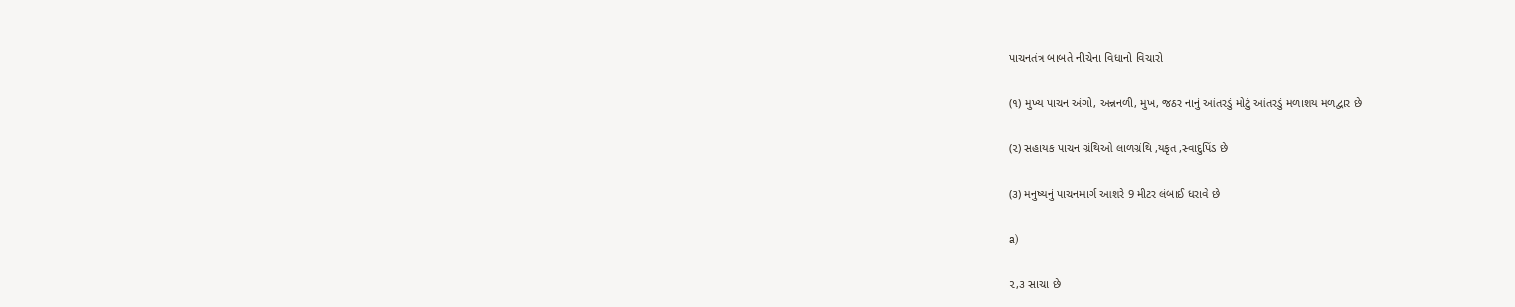પાચનતંત્ર બાબતે નીચેના વિધાનો વિચારો

(૧) મુખ્ય પાચન અંગો, અન્નનળી, મુખ, જઠર નાનું આંતરડું મોટું આંતરડું મળાશય મળદ્વાર છે

(૨) સહાયક પાચન ગ્રંથિઓ લાળગ્રંથિ ,યકૃત ,સ્વાદુપિંડ છે

(૩) મનુષ્યનું પાચનમાર્ગ આશરે 9 મીટર લંબાઈ ધરાવે છે

a)

૨,૩ સાચા છે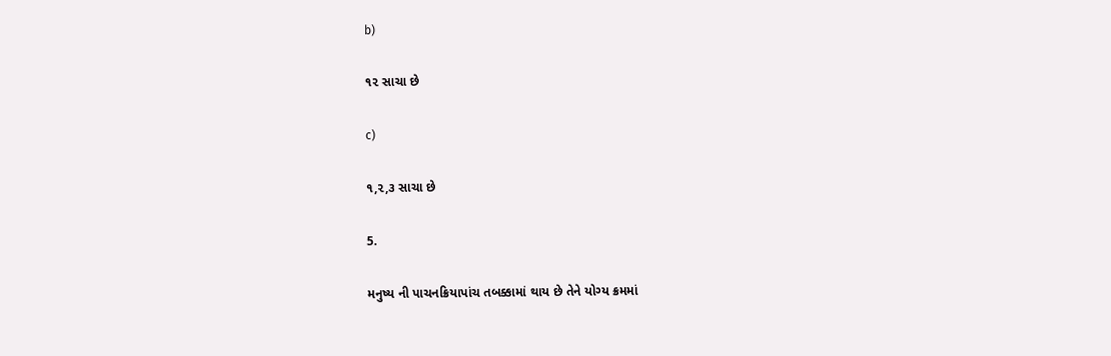b)

૧૨ સાચા છે

c)

૧,૨,૩ સાચા છે

5.

મનુષ્ય ની પાચનક્રિયાપાંચ તબક્કામાં થાય છે તેને યોગ્ય ક્રમમાં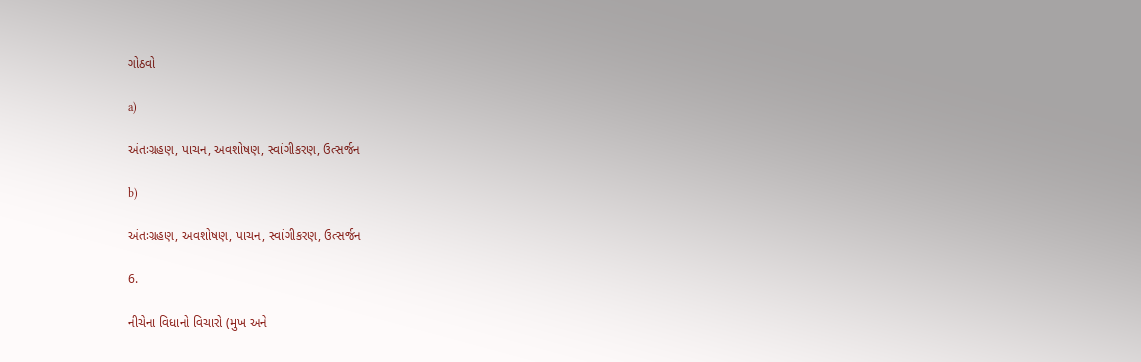ગોઠવો

a)

અંતઃગ્રહણ, પાચન, અવશોષણ, સ્વાંગીકરણ, ઉત્સર્જન

b)

અંતઃગ્રહણ, અવશોષણ, પાચન, સ્વાંગીકરણ, ઉત્સર્જન

6.

નીચેના વિધાનો વિચારો (મુખ અને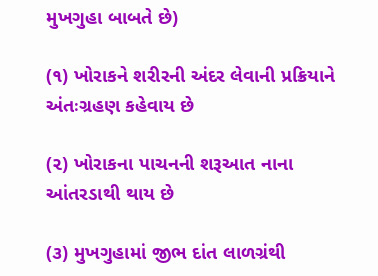મુખગુહા બાબતે છે)

(૧) ખોરાકને શરીરની અંદર લેવાની પ્રક્રિયાને અંતઃગ્રહણ કહેવાય છે

(૨) ખોરાકના પાચનની શરૂઆત નાના આંતરડાથી થાય છે

(૩) મુખગુહામાં જીભ દાંત લાળગ્રંથી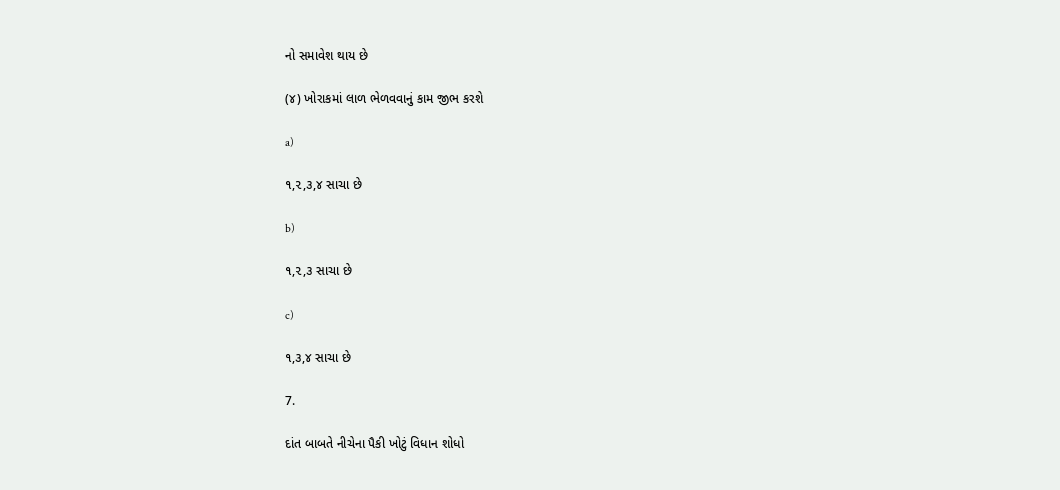નો સમાવેશ થાય છે

(૪) ખોરાકમાં લાળ ભેળવવાનું કામ જીભ કરશે

a)

૧,૨,૩,૪ સાચા છે

b)

૧,૨,૩ સાચા છે

c)

૧,૩,૪ સાચા છે

7.

દાંત બાબતે નીચેના પૈકી ખોટું વિધાન શોધો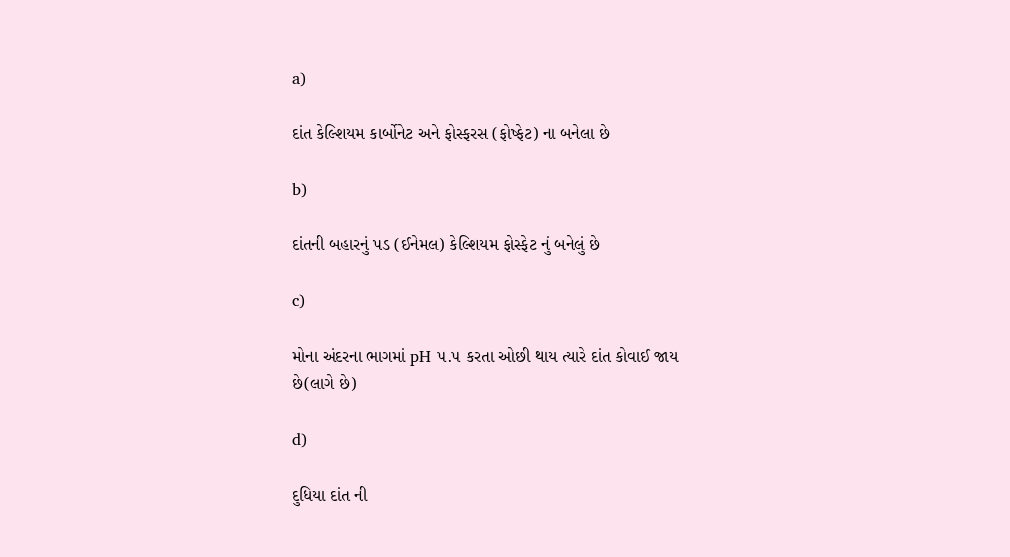a)

દાંત કેલ્શિયમ કાર્બોનેટ અને ફોસ્ફરસ (ફોષ્ફેટ) ના બનેલા છે

b)

દાંતની બહારનું પડ (ઈનેમલ) કેલ્શિયમ ફોસ્ફેટ નું બનેલું છે

c)

મોના અંદરના ભાગમાં pH ૫.૫ કરતા ઓછી થાય ત્યારે દાંત કોવાઈ જાય છે(લાગે છે)

d)

દુધિયા દાંત ની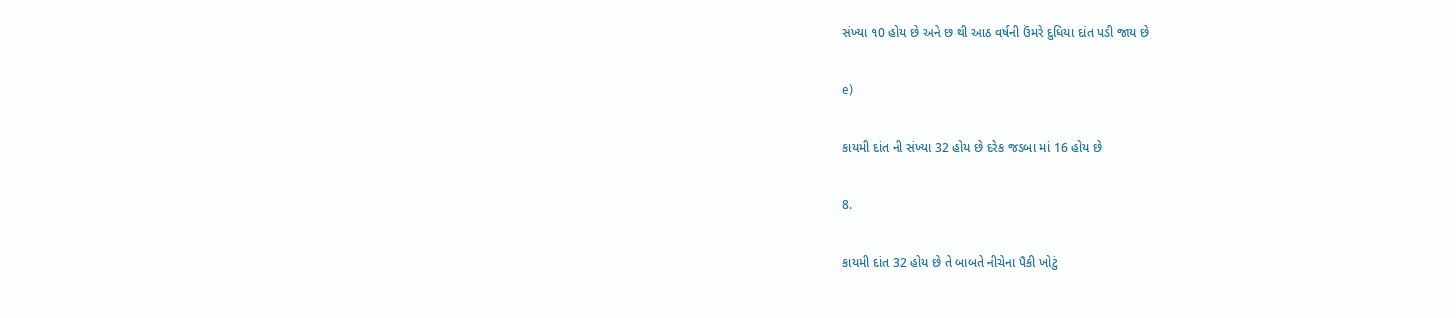સંખ્યા ૧0 હોય છે અને છ થી આઠ વર્ષની ઉંમરે દુધિયા દાંત પડી જાય છે

e)

કાયમી દાંત ની સંખ્યા 32 હોય છે દરેક જડબા માં 16 હોય છે

8.

કાયમી દાંત 32 હોય છે તે બાબતે નીચેના પૈકી ખોટું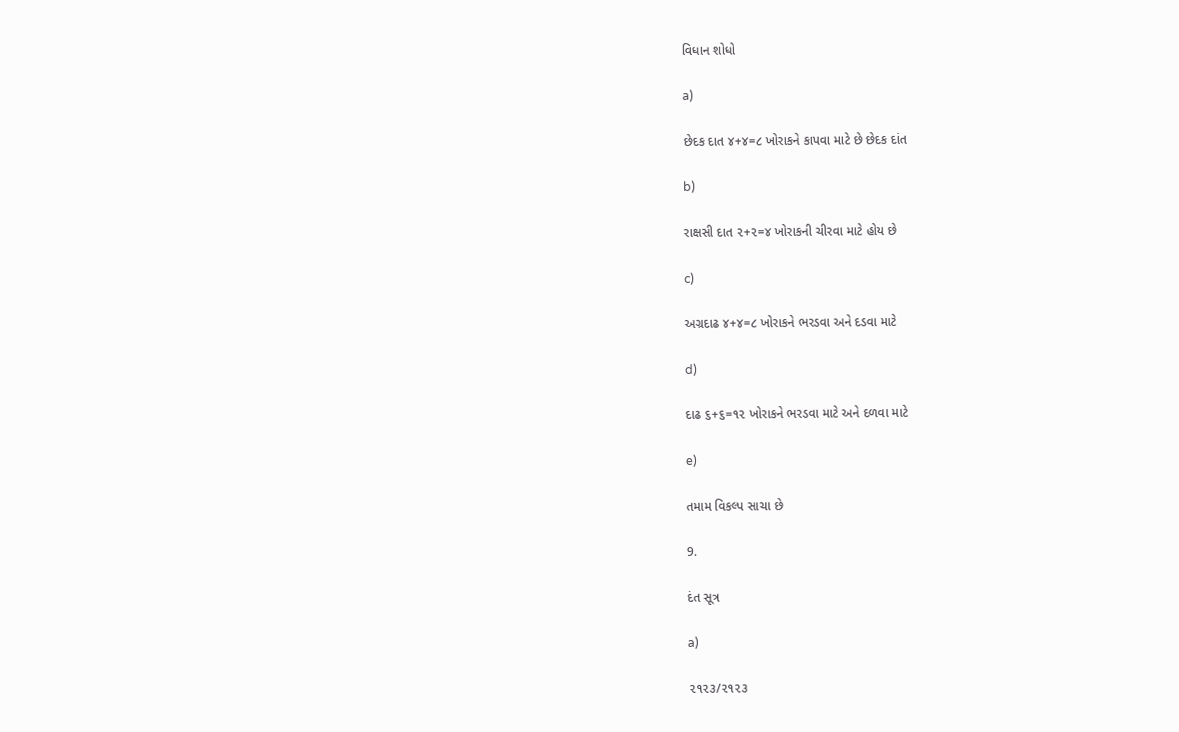વિધાન શોધો

a)

છેદક દાત ૪+૪=૮ ખોરાકને કાપવા માટે છે છેદક દાંત

b)

રાક્ષસી દાત ૨+૨=૪ ખોરાકની ચીરવા માટે હોય છે

c)

અગ્રદાઢ ૪+૪=૮ ખોરાકને ભરડવા અને દડવા માટે

d)

દાઢ ૬+૬=૧૨ ખોરાકને ભરડવા માટે અને દળવા માટે

e)

તમામ વિકલ્પ સાચા છે

9.

દંત સૂત્ર

a)

૨૧૨૩/૨૧૨૩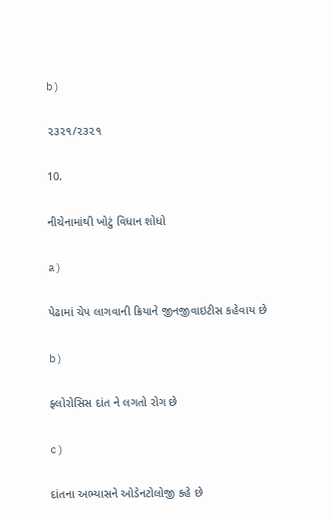b)

૨૩૨૧/૨૩૨૧

10.

નીચેનામાંથી ખોટું વિધાન શોધો

a)

પેઢામાં ચેપ લાગવાની ક્રિયાને જીનજીવાઇટીસ કહેવાય છે

b)

ફ્લોરોસિસ દાંત ને લગતો રોગ છે

c)

દાંતના અભ્યાસને ઓડેનટોલોજી કહે છે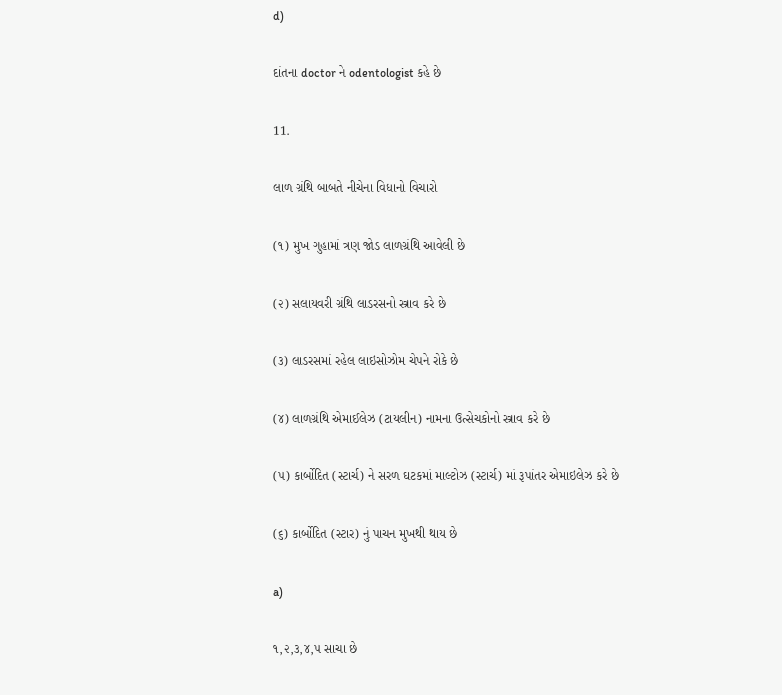d)

દાંતના doctor ને odentologist કહે છે

11.

લાળ ગ્રંથિ બાબતે નીચેના વિધાનો વિચારો

(૧) મુખ ગુહામાં ત્રણ જોડ લાળગ્રંથિ આવેલી છે

(૨) સલાયવરી ગ્રંથિ લાડરસનો સ્ત્રાવ કરે છે

(૩) લાડરસમાં રહેલ લાઇસોઝોમ ચેપને રોકે છે

(૪) લાળગ્રંથિ એમાઈલેઝ (ટાયલીન) નામના ઉત્સેચકોનો સ્ત્રાવ કરે છે

(૫) કાર્બોદિત (સ્ટાર્ચ) ને સરળ ઘટકમાં માલ્ટોઝ (સ્ટાર્ચ) માં રૂપાંતર એમાઇલેઝ કરે છે

(૬) કાર્બોદિત (સ્ટાર) નું પાચન મુખથી થાય છે

a)

૧,૨,૩,૪,૫ સાચા છે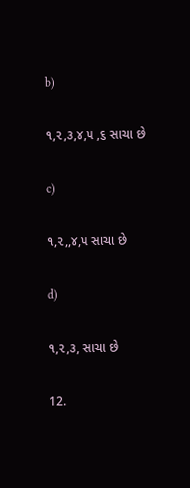b)

૧,૨,૩,૪,૫ ,૬ સાચા છે

c)

૧,૨,,૪,૫ સાચા છે

d)

૧,૨,૩, સાચા છે

12.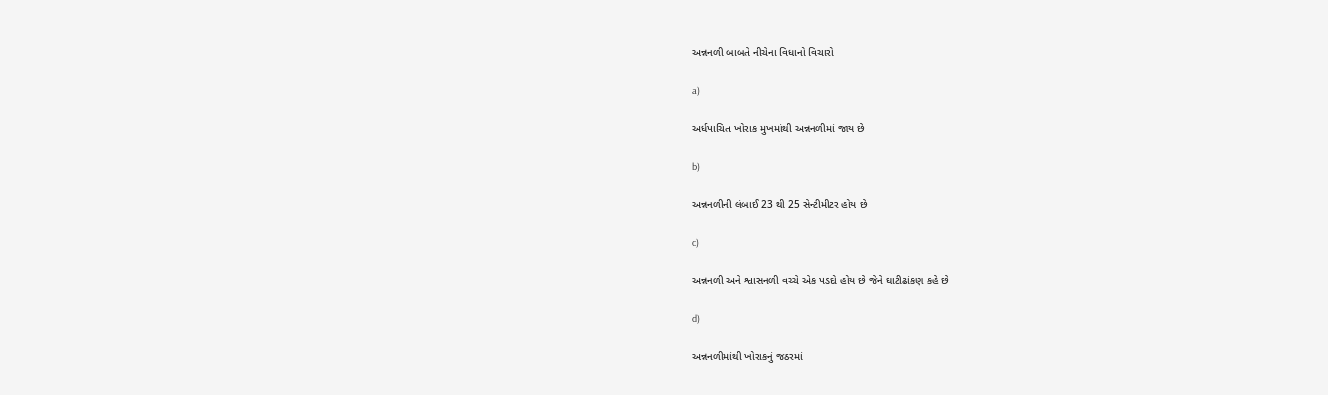અન્નનળી બાબતે નીચેના વિધાનો વિચારો

a)

અર્ધપાચિત ખોરાક મુખમાંથી અન્નનળીમાં જાય છે

b)

અન્નનળીની લંબાઈ 23 થી 25 સેન્ટીમીટર હોય છે

c)

અન્નનળી અને શ્વાસનળી વચ્ચે એક પડદો હોય છે જેને ઘાટીઢાંકણ કહે છે

d)

અન્નનળીમાંથી ખોરાકનું જઠરમાં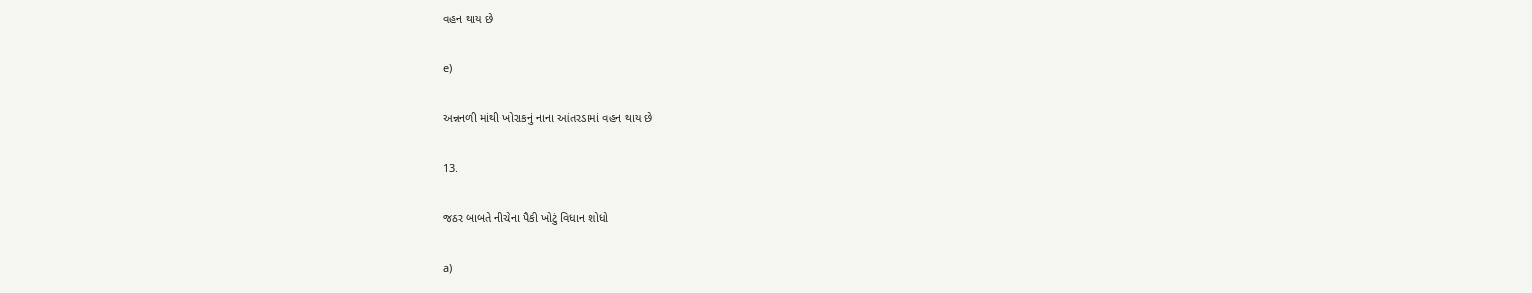વહન થાય છે

e)

અન્નનળી માંથી ખોરાકનું નાના આંતરડામાં વહન થાય છે

13.

જઠર બાબતે નીચેના પૈકી ખોટું વિધાન શોધો

a)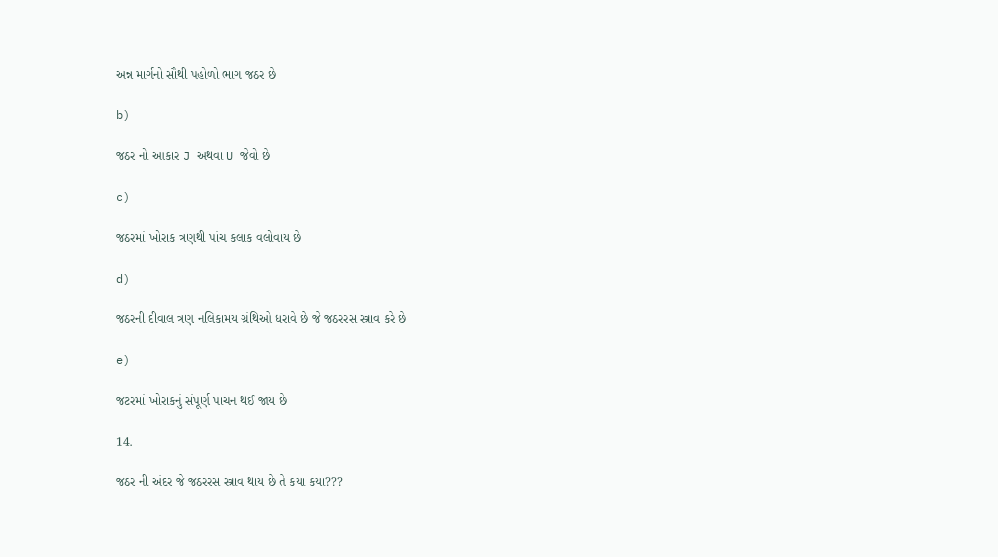અન્ન માર્ગનો સૌથી પહોળો ભાગ જઠર છે

b)

જઠર નો આકાર J અથવા U જેવો છે

c)

જઠરમાં ખોરાક ત્રણથી પાંચ કલાક વલોવાય છે

d)

જઠરની દીવાલ ત્રણ નલિકામય ગ્રંથિઓ ધરાવે છે જે જઠરરસ સ્ત્રાવ કરે છે

e)

જટરમાં ખોરાકનું સંપૂર્ણ પાચન થઈ જાય છે

14.

જઠર ની અંદર જે જઠરરસ સ્ત્રાવ થાય છે તે કયા કયા???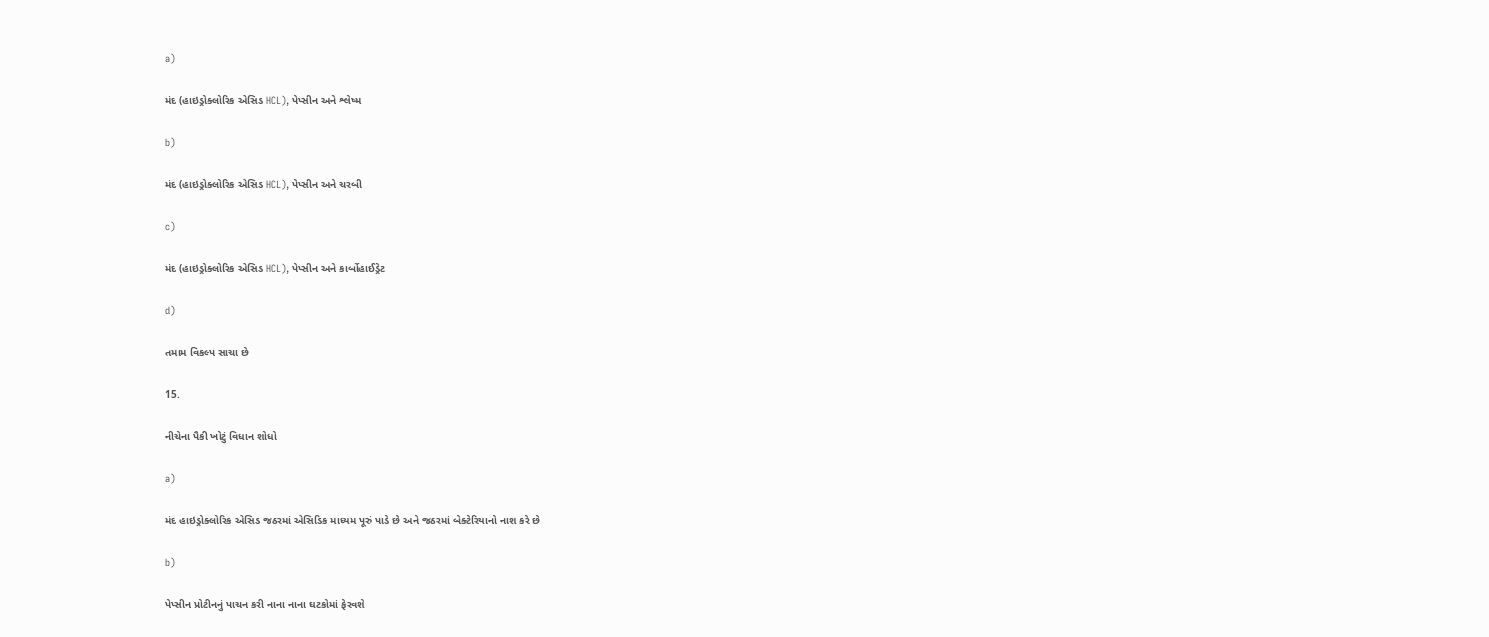a)

મંદ (હાઇડ્રોક્લોરિક એસિડ HCL), પેપ્સીન અને શ્લેષ્મ

b)

મંદ (હાઇડ્રોક્લોરિક એસિડ HCL), પેપ્સીન અને ચરબી

c)

મંદ (હાઇડ્રોક્લોરિક એસિડ HCL), પેપ્સીન અને કાર્બોહાઈડ્રેટ

d)

તમામ વિકલ્પ સાચા છે

15.

નીચેના પૈકી ખોટું વિધાન શોધો

a)

મંદ હાઇડ્રોક્લોરિક એસિડ જઠરમાં એસિડિક માધ્યમ પૂરું પાડે છે અને જઠરમાં બેક્ટેરિયાનો નાશ કરે છે

b)

પેપ્સીન પ્રોટીનનું પાચન કરી નાના નાના ઘટકોમાં ફેરવશે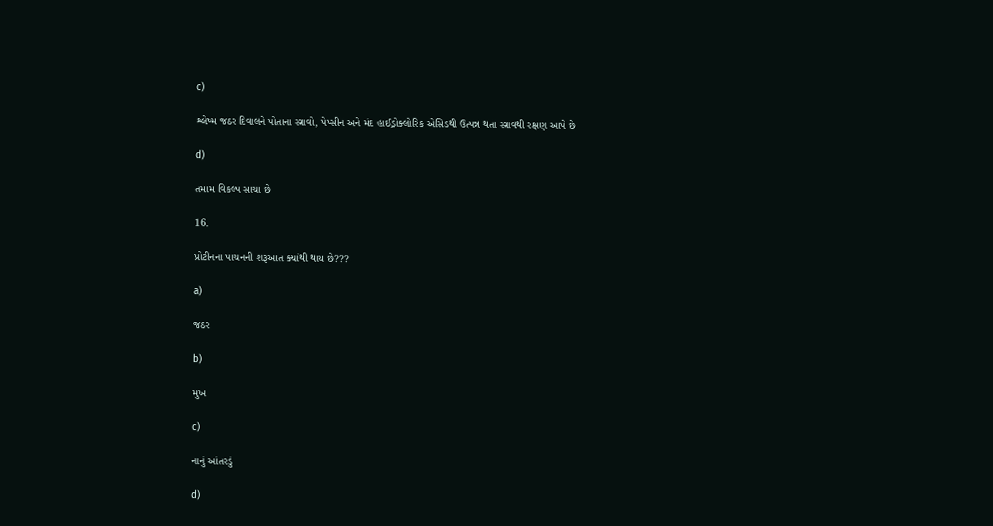c)

શ્લેષ્મ જઠર દિવાલને પોતાના સ્ત્રાવો, પેપ્સીન અને મંદ હાઈડ્રોક્લોરિક એસિડથી ઉત્પન્ન થતા સ્ત્રાવથી રક્ષણ આપે છે

d)

તમામ વિકલ્પ સાચા છે

16.

પ્રોટીનના પાચનની શરૂઆત ક્યાંથી થાય છે???

a)

જઠર

b)

મુખ

c)

નાનું આંતરડું

d)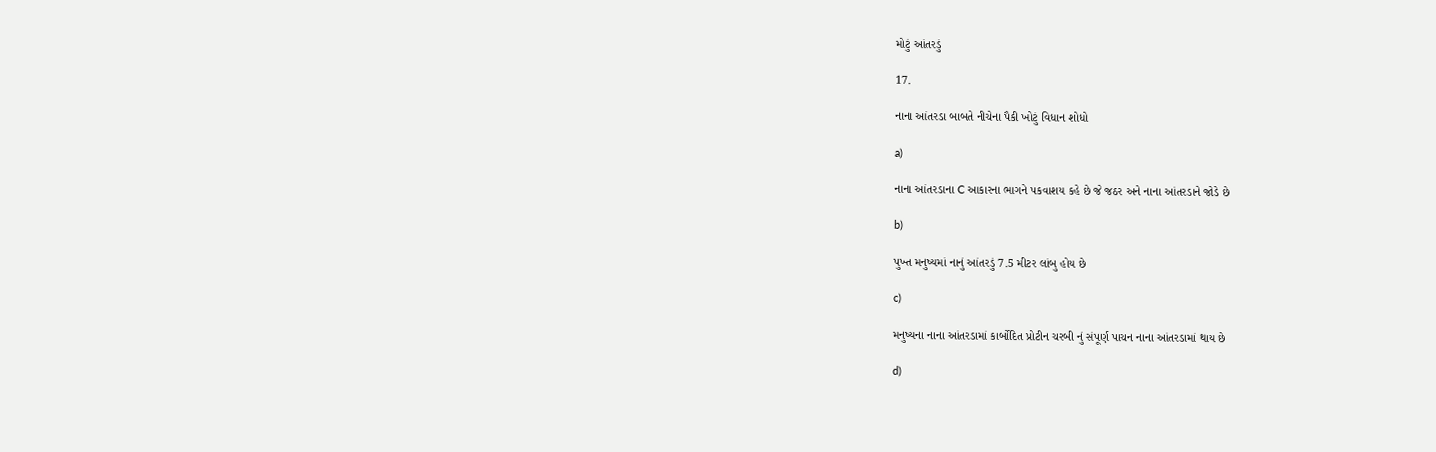મોટું આંતરડું

17.

નાના આંતરડા બાબતે નીચેના પૈકી ખોટું વિધાન શોધો

a)

નાના આંતરડાના C આકારના ભાગને પકવાશય કહે છે જે જઠર અને નાના આંતરડાને જોડે છે

b)

પુખ્ત મનુષ્યમાં નાનું આંતરડું 7.5 મીટર લાંબુ હોય છે

c)

મનુષ્યના નાના આંતરડામાં કાર્બોદિત પ્રોટીન ચરબી નું સંપૂર્ણ પાચન નાના આંતરડામાં થાય છે

d)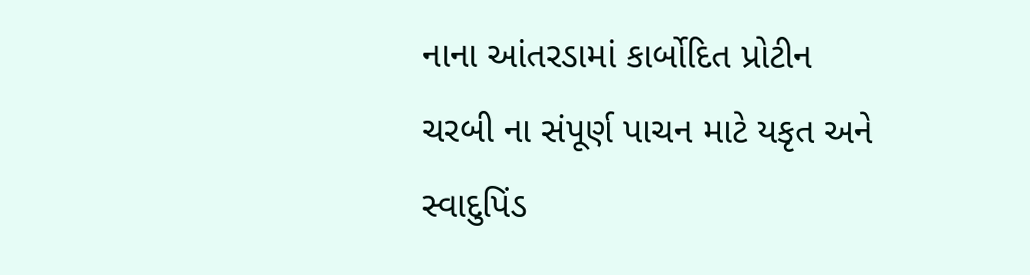નાના આંતરડામાં કાર્બોદિત પ્રોટીન ચરબી ના સંપૂર્ણ પાચન માટે યકૃત અને સ્વાદુપિંડ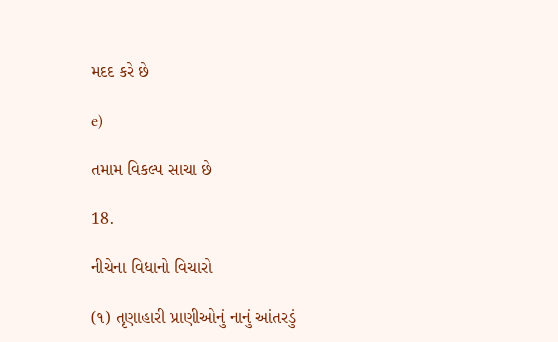મદદ કરે છે

e)

તમામ વિકલ્પ સાચા છે

18.

નીચેના વિધાનો વિચારો

(૧) તૃણાહારી પ્રાણીઓનું નાનું આંતરડું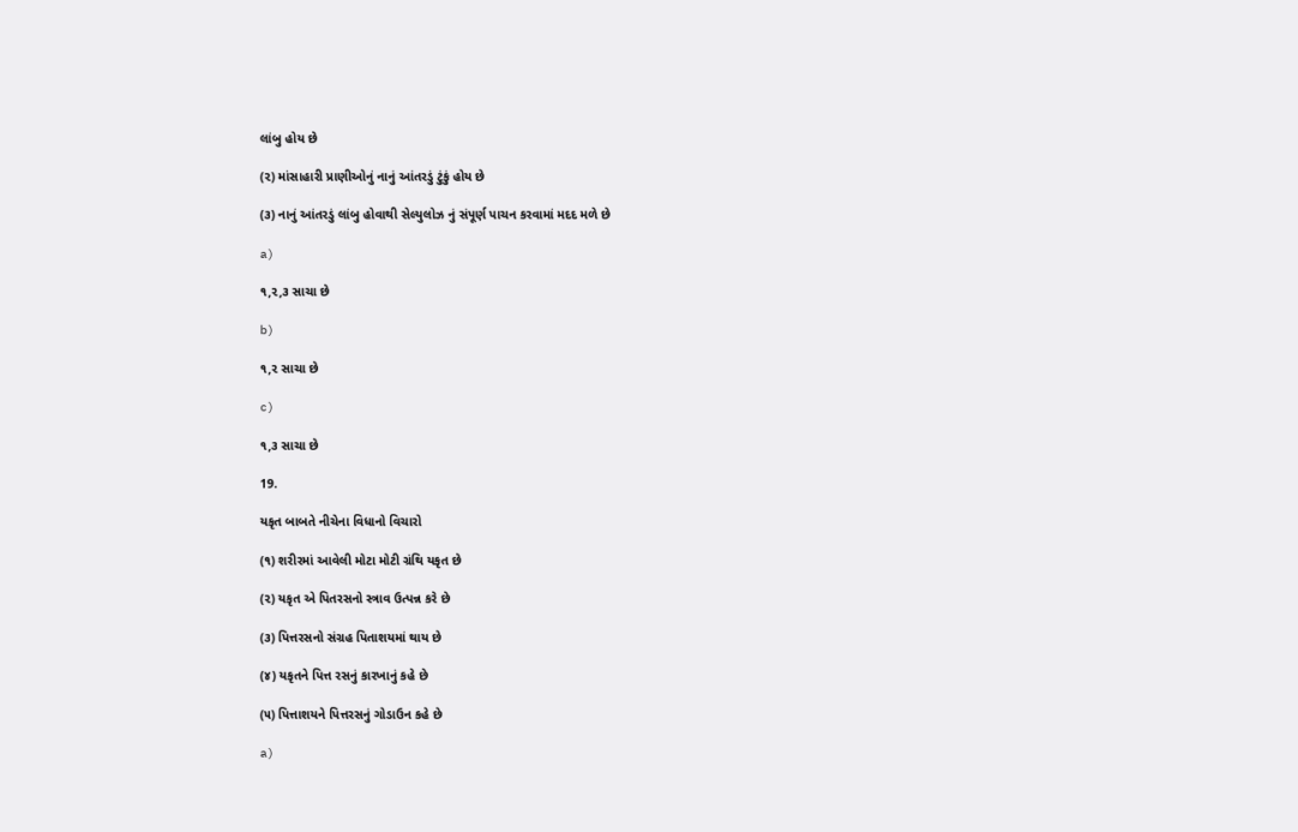લાંબુ હોય છે

(૨) માંસાહારી પ્રાણીઓનું નાનું આંતરડું ટુંકું હોય છે

(૩) નાનું આંતરડું લાંબુ હોવાથી સેલ્યુલોઝ નું સંપૂર્ણ પાચન કરવામાં મદદ મળે છે

a)

૧,૨,૩ સાચા છે

b)

૧,૨ સાચા છે

c)

૧,૩ સાચા છે

19.

યકૃત બાબતે નીચેના વિધાનો વિચારો

(૧) શરીરમાં આવેલી મોટા મોટી ગ્રંથિ યકૃત છે

(૨) યકૃત એ પિતરસનો સ્ત્રાવ ઉત્પન્ન કરે છે

(૩) પિત્તરસનો સંગ્રહ પિતાશયમાં થાય છે

(૪) યકૃતને પિત્ત રસનું કારખાનું કહે છે

(૫) પિત્તાશયને પિત્તરસનું ગોડાઉન કહે છે

a)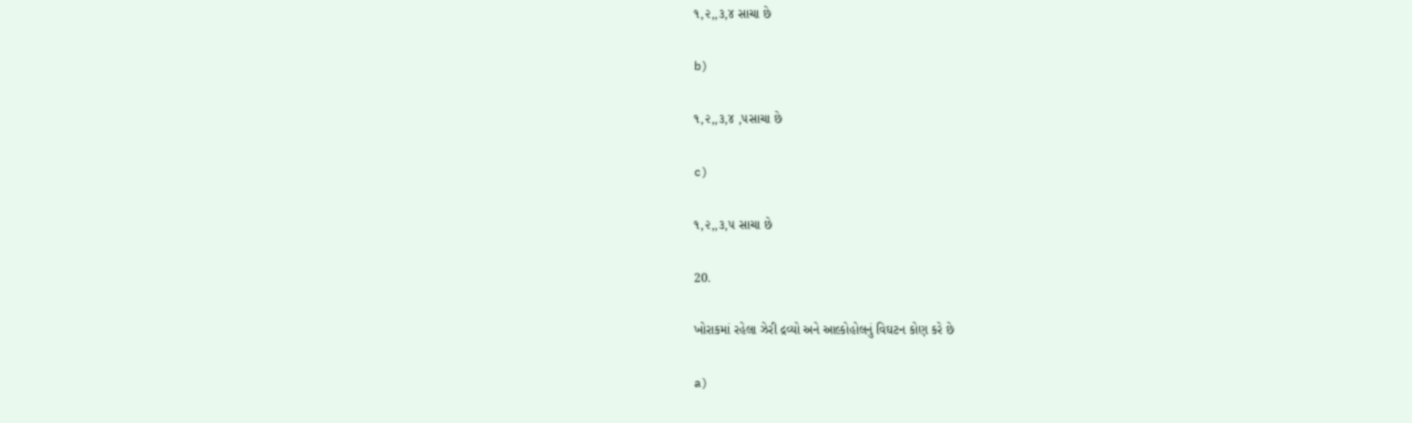૧,૨,,૩,૪ સાચા છે

b)

૧,૨,,૩,૪ ,૫સાચા છે

c)

૧,૨,,૩,૫ સાચા છે

20.

ખોરાકમાં રહેલા ઝેરી દ્રવ્યો અને આલ્કોહોલનું વિઘટન કોણ કરે છે

a)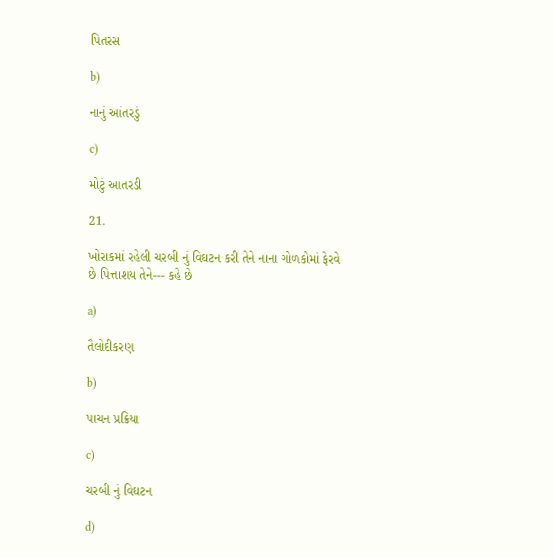પિતરસ

b)

નાનું આંતરડું

c)

મોટું આતરડી

21.

ખોરાકમાં રહેલી ચરબી નું વિઘટન કરી તેને નાના ગોળકોમાં ફેરવે છે પિત્તાશય તેને--- કહે છે

a)

તૈલોદીકરણ

b)

પાચન પ્રક્રિયા

c)

ચરબી નું વિઘટન

d)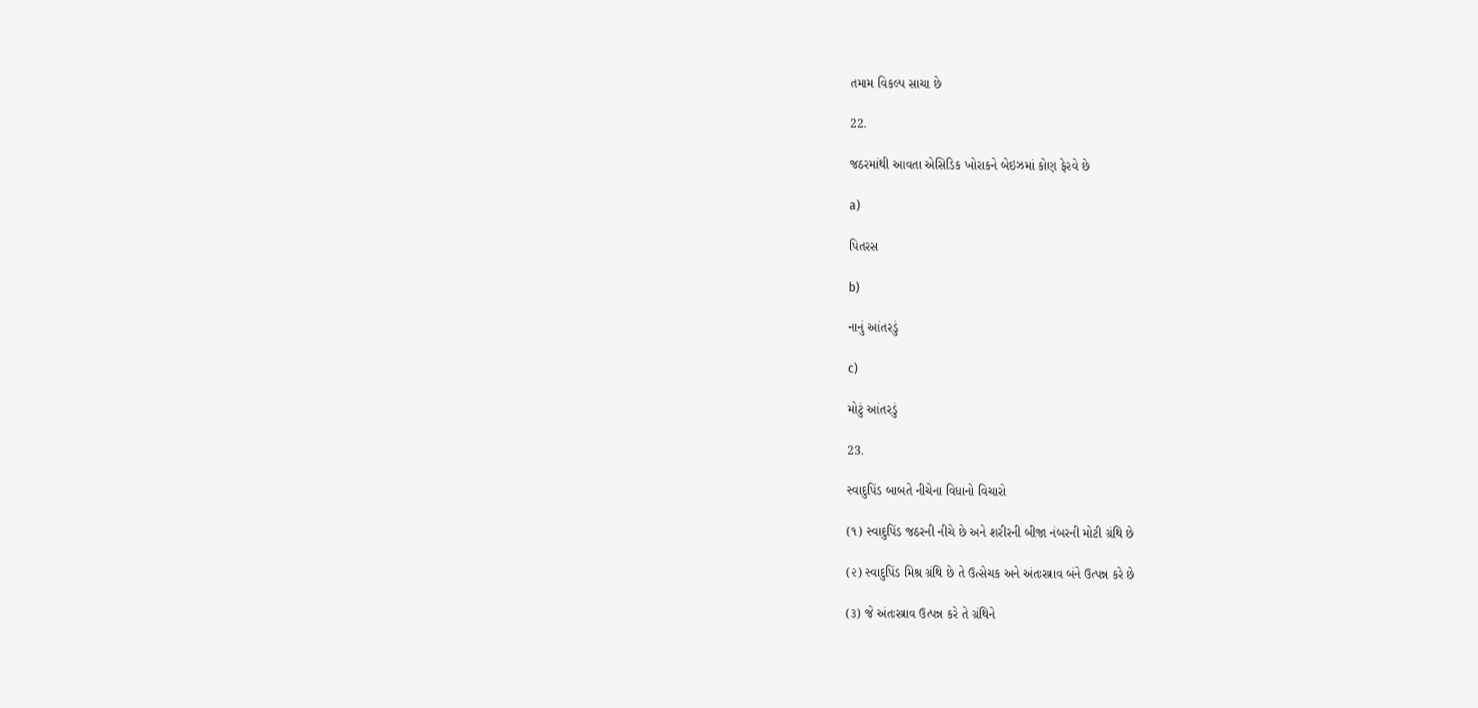તમામ વિકલ્પ સાચા છે

22.

જઠરમાંથી આવતા એસિડિક ખોરાકને બેઇઝમાં કોણ ફેરવે છે

a)

પિતરસ

b)

નાનું આંતરડું

c)

મોટું આંતરડું

23.

સ્વાદુપિંડ બાબતે નીચેના વિધાનો વિચારો

(૧) સ્વાદુપિંડ જઠરની નીચે છે અને શરીરની બીજા નંબરની મોટી ગ્રંથિ છે

(૨) સ્વાદુપિંડ મિશ્ર ગ્રંથિ છે તે ઉત્સેચક અને અંતઃસ્ત્રાવ બંને ઉત્પન્ન કરે છે

(૩) જે અંતઃસ્ત્રાવ ઉત્પન્ન કરે તે ગ્રંથિને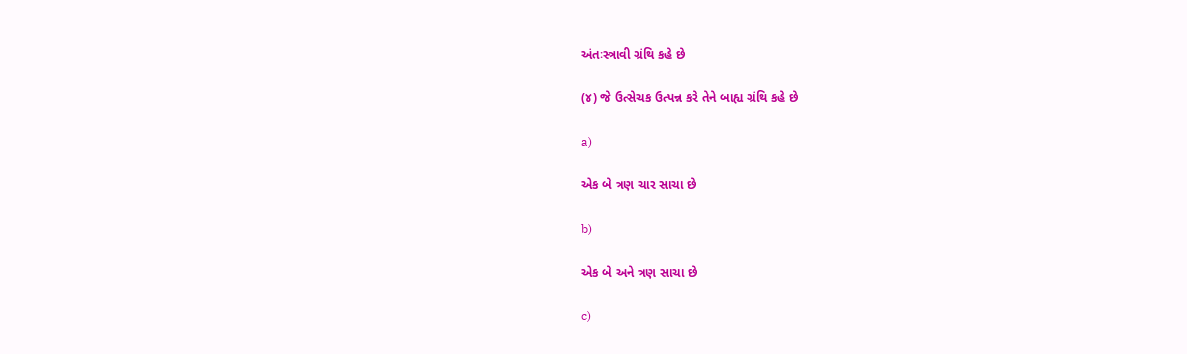અંતઃસ્ત્રાવી ગ્રંથિ કહે છે

(૪) જે ઉત્સેચક ઉત્પન્ન કરે તેને બાહ્ય ગ્રંથિ કહે છે

a)

એક બે ત્રણ ચાર સાચા છે

b)

એક બે અને ત્રણ સાચા છે

c)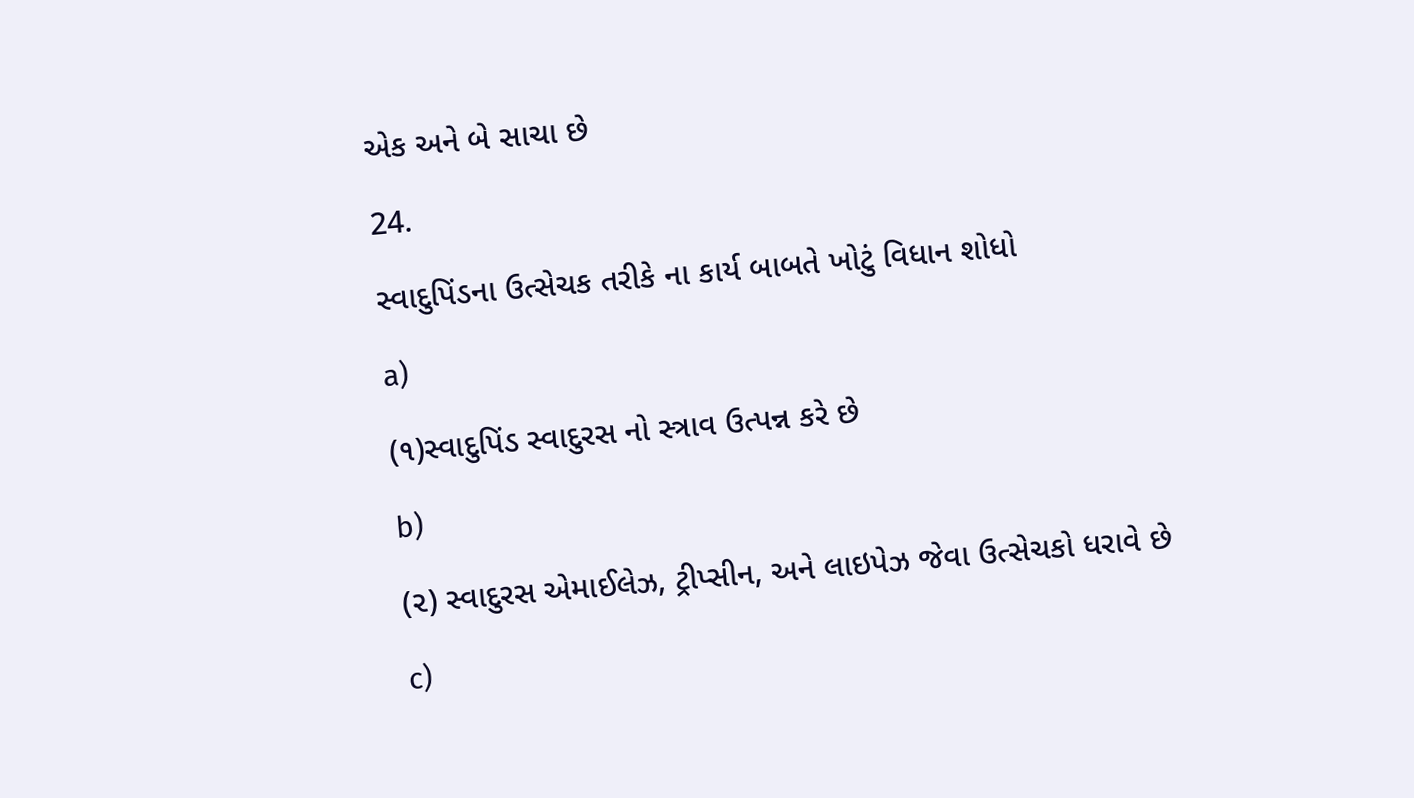એક અને બે સાચા છે

24.

સ્વાદુપિંડના ઉત્સેચક તરીકે ના કાર્ય બાબતે ખોટું વિધાન શોધો

a)

(૧)સ્વાદુપિંડ સ્વાદુરસ નો સ્ત્રાવ ઉત્પન્ન કરે છે

b)

(૨) સ્વાદુરસ એમાઈલેઝ, ટ્રીપ્સીન, અને લાઇપેઝ જેવા ઉત્સેચકો ધરાવે છે

c)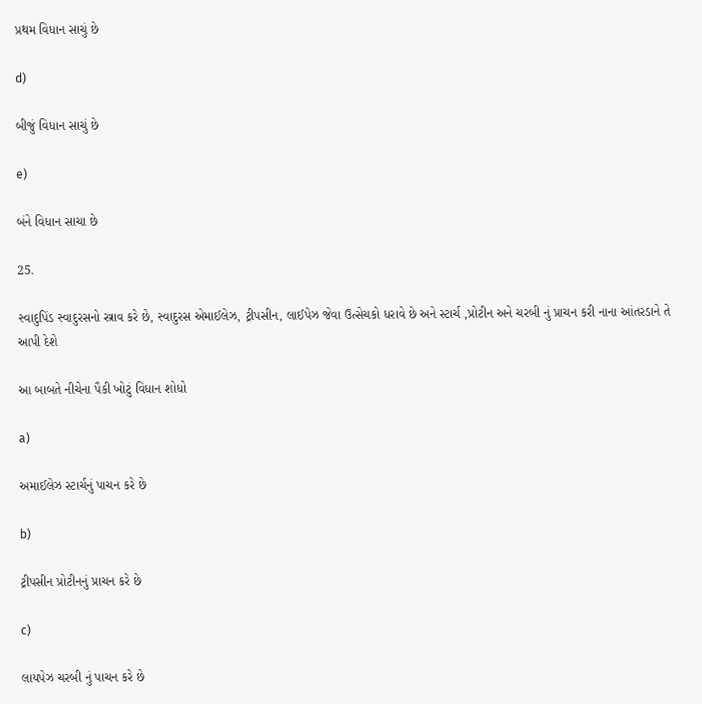પ્રથમ વિધાન સાચું છે

d)

બીજું વિધાન સાચું છે

e)

બંને વિધાન સાચા છે

25.

સ્વાદુપિંડ સ્વાદુરસનો સ્ત્રાવ કરે છે, સ્વાદુરસ એમાઈલેઝ, ટ્રીપસીન, લાઈપેઝ જેવા ઉત્સેચકો ધરાવે છે અને સ્ટાર્ચ ,પ્રોટીન અને ચરબી નું પ્રાચન કરી નાના આંતરડાને તે આપી દેશે

આ બાબતે નીચેના પૈકી ખોટું વિધાન શોધો

a)

અમાઈલેઝ સ્ટાર્ચનું પાચન કરે છે

b)

ટ્રીપસીન પ્રોટીનનું પ્રાચન કરે છે

c)

લાયપેઝ ચરબી નું પાચન કરે છે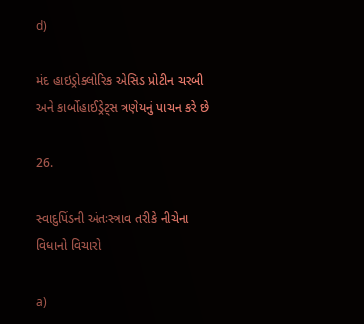d)

મંદ હાઇડ્રોક્લોરિક એસિડ પ્રોટીન ચરબી અને કાર્બોહાઈડ્રેટ્સ ત્રણેયનું પાચન કરે છે

26.

સ્વાદુપિંડની અંતઃસ્ત્રાવ તરીકે નીચેના વિધાનો વિચારો

a)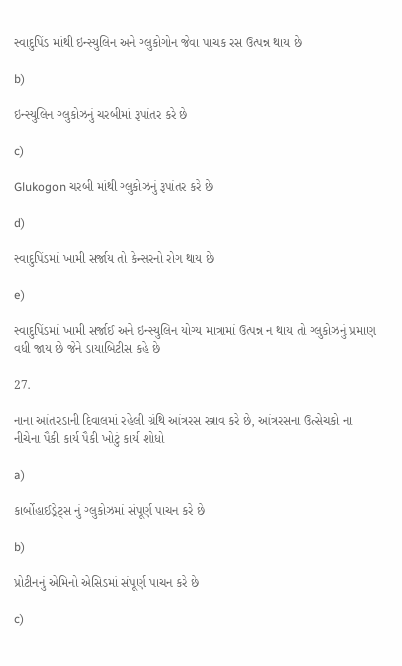સ્વાદુપિંડ માંથી ઇન્સ્યુલિન અને ગ્લુકોગોન જેવા પાચક રસ ઉત્પન્ન થાય છે

b)

ઇન્સ્યુલિન ગ્લુકોઝનું ચરબીમાં રૂપાંતર કરે છે

c)

Glukogon ચરબી માંથી ગ્લુકોઝનું રૂપાંતર કરે છે

d)

સ્વાદુપિંડમાં ખામી સર્જાય તો કેન્સરનો રોગ થાય છે

e)

સ્વાદુપિંડમાં ખામી સર્જાઈ અને ઇન્સ્યુલિન યોગ્ય માત્રામાં ઉત્પન્ન ન થાય તો ગ્લુકોઝનું પ્રમાણ વધી જાય છે જેને ડાયાબિટીસ કહે છે

27.

નાના આંતરડાની દિવાલમાં રહેલી ગ્રંથિ આંત્રરસ સ્ત્રાવ કરે છે, આંત્રરસના ઉત્સેચકો ના નીચેના પૈકી કાર્ય પૈકી ખોટું કાર્ય શોધો

a)

કાર્બોહાઈડ્રેટ્સ નું ગ્લુકોઝમાં સંપૂર્ણ પાચન કરે છે

b)

પ્રોટીનનું એમિનો એસિડમાં સંપૂર્ણ પાચન કરે છે

c)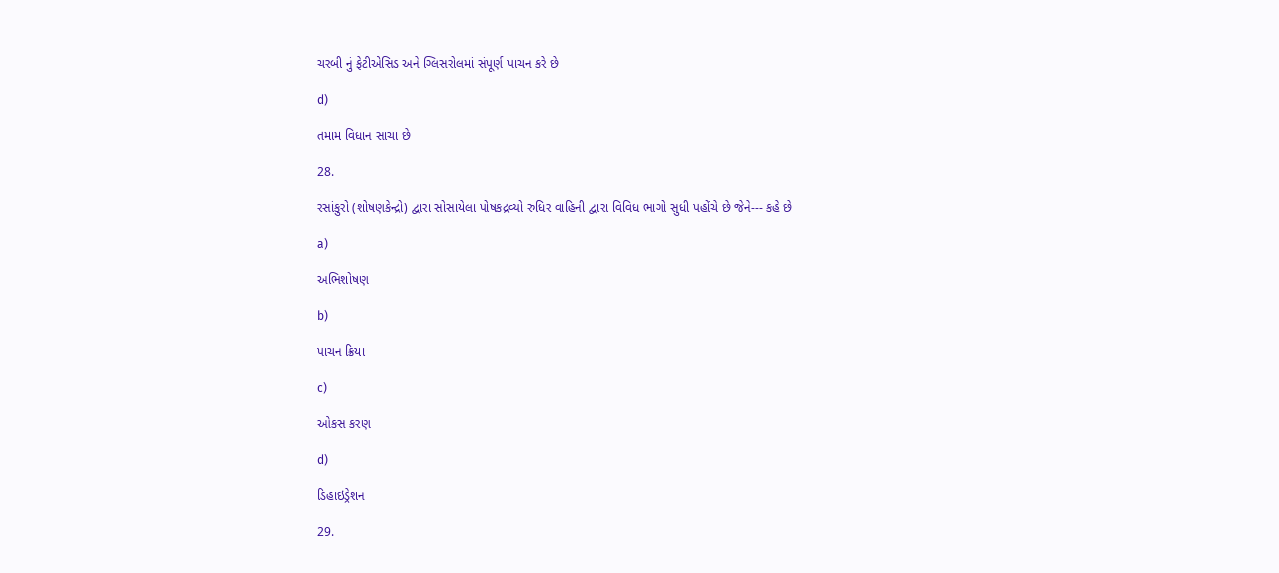ચરબી નું ફેટીએસિડ અને ગ્લિસરોલમાં સંપૂર્ણ પાચન કરે છે

d)

તમામ વિધાન સાચા છે

28.

રસાંકુરો (શોષણકેન્દ્રો) દ્વારા સોસાયેલા પોષકદ્રવ્યો રુધિર વાહિની દ્વારા વિવિધ ભાગો સુધી પહોંચે છે જેને--- કહે છે

a)

અભિશોષણ

b)

પાચન ક્રિયા

c)

ઓકસ કરણ

d)

ડિહાઇડ્રેશન

29.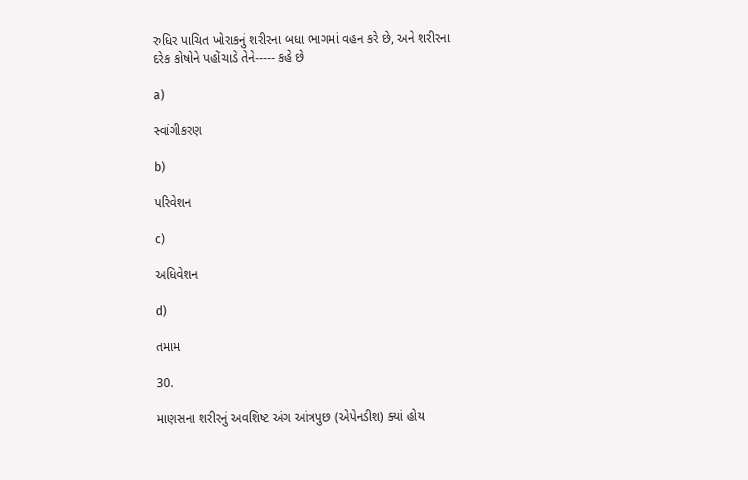રુધિર પાચિત ખોરાકનું શરીરના બધા ભાગમાં વહન કરે છે, અને શરીરના દરેક કોષોને પહોંચાડે તેને----- કહે છે

a)

સ્વાંગીકરણ

b)

પરિવેશન

c)

અધિવેશન

d)

તમામ

30.

માણસના શરીરનું અવશિષ્ટ અંગ આંત્રપુછ (એપેનડીશ) ક્યાં હોય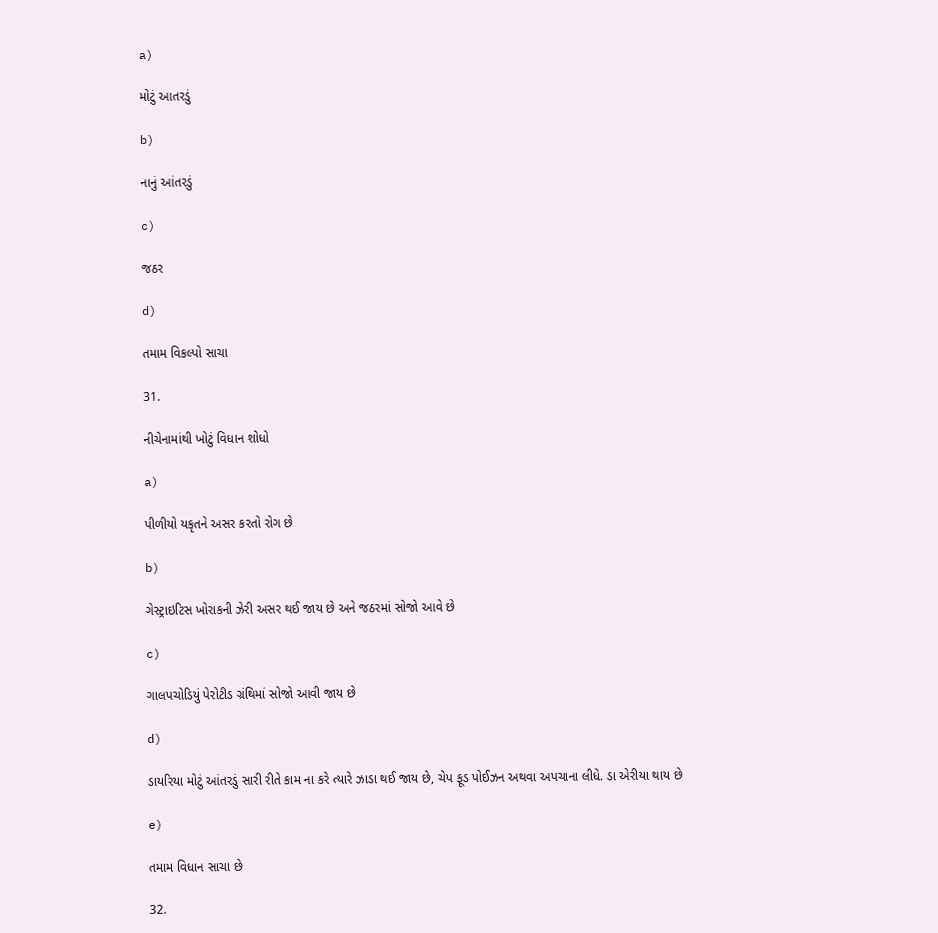a)

મોટું આતરડું

b)

નાનું આંતરડું

c)

જઠર

d)

તમામ વિકલ્પો સાચા

31.

નીચેનામાંથી ખોટું વિધાન શોધો

a)

પીળીયો યકૃતને અસર કરતો રોગ છે

b)

ગેસ્ટ્રાઇટિસ ખોરાકની ઝેરી અસર થઈ જાય છે અને જઠરમાં સોજો આવે છે

c)

ગાલપચોડિયું પેરોટીડ ગ્રંથિમાં સોજો આવી જાય છે

d)

ડાયરિયા મોટું આંતરડું સારી રીતે કામ ના કરે ત્યારે ઝાડા થઈ જાય છે, ચેપ ફૂડ પોઈઝન અથવા અપચાના લીધે. ડા એરીયા થાય છે

e)

તમામ વિધાન સાચા છે

32.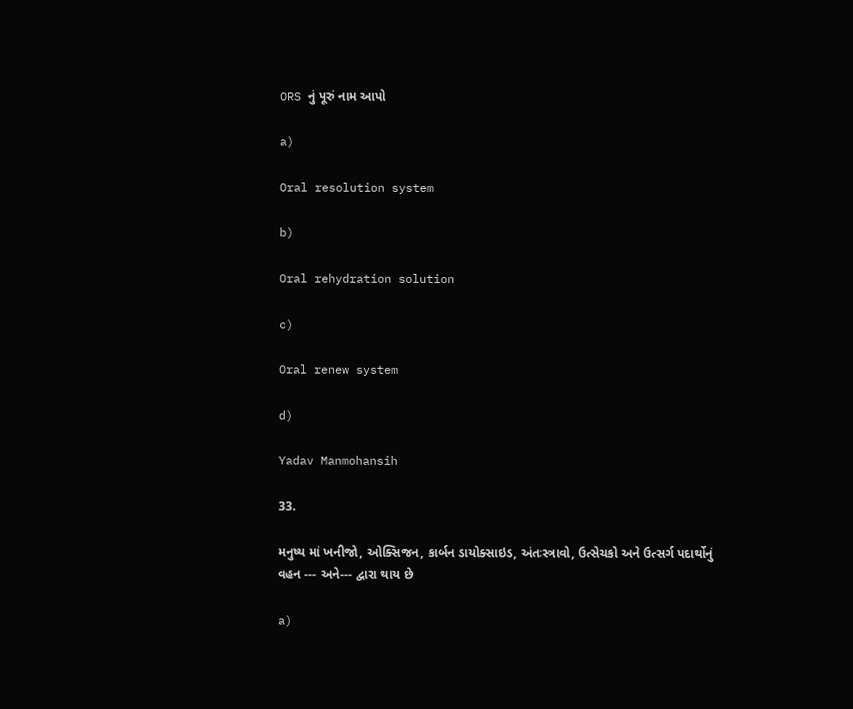ORS નું પૂરું નામ આપો

a)

Oral resolution system

b)

Oral rehydration solution

c)

Oral renew system

d)

Yadav Manmohansih

33.

મનુષ્ય માં ખનીજો, ઓક્સિજન, કાર્બન ડાયોક્સાઇડ, અંતઃસ્ત્રાવો, ઉત્સેચકો અને ઉત્સર્ગ પદાર્થોનું વહન --- અને--- દ્વારા થાય છે

a)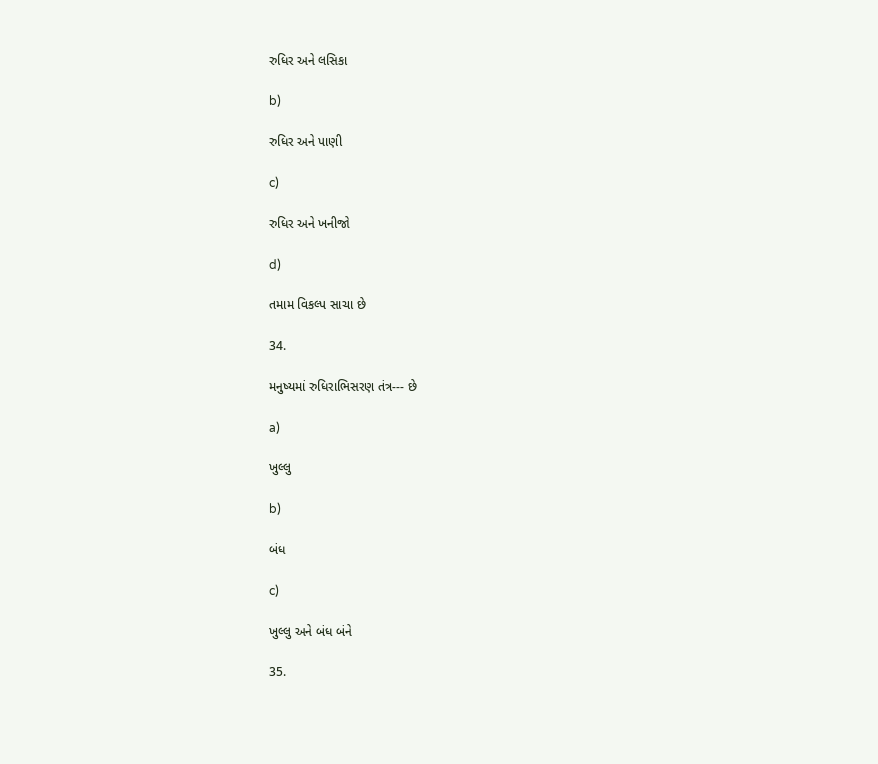રુધિર અને લસિકા

b)

રુધિર અને પાણી

c)

રુધિર અને ખનીજો

d)

તમામ વિકલ્પ સાચા છે

34.

મનુષ્યમાં રુધિરાભિસરણ તંત્ર--- છે

a)

ખુલ્લુ

b)

બંધ

c)

ખુલ્લુ અને બંધ બંને

35.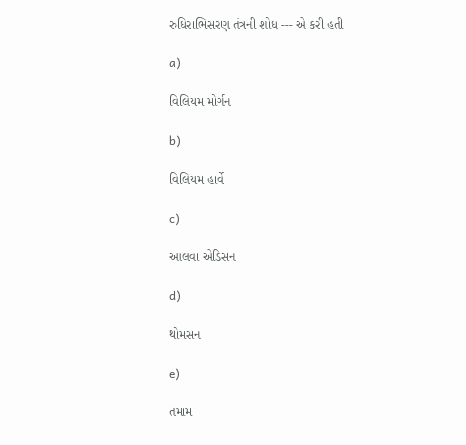રુધિરાભિસરણ તંત્રની શોધ --- એ કરી હતી

a)

વિલિયમ મોર્ગન

b)

વિલિયમ હાર્વે

c)

આલવા એડિસન

d)

થોમસન

e)

તમામ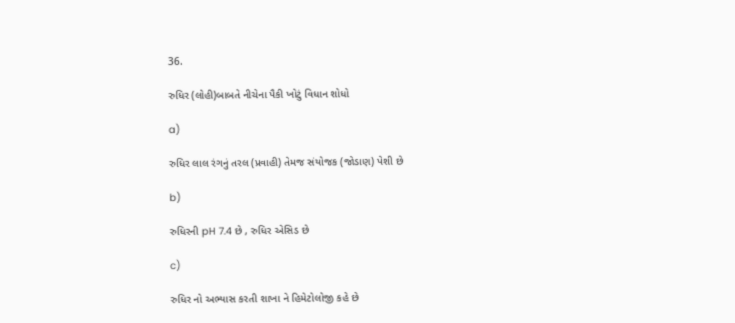36.

રુધિર (લોહી)બાબતે નીચેના પૈકી ખોટું વિધાન શોધો

a)

રુધિર લાલ રંગનું તરલ (પ્રવાહી) તેમજ સંયોજક (જોડાણ) પેશી છે

b)

રુધિરની pH 7.4 છે , રુધિર એસિડ છે

c)

રુધિર નો અભ્યાસ કરતી શાખા ને હિમેટોલોજી કહે છે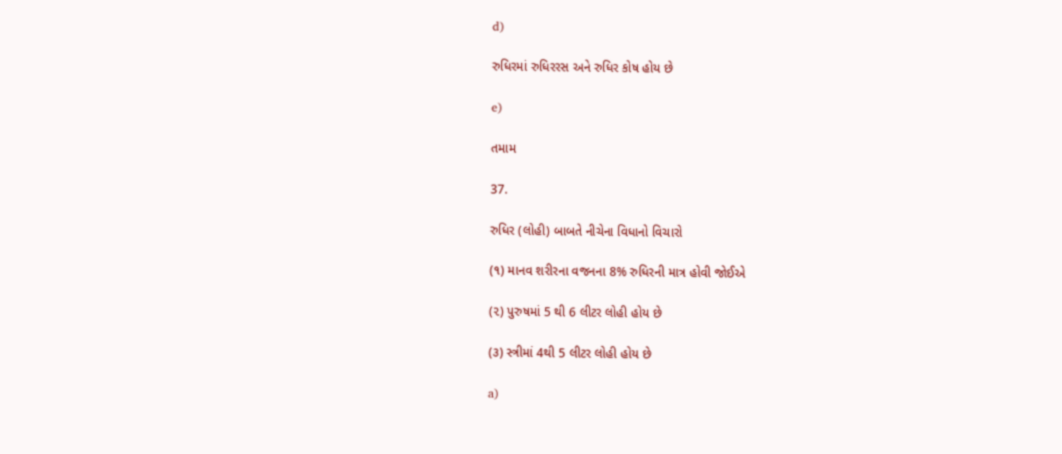d)

રુધિરમાં રુધિરરસ અને રુધિર કોષ હોય છે

e)

તમામ

37.

રુધિર (લોહી) બાબતે નીચેના વિધાનો વિચારો

(૧) માનવ શરીરના વજનના 8% રુધિરની માત્ર હોવી જોઈએ

(૨) પુરુષમાં 5 થી 6 લીટર લોહી હોય છે

(૩) સ્ત્રીમાં 4થી 5 લીટર લોહી હોય છે

a)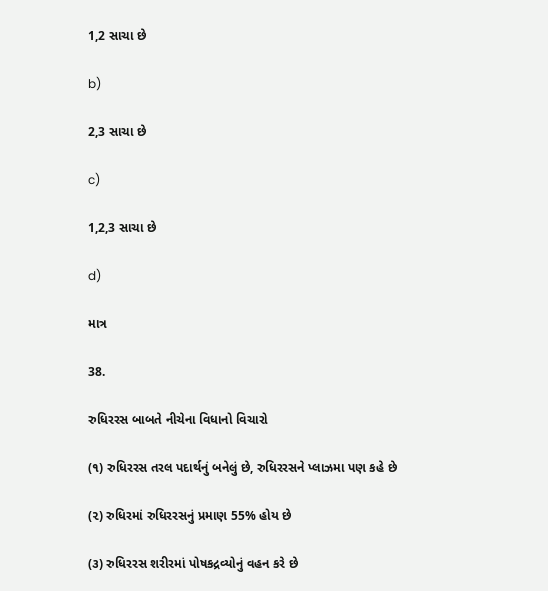1,2 સાચા છે

b)

2,3 સાચા છે

c)

1,2,3 સાચા છે

d)

માત્ર

38.

રુધિરરસ બાબતે નીચેના વિધાનો વિચારો

(૧) રુધિરરસ તરલ પદાર્થનું બનેલું છે, રુધિરરસને પ્લાઝમા પણ કહે છે

(૨) રુધિરમાં રુધિરરસનું પ્રમાણ 55% હોય છે

(૩) રુધિરરસ શરીરમાં પોષકદ્રવ્યોનું વહન કરે છે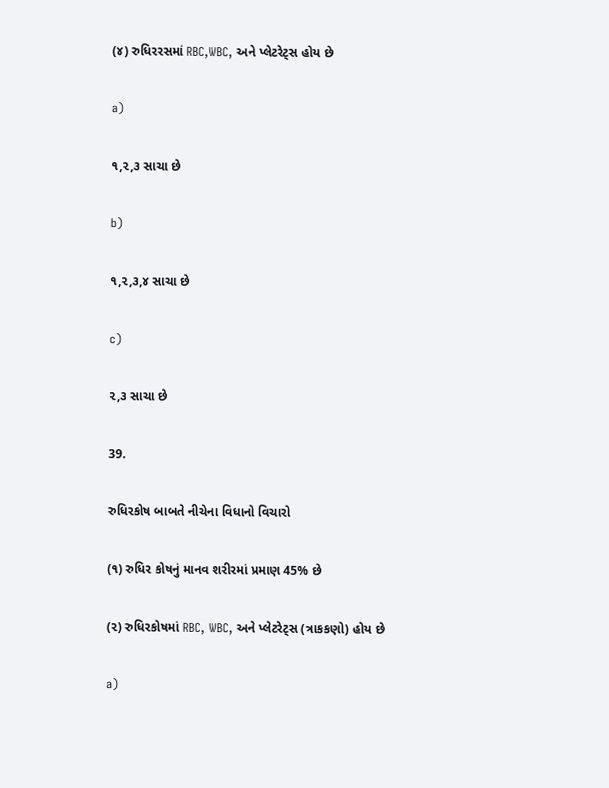(૪) રુધિરરસમાં RBC,WBC, અને પ્લેટરેટ્સ હોય છે

a)

૧,૨,૩ સાચા છે

b)

૧,૨,૩,૪ સાચા છે

c)

૨,૩ સાચા છે

39.

રુધિરકોષ બાબતે નીચેના વિધાનો વિચારો

(૧) રુધિર કોષનું માનવ શરીરમાં પ્રમાણ 45% છે

(૨) રુધિરકોષમાં RBC, WBC, અને પ્લેટરેટ્સ (ત્રાકકણો) હોય છે

a)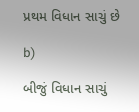પ્રથમ વિધાન સાચું છે

b)

બીજું વિધાન સાચું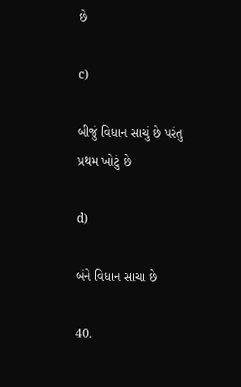છે

c)

બીજું વિધાન સાચું છે પરંતુ પ્રથમ ખોટું છે

d)

બંને વિધાન સાચા છે

40.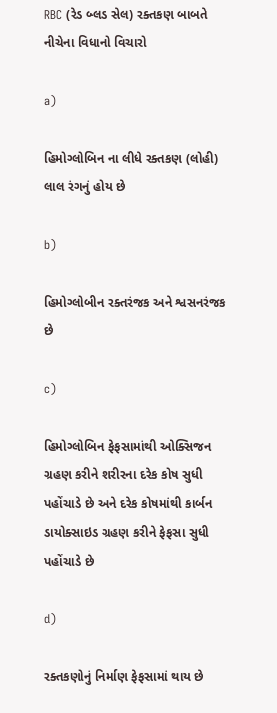RBC (રેડ બ્લડ સેલ) રક્તકણ બાબતે નીચેના વિધાનો વિચારો

a)

હિમોગ્લોબિન ના લીધે રક્તકણ (લોહી) લાલ રંગનું હોય છે

b)

હિમોગ્લોબીન રક્તરંજક અને શ્વસનરંજક છે

c)

હિમોગ્લોબિન ફેફસામાંથી ઓક્સિજન ગ્રહણ કરીને શરીરના દરેક કોષ સુધી પહોંચાડે છે અને દરેક કોષમાંથી કાર્બન ડાયોક્સાઇડ ગ્રહણ કરીને ફેફસા સુધી પહોંચાડે છે

d)

રક્તકણોનું નિર્માણ ફેફસામાં થાય છે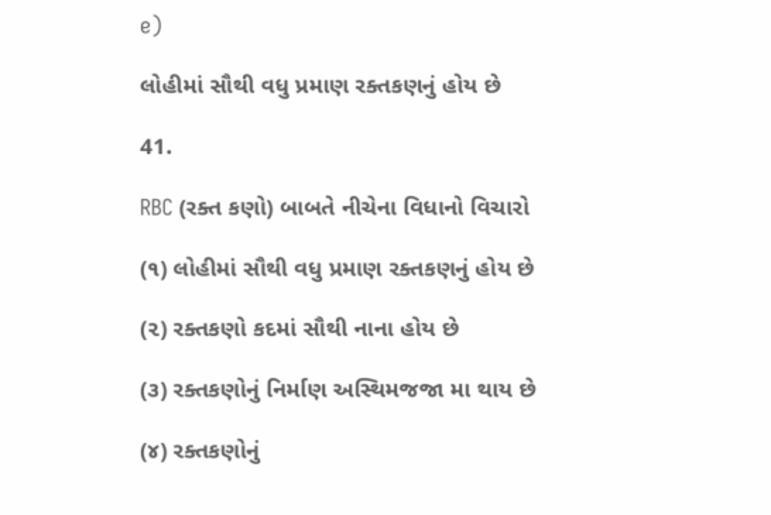e)

લોહીમાં સૌથી વધુ પ્રમાણ રક્તકણનું હોય છે

41.

RBC (રક્ત કણો) બાબતે નીચેના વિધાનો વિચારો

(૧) લોહીમાં સૌથી વધુ પ્રમાણ રક્તકણનું હોય છે

(૨) રક્તકણો કદમાં સૌથી નાના હોય છે

(૩) રક્તકણોનું નિર્માણ અસ્થિમજજા મા થાય છે

(૪) રક્તકણોનું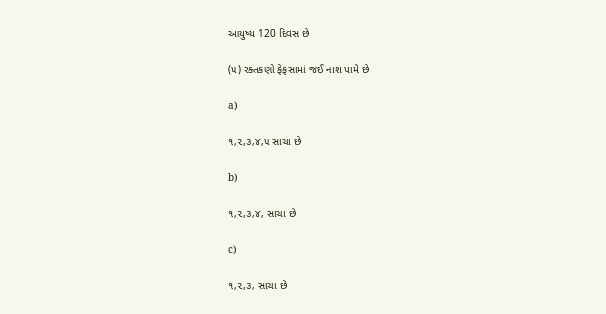આયુષ્ય 120 દિવસ છે

(૫) રક્તકણો ફેફસામાં જઈ નાશ પામે છે

a)

૧,૨,૩,૪,૫ સાચા છે

b)

૧,૨,૩,૪, સાચા છે

c)

૧,૨,૩, સાચા છે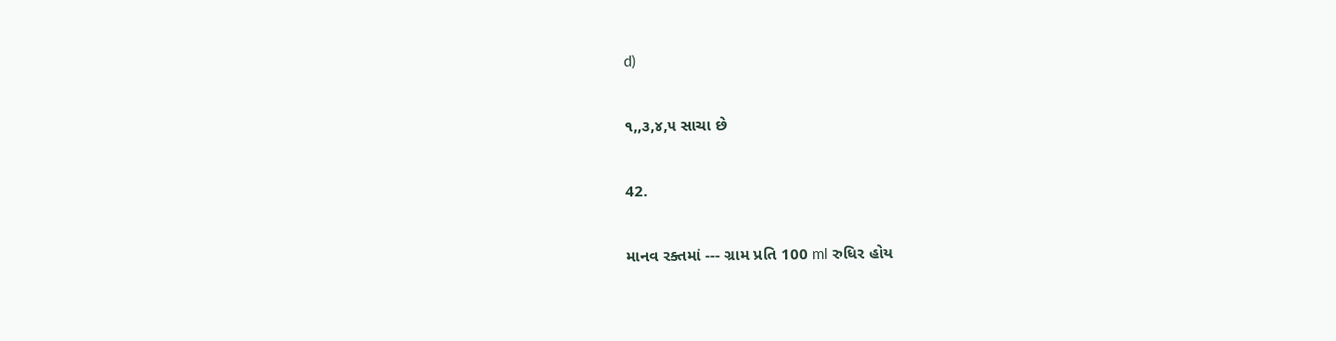d)

૧,,૩,૪,૫ સાચા છે

42.

માનવ રક્તમાં --- ગ્રામ પ્રતિ 100 ml રુધિર હોય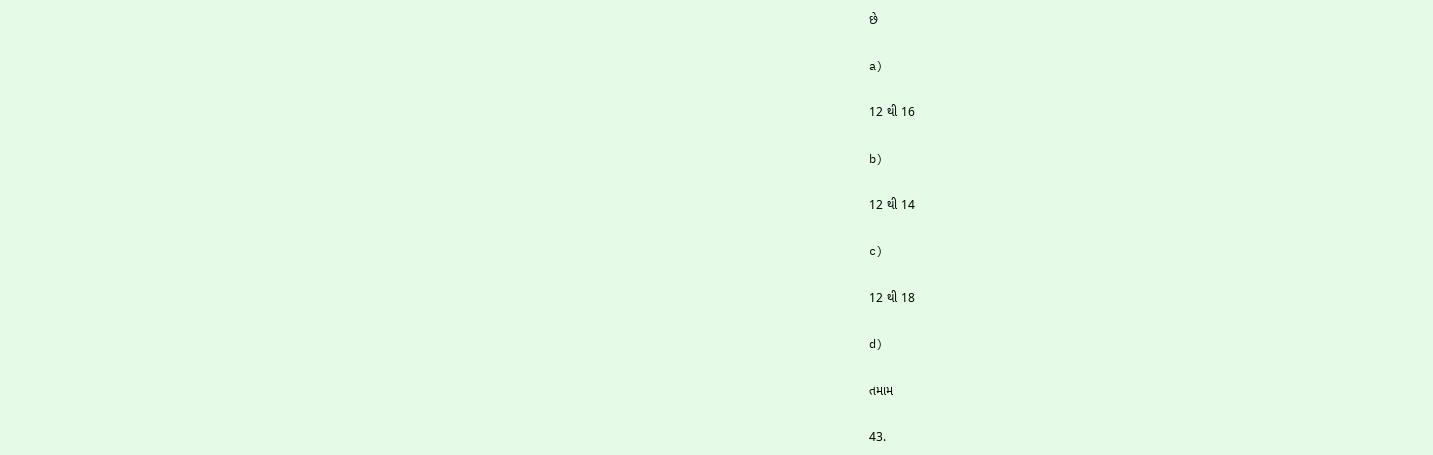છે

a)

12 થી 16

b)

12 થી 14

c)

12 થી 18

d)

તમામ

43.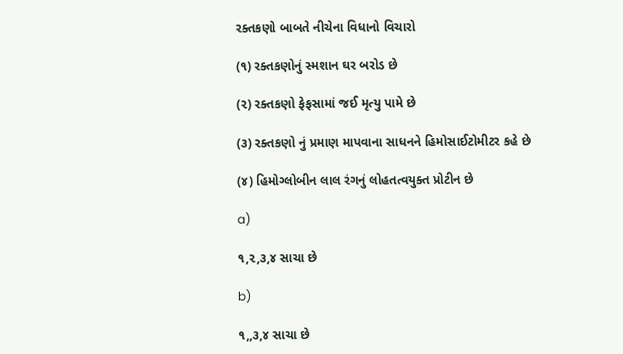રક્તકણો બાબતે નીચેના વિધાનો વિચારો

(૧) રક્તકણોનું સ્મશાન ઘર બરોડ છે

(૨) રક્તકણો ફેફસામાં જઈ મૃત્યુ પામે છે

(૩) રક્તકણો નું પ્રમાણ માપવાના સાધનને હિમોસાઈટોમીટર કહે છે

(૪) હિમોગ્લોબીન લાલ રંગનું લોહતત્વયુક્ત પ્રોટીન છે

a)

૧,૨,૩,૪ સાચા છે

b)

૧,,૩,૪ સાચા છે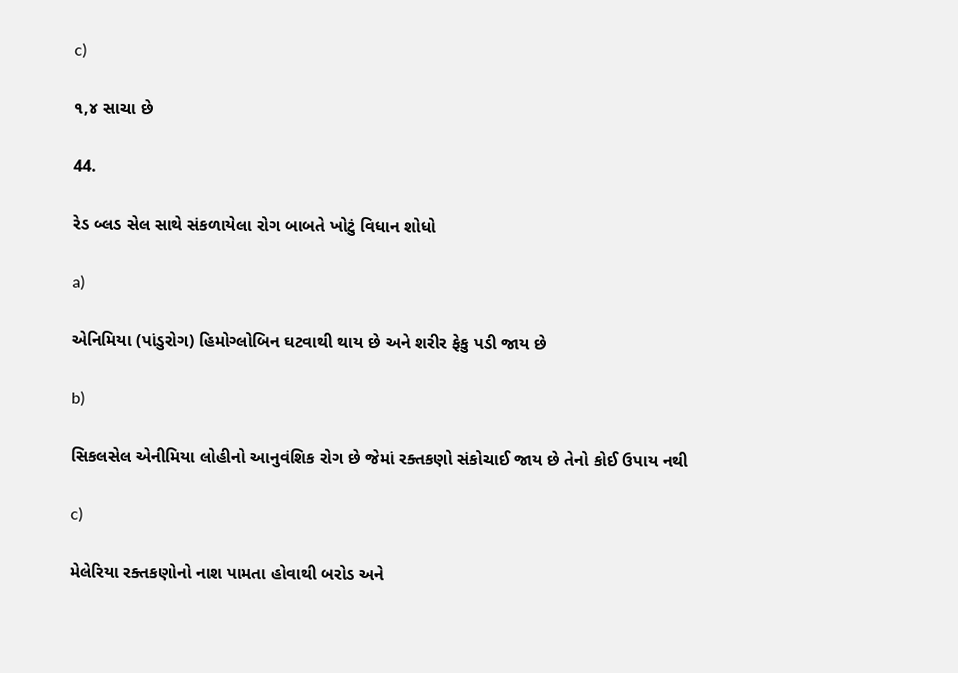c)

૧,૪ સાચા છે

44.

રેડ બ્લડ સેલ સાથે સંકળાયેલા રોગ બાબતે ખોટું વિધાન શોધો

a)

એનિમિયા (પાંડુરોગ) હિમોગ્લોબિન ઘટવાથી થાય છે અને શરીર ફેકુ પડી જાય છે

b)

સિકલસેલ એનીમિયા લોહીનો આનુવંશિક રોગ છે જેમાં રક્તકણો સંકોચાઈ જાય છે તેનો કોઈ ઉપાય નથી

c)

મેલેરિયા રક્તકણોનો નાશ પામતા હોવાથી બરોડ અને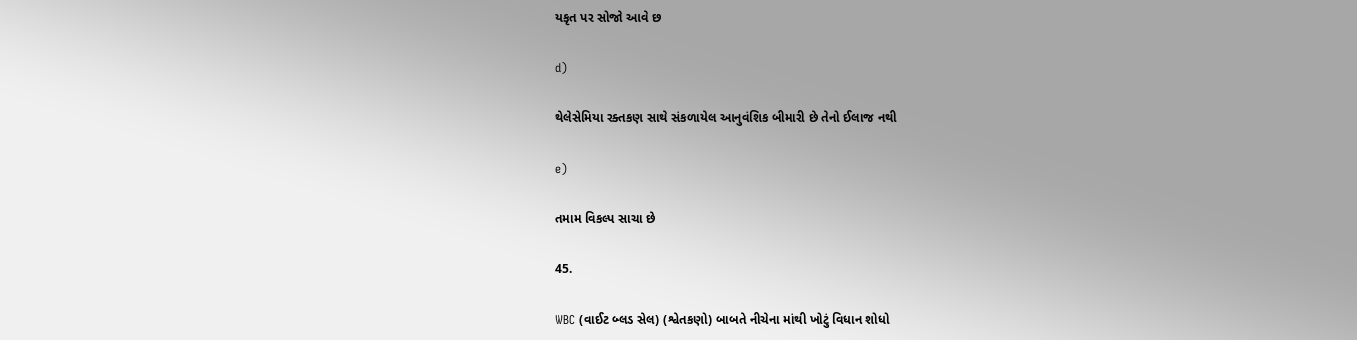યકૃત પર સોજો આવે છ

d)

થેલેસેમિયા રક્તકણ સાથે સંકળાયેલ આનુવંશિક બીમારી છે તેનો ઈલાજ નથી

e)

તમામ વિકલ્પ સાચા છે

45.

WBC (વાઈટ બ્લડ સેલ) (શ્વેતકણો) બાબતે નીચેના માંથી ખોટું વિધાન શોધો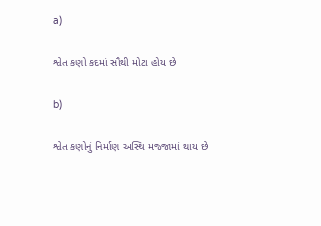a)

શ્વેત કણો કદમાં સૌથી મોટા હોય છે

b)

શ્વેત કણોનું નિર્માણ અસ્થિ મજ્જામાં થાય છે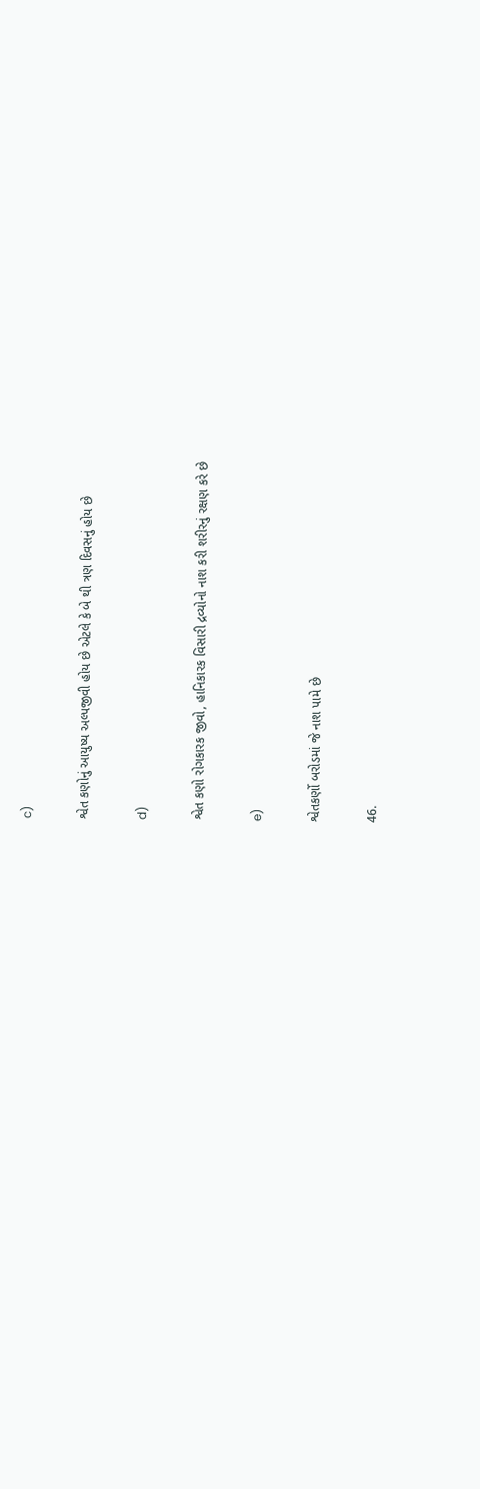c)

શ્વેત કણોનું આયુષ્ય અલ્પજીવી હોય છે એટલે કે બે થી ત્રણ દિવસનું હોય છે

d)

શ્વેત કણો રોગકારક જીવો, હાનિકારક વિસારી દ્રવ્યોનો નાશ કરી શરીરનું રક્ષણ કરે છે

e)

શ્વેતકર્ણો બરોડમાં જે નાશ પામે છે

46.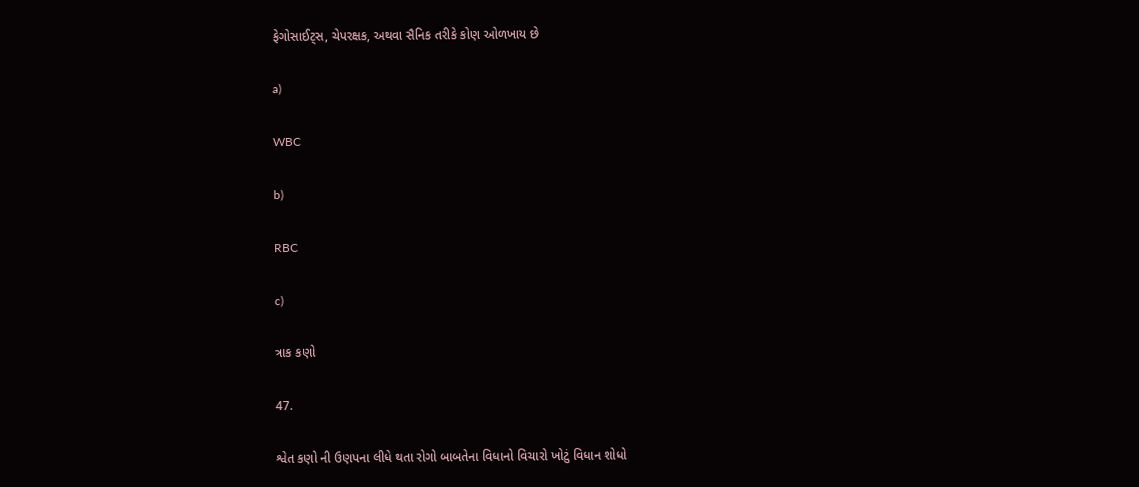ફેગોસાઈટ્સ, ચેપરક્ષક, અથવા સૈનિક તરીકે કોણ ઓળખાય છે

a)

WBC

b)

RBC

c)

ત્રાક કણો

47.

શ્વેત કણો ની ઉણપના લીધે થતા રોગો બાબતેના વિધાનો વિચારો ખોટું વિધાન શોધો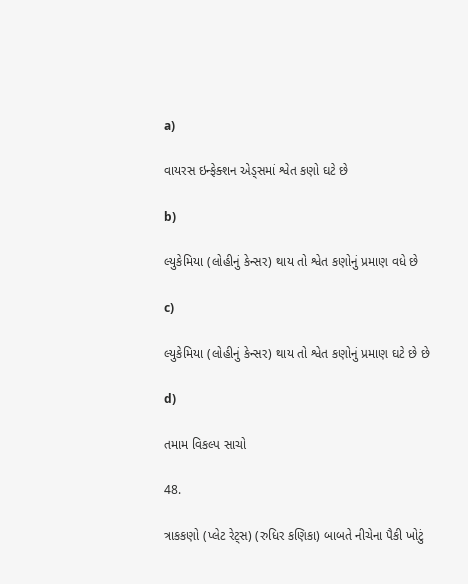a)

વાયરસ ઇન્ફેક્શન એડ્સમાં શ્વેત કણો ઘટે છે

b)

લ્યુકેમિયા (લોહીનું કેન્સર) થાય તો શ્વેત કણોનું પ્રમાણ વધે છે

c)

લ્યુકેમિયા (લોહીનું કેન્સર) થાય તો શ્વેત કણોનું પ્રમાણ ઘટે છે છે

d)

તમામ વિકલ્પ સાચો

48.

ત્રાકકણો (પ્લેટ રેટ્સ) (રુધિર કણિકા) બાબતે નીચેના પૈકી ખોટું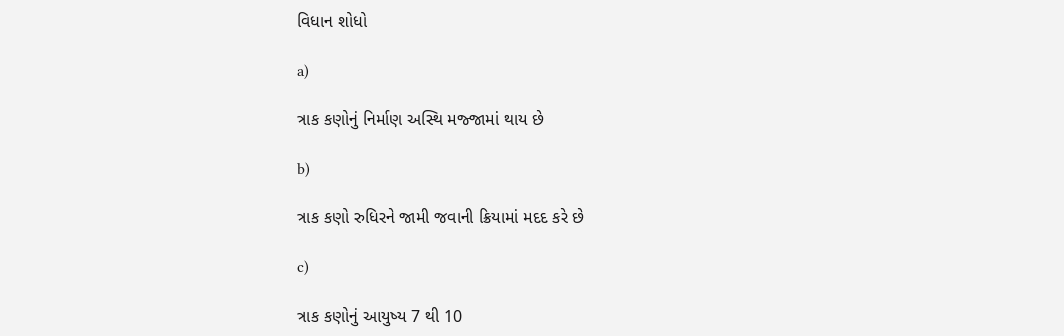વિધાન શોધો

a)

ત્રાક કણોનું નિર્માણ અસ્થિ મજ્જામાં થાય છે

b)

ત્રાક કણો રુધિરને જામી જવાની ક્રિયામાં મદદ કરે છે

c)

ત્રાક કણોનું આયુષ્ય 7 થી 10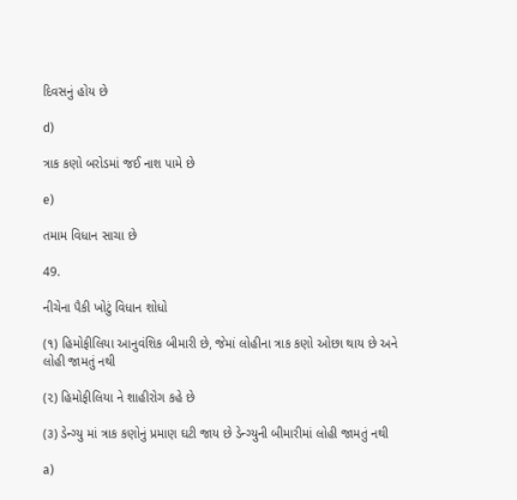દિવસનું હોય છે

d)

ત્રાક કણો બરોડમાં જઈ નાશ પામે છે

e)

તમામ વિધાન સાચા છે

49.

નીચેના પૈકી ખોટું વિધાન શોધો

(૧) હિમોફીલિયા આનુવંશિક બીમારી છે, જેમાં લોહીના ત્રાક કણો ઓછા થાય છે અને લોહી જામતું નથી

(૨) હિમોફીલિયા ને શાહીરોગ કહે છે

(૩) ડેન્ગ્યુ માં ત્રાક કણોનું પ્રમાણ ઘટી જાય છે ડેન્ગ્યુની બીમારીમાં લોહી જામતું નથી

a)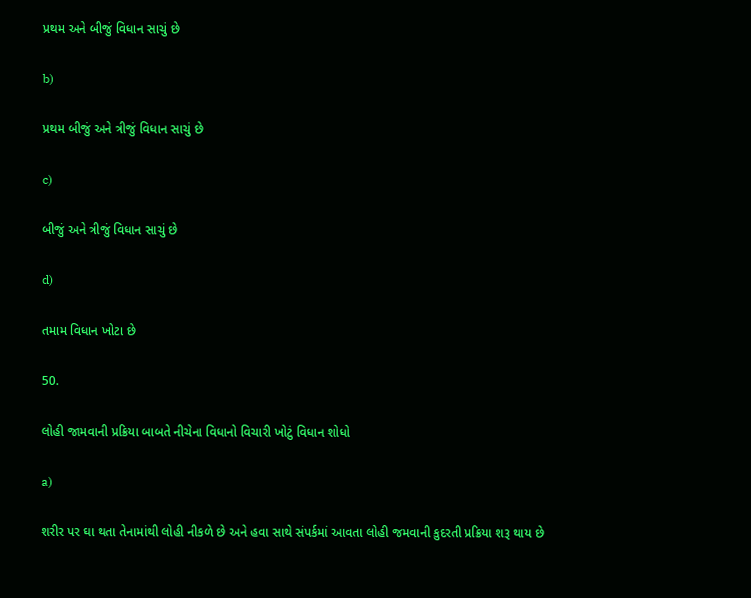પ્રથમ અને બીજું વિધાન સાચું છે

b)

પ્રથમ બીજું અને ત્રીજું વિધાન સાચું છે

c)

બીજું અને ત્રીજું વિધાન સાચું છે

d)

તમામ વિધાન ખોટા છે

50.

લોહી જામવાની પ્રક્રિયા બાબતે નીચેના વિધાનો વિચારી ખોટું વિધાન શોધો

a)

શરીર પર ઘા થતા તેનામાંથી લોહી નીકળે છે અને હવા સાથે સંપર્કમાં આવતા લોહી જમવાની કુદરતી પ્રક્રિયા શરૂ થાય છે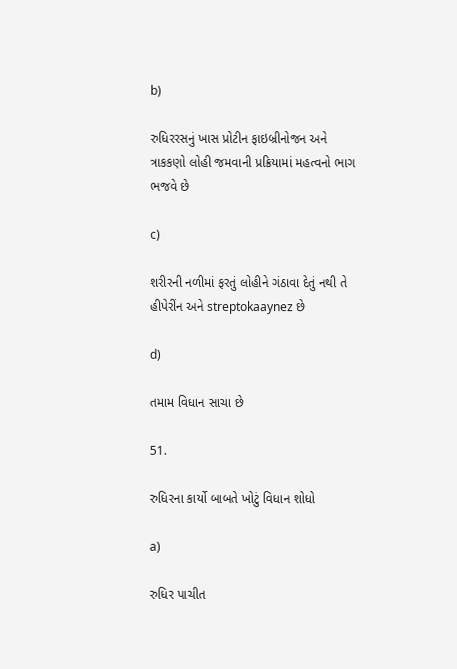b)

રુધિરરસનું ખાસ પ્રોટીન ફાઇબ્રીનોજન અને ત્રાકકણો લોહી જમવાની પ્રક્રિયામાં મહત્વનો ભાગ ભજવે છે

c)

શરીરની નળીમાં ફરતું લોહીને ગંઠાવા દેતું નથી તે હીપેરીંન અને streptokaaynez છે

d)

તમામ વિધાન સાચા છે

51.

રુધિરના કાર્યો બાબતે ખોટું વિધાન શોધો

a)

રુધિર પાચીત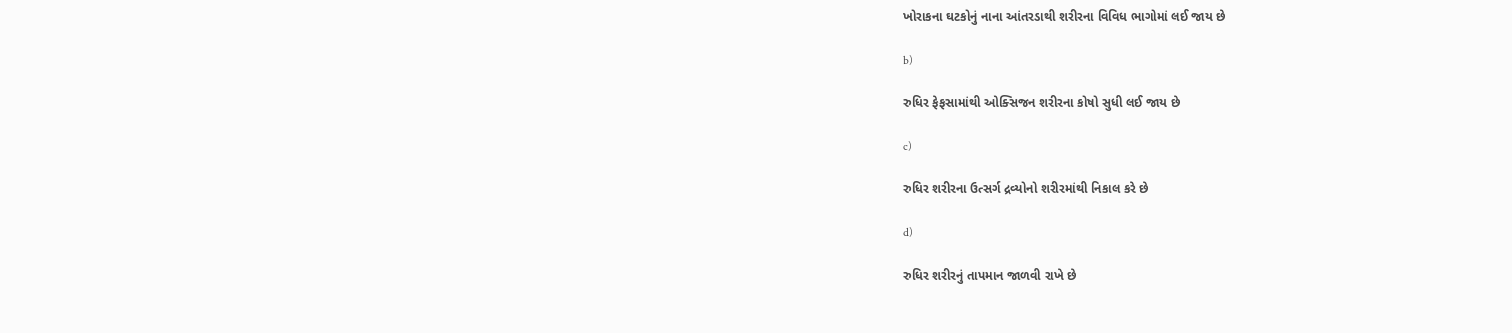ખોરાકના ઘટકોનું નાના આંતરડાથી શરીરના વિવિધ ભાગોમાં લઈ જાય છે

b)

રુધિર ફેફસામાંથી ઓક્સિજન શરીરના કોષો સુધી લઈ જાય છે

c)

રુધિર શરીરના ઉત્સર્ગ દ્રવ્યોનો શરીરમાંથી નિકાલ કરે છે

d)

રુધિર શરીરનું તાપમાન જાળવી રાખે છે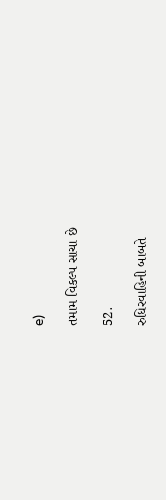e)

તમામ વિકલ્પ સાચા છે

52.

રુધિરવાહિની બાબતે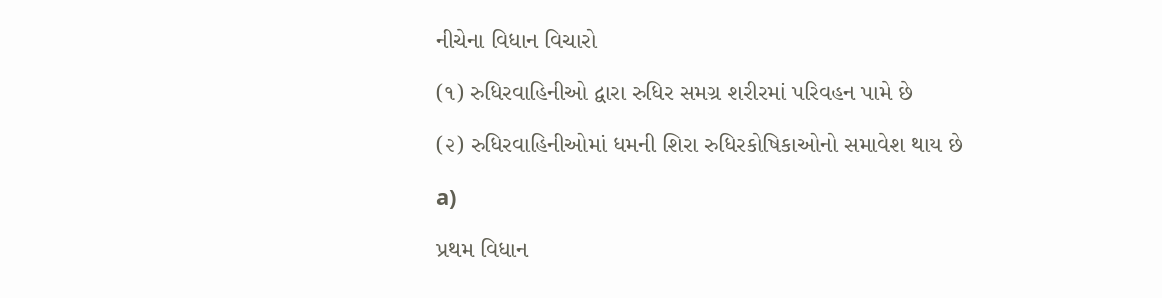નીચેના વિધાન વિચારો

(૧) રુધિરવાહિનીઓ દ્વારા રુધિર સમગ્ર શરીરમાં પરિવહન પામે છે

(૨) રુધિરવાહિનીઓમાં ધમની શિરા રુધિરકોષિકાઓનો સમાવેશ થાય છે

a)

પ્રથમ વિધાન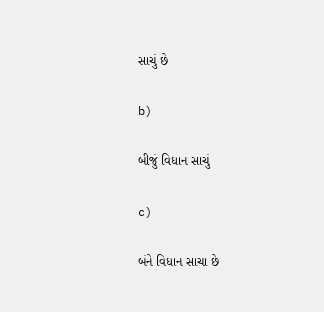સાચું છે

b)

બીજું વિધાન સાચું

c)

બંને વિધાન સાચા છે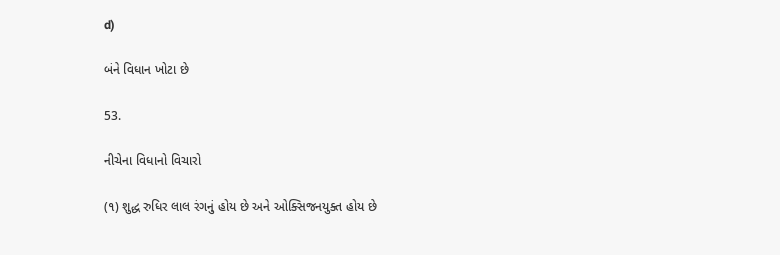d)

બંને વિધાન ખોટા છે

53.

નીચેના વિધાનો વિચારો

(૧) શુદ્ધ રુધિર લાલ રંગનું હોય છે અને ઓક્સિજનયુક્ત હોય છે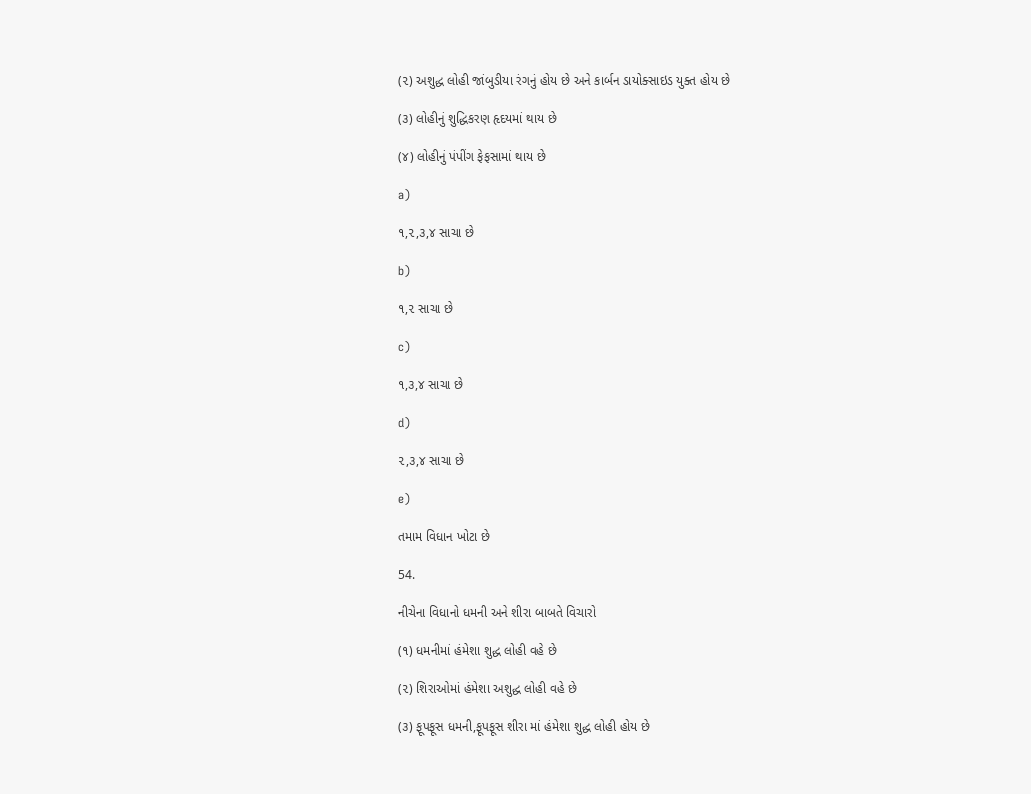(૨) અશુદ્ધ લોહી જાંબુડીયા રંગનું હોય છે અને કાર્બન ડાયોક્સાઇડ યુક્ત હોય છે

(૩) લોહીનું શુદ્ધિકરણ હૃદયમાં થાય છે

(૪) લોહીનું પંપીંગ ફેફસામાં થાય છે

a)

૧,૨,૩,૪ સાચા છે

b)

૧,૨ સાચા છે

c)

૧,૩,૪ સાચા છે

d)

૨,૩,૪ સાચા છે

e)

તમામ વિધાન ખોટા છે

54.

નીચેના વિધાનો ધમની અને શીરા બાબતે વિચારો

(૧) ધમનીમાં હંમેશા શુદ્ધ લોહી વહે છે

(૨) શિરાઓમાં હંમેશા અશુદ્ધ લોહી વહે છે

(૩) ફૂપફૂસ ધમની,ફૂપફૂસ શીરા માં હંમેશા શુદ્ધ લોહી હોય છે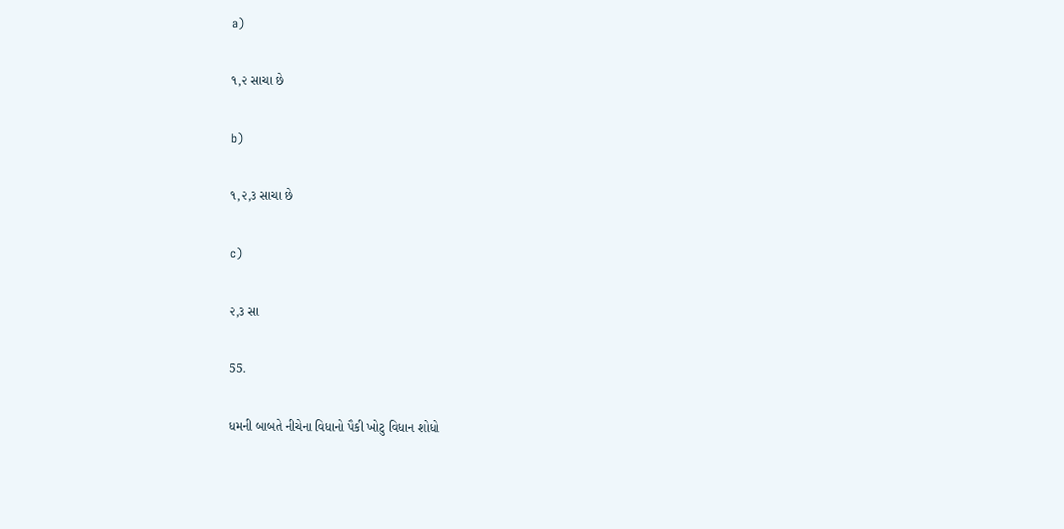a)

૧,૨ સાચા છે

b)

૧,૨,૩ સાચા છે

c)

૨,૩ સા

55.

ધમની બાબતે નીચેના વિધાનો પૈકી ખોટુ વિધાન શોધો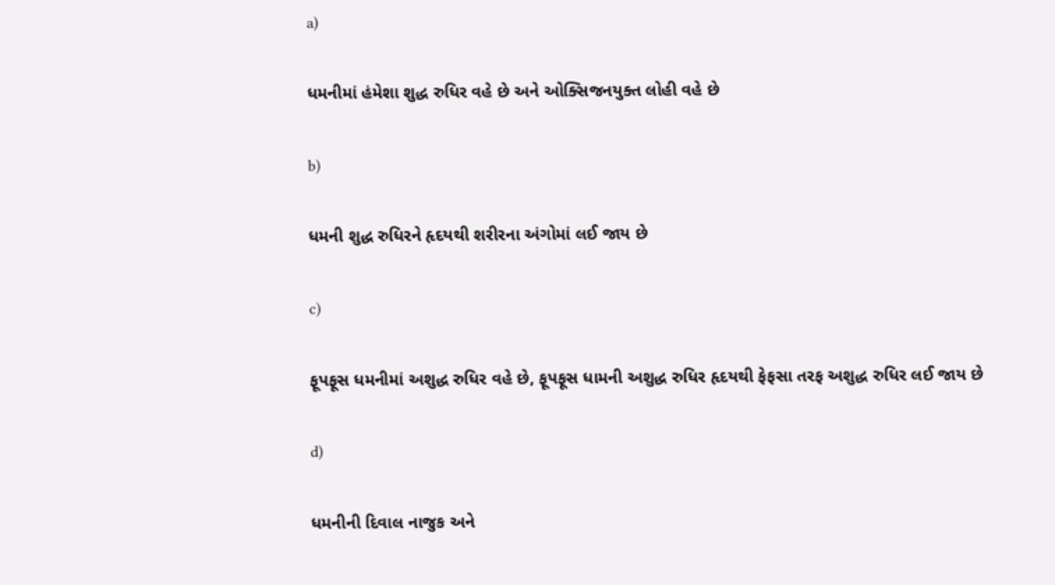a)

ધમનીમાં હંમેશા શુદ્ધ રુધિર વહે છે અને ઓક્સિજનયુક્ત લોહી વહે છે

b)

ધમની શુદ્ધ રુધિરને હૃદયથી શરીરના અંગોમાં લઈ જાય છે

c)

ફૂપફૂસ ધમનીમાં અશુદ્ધ રુધિર વહે છે, ફૂપફૂસ ધામની અશુદ્ધ રુધિર હૃદયથી ફેફસા તરફ અશુદ્ધ રુધિર લઈ જાય છે

d)

ધમનીની દિવાલ નાજુક અને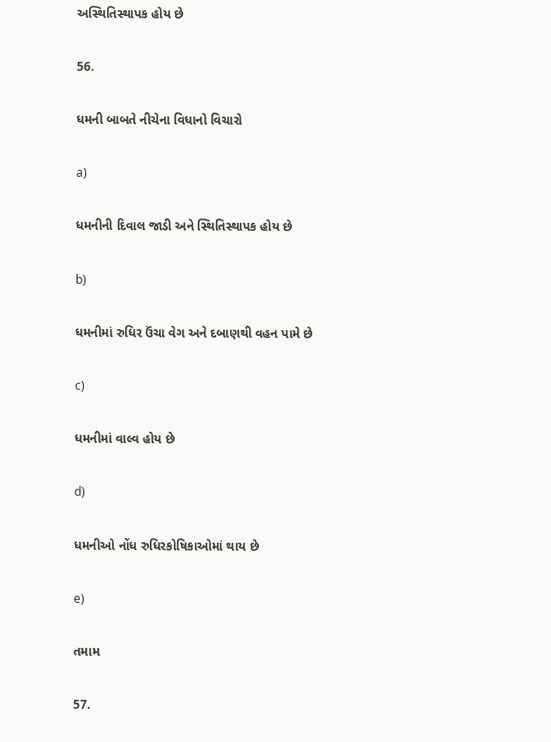અસ્થિતિસ્થાપક હોય છે

56.

ધમની બાબતે નીચેના વિધાનો વિચારો

a)

ધમનીની દિવાલ જાડી અને સ્થિતિસ્થાપક હોય છે

b)

ધમનીમાં રુધિર ઉંચા વેગ અને દબાણથી વહન પામે છે

c)

ધમનીમાં વાલ્વ હોય છે

d)

ધમનીઓ નોંધ રુધિરકોષિકાઓમાં થાય છે

e)

તમામ

57.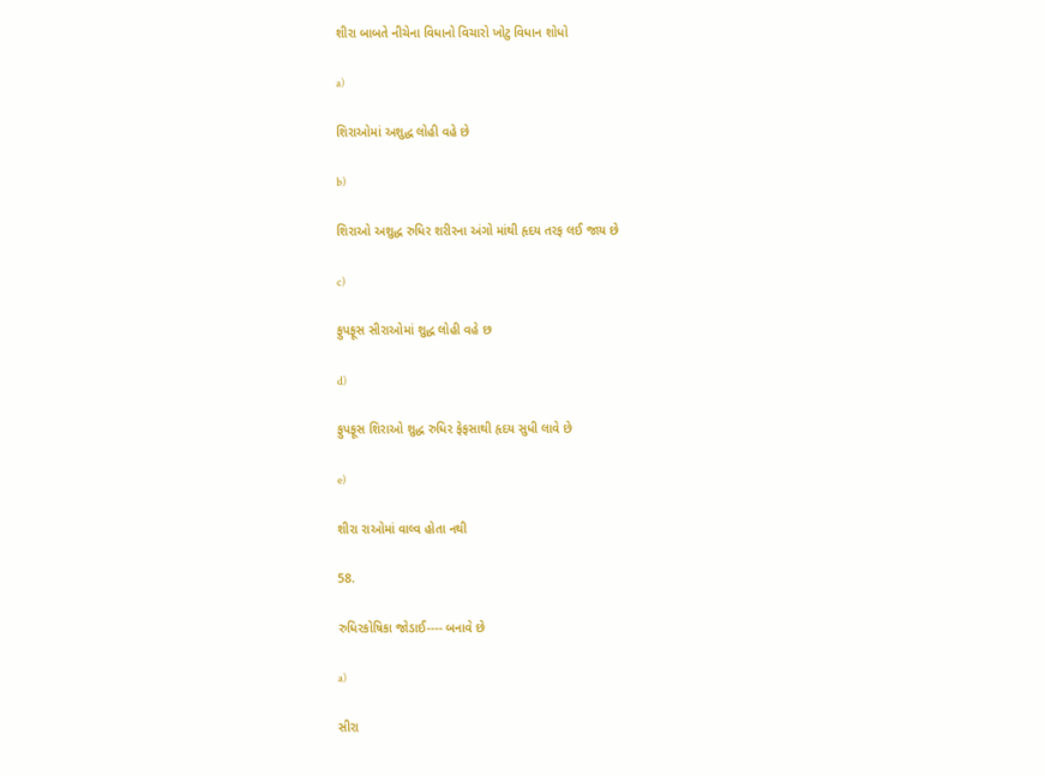શીરા બાબતે નીચેના વિધાનો વિચારો ખોટુ વિધાન શોધો

a)

શિરાઓમાં અશુદ્ધ લોહી વહે છે

b)

શિરાઓ અશુદ્ધ રુધિર શરીરના અંગો માંથી હૃદય તરફ લઈ જાય છે

c)

ફુપફૂસ સીરાઓમાં શુદ્ધ લોહી વહે છ

d)

ફુપફૂસ શિરાઓ શુદ્ધ રુધિર ફેફસાથી હૃદય સુધી લાવે છે

e)

શીરા રાઓમાં વાલ્વ હોતા નથી

58.

રુધિરકોષિકા જોડાઈ---- બનાવે છે

a)

સીરા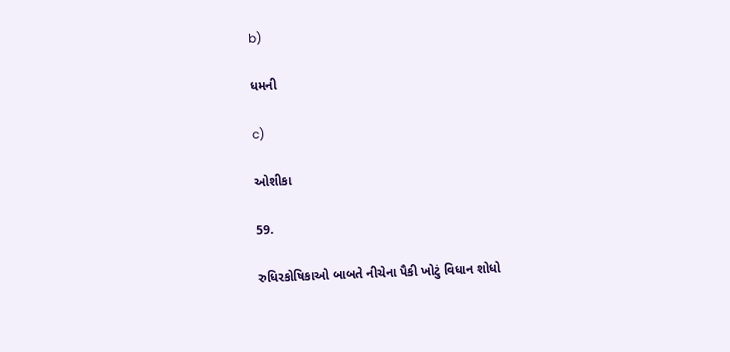b)

ધમની

c)

ઓશીકા

59.

રુધિરકોષિકાઓ બાબતે નીચેના પૈકી ખોટું વિધાન શોધો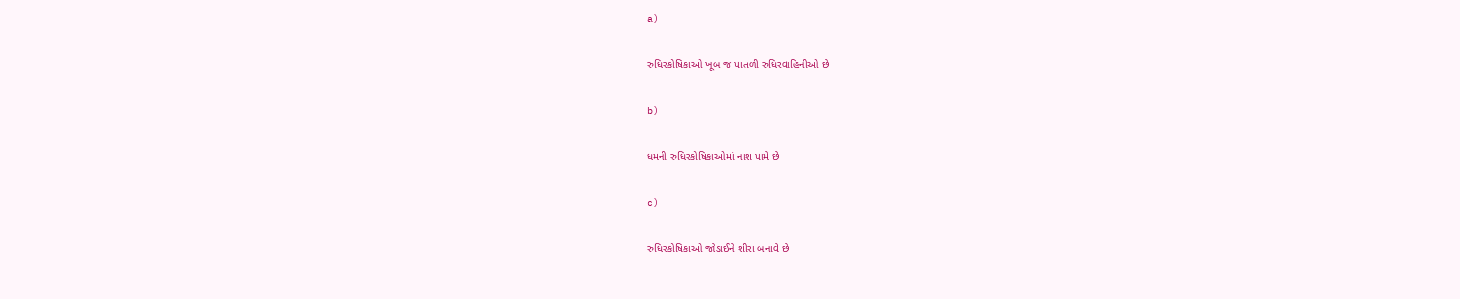a)

રુધિરકોષિકાઓ ખૂબ જ પાતળી રુધિરવાહિનીઓ છે

b)

ધમની રુધિરકોષિકાઓમાં નાશ પામે છે

c)

રુધિરકોષિકાઓ જોડાઈને શીરા બનાવે છે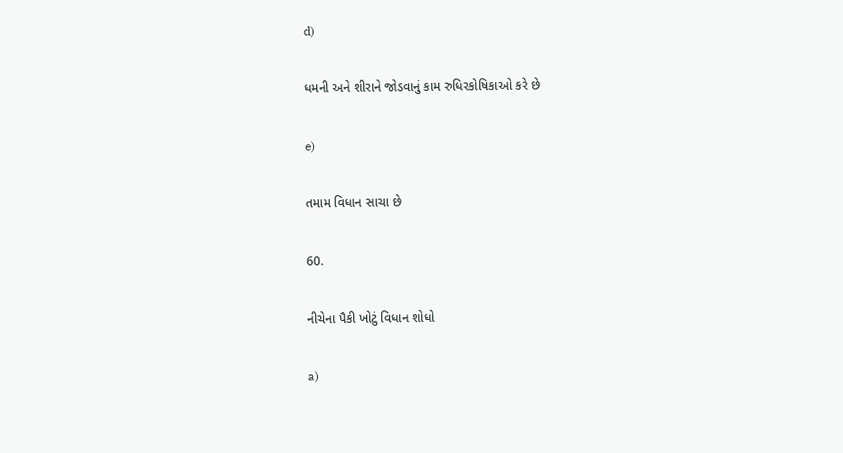d)

ધમની અને શીરાને જોડવાનું કામ રુધિરકોષિકાઓ કરે છે

e)

તમામ વિધાન સાચા છે

60.

નીચેના પૈકી ખોટું વિધાન શોધો

a)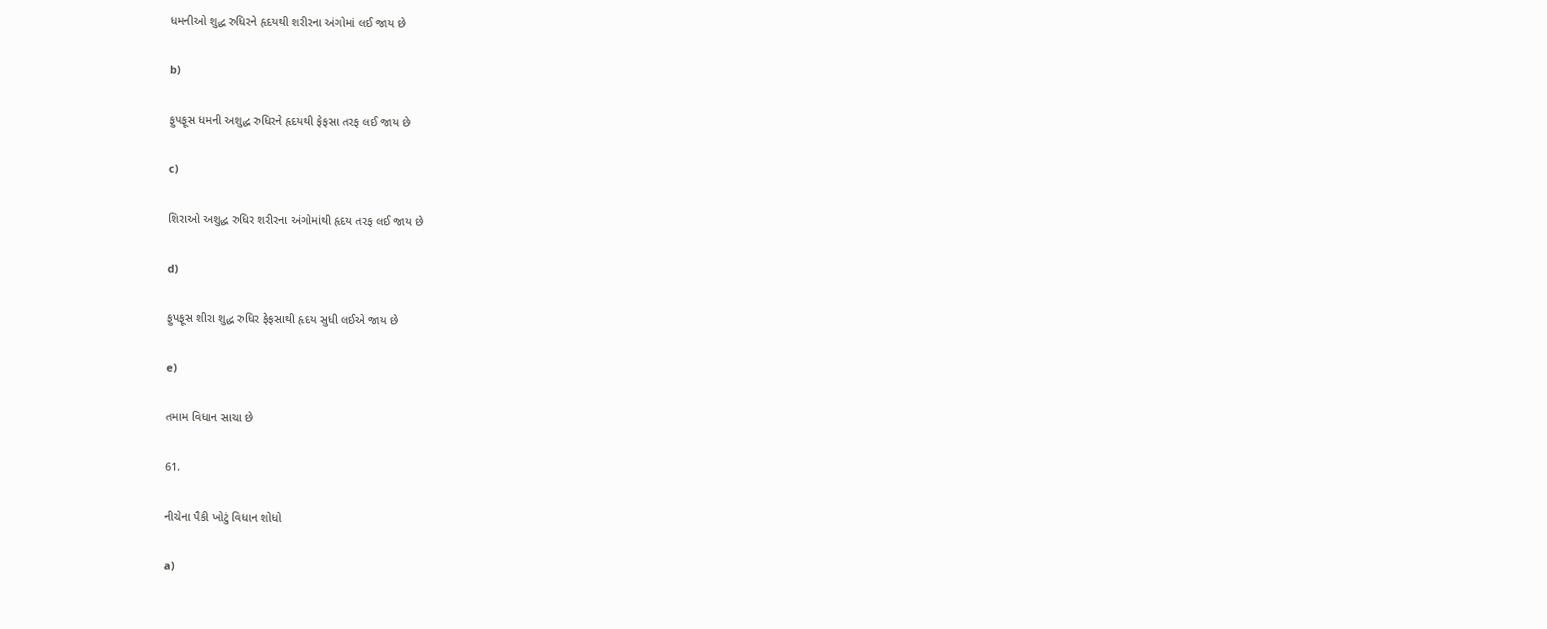ધમનીઓ શુદ્ધ રુધિરને હૃદયથી શરીરના અંગોમાં લઈ જાય છે

b)

ફુપફૂસ ધમની અશુદ્ધ રુધિરને હૃદયથી ફેફસા તરફ લઈ જાય છે

c)

શિરાઓ અશુદ્ધ રુધિર શરીરના અંગોમાંથી હૃદય તરફ લઈ જાય છે

d)

ફુપફૂસ શીરા શુદ્ધ રુધિર ફેફસાથી હૃદય સુધી લઈએ જાય છે

e)

તમામ વિધાન સાચા છે

61.

નીચેના પૈકી ખોટું વિધાન શોધો

a)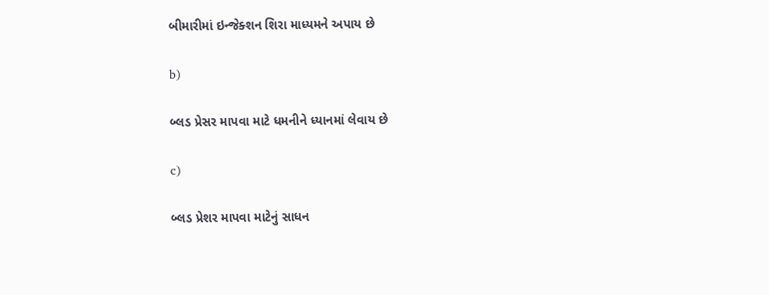બીમારીમાં ઇન્જેક્શન શિરા માધ્યમને અપાય છે

b)

બ્લડ પ્રેસર માપવા માટે ધમનીને ધ્યાનમાં લેવાય છે

c)

બ્લડ પ્રેશર માપવા માટેનું સાધન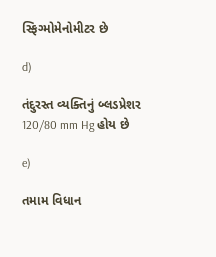સ્ફિગ્મોમેનોમીટર છે

d)

તંદુરસ્ત વ્યક્તિનું બ્લડપ્રેશર 120/80 mm Hg હોય છે

e)

તમામ વિધાન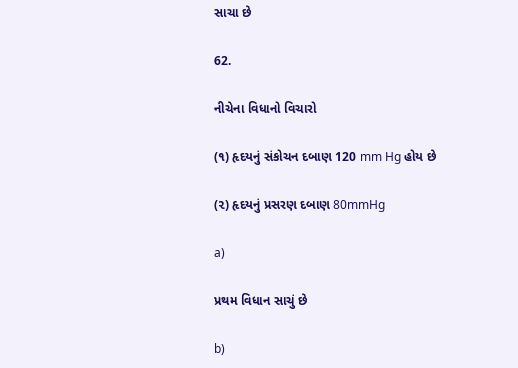સાચા છે

62.

નીચેના વિધાનો વિચારો

(૧) હૃદયનું સંકોચન દબાણ 120 mm Hg હોય છે

(૨) હૃદયનું પ્રસરણ દબાણ 80mmHg

a)

પ્રથમ વિધાન સાચું છે

b)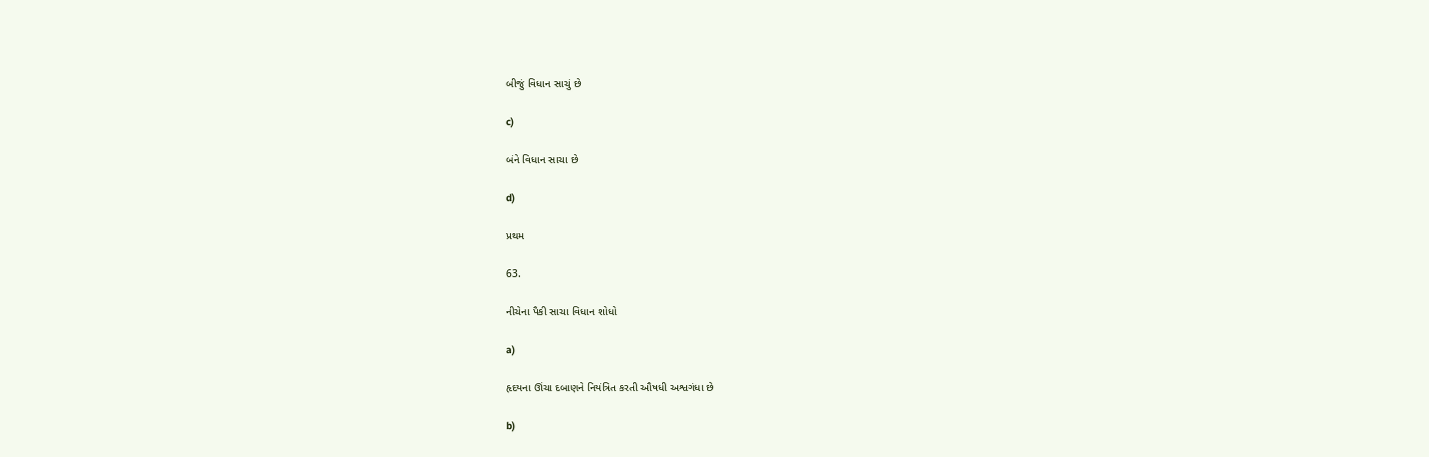બીજું વિધાન સાચું છે

c)

બંને વિધાન સાચા છે

d)

પ્રથમ

63.

નીચેના પૈકી સાચા વિધાન શોધો

a)

હૃદયના ઊંચા દબાણને નિયંત્રિત કરતી ઔષધી અશ્વગંધા છે

b)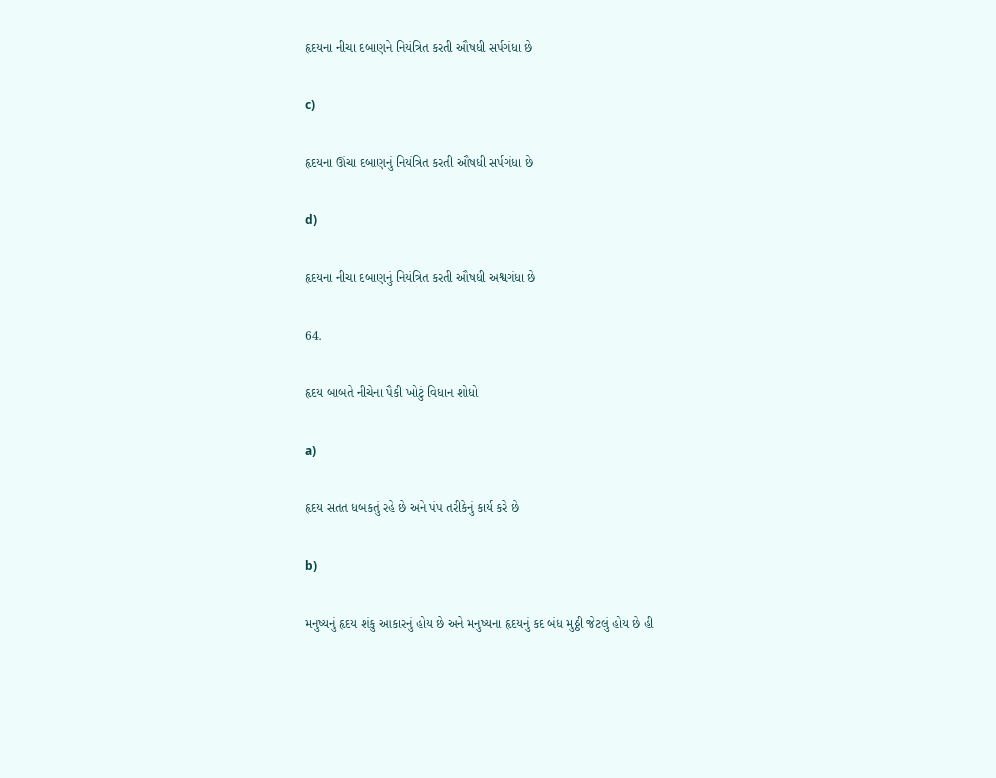હૃદયના નીચા દબાણને નિયંત્રિત કરતી ઔષધી સર્પગંધા છે

c)

હૃદયના ઊંચા દબાણનું નિયંત્રિત કરતી ઔષધી સર્પગંધા છે

d)

હૃદયના નીચા દબાણનું નિયંત્રિત કરતી ઔષધી અશ્વગંધા છે

64.

હૃદય બાબતે નીચેના પૈકી ખોટું વિધાન શોધો

a)

હૃદય સતત ધબકતું રહે છે અને પંપ તરીકેનું કાર્ય કરે છે

b)

મનુષ્યનું હૃદય શંકુ આકારનું હોય છે અને મનુષ્યના હૃદયનું કદ બંધ મુઠ્ઠી જેટલું હોય છે હી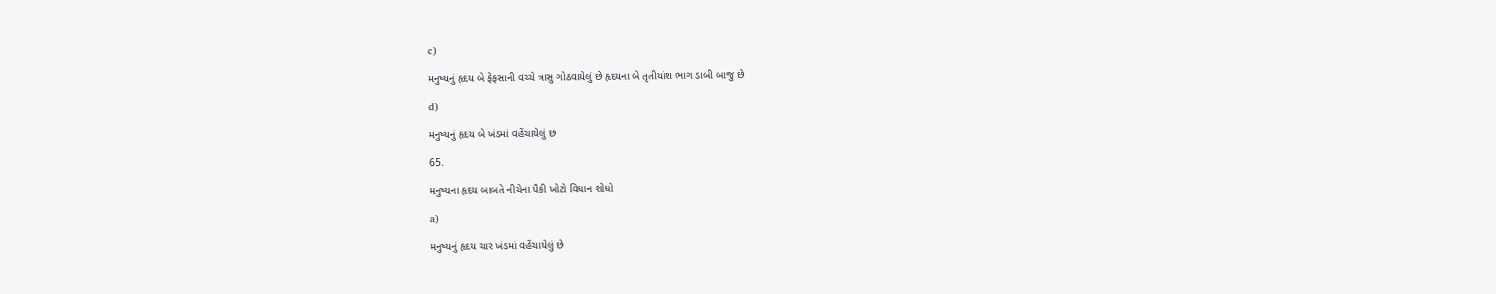c)

મનુષ્યનું હૃદય બે ફેફસાની વચ્ચે ત્રાસુ ગોઠવાયેલું છે હૃદયના બે તૃતીયાંશ ભાગ ડાબી બાજુ છે

d)

મનુષ્યનું હૃદય બે ખંડમાં વહેંચાયેલું છ

65.

મનુષ્યના હૃદય બાબતે નીચેના પૈકી ખોટો વિધાન શોધો

a)

મનુષ્યનું હૃદય ચાર ખંડમાં વહેંચાયેલું છે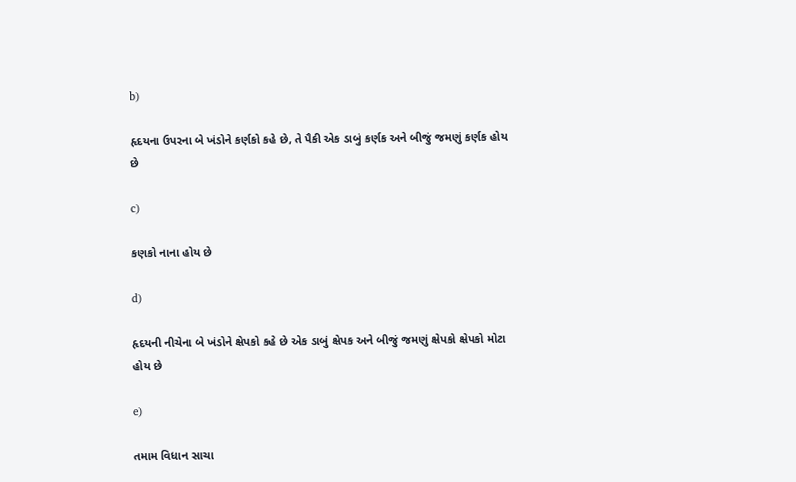b)

હૃદયના ઉપરના બે ખંડોને કર્ણકો કહે છે, તે પૈકી એક ડાબું કર્ણક અને બીજું જમણું કર્ણક હોય છે

c)

કણકો નાના હોય છે

d)

હૃદયની નીચેના બે ખંડોને ક્ષેપકો કહે છે એક ડાબું ક્ષેપક અને બીજું જમણું ક્ષેપકો ક્ષેપકો મોટા હોય છે

e)

તમામ વિધાન સાચા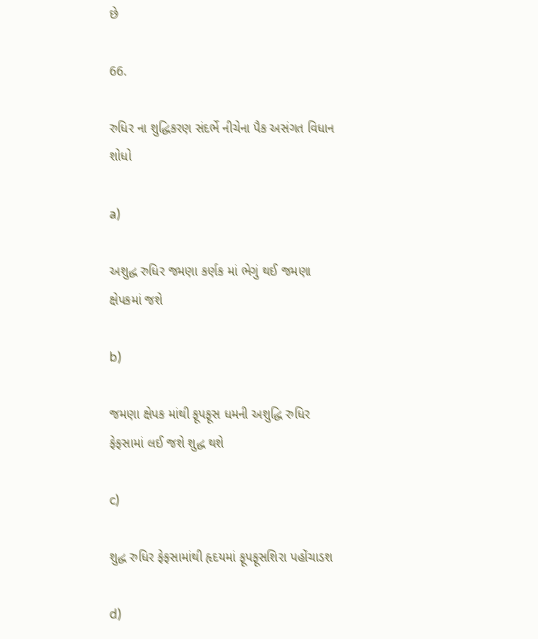છે

66.

રુધિર ના શુદ્ધિકરણ સંદર્ભે નીચેના પૈક અસંગત વિધાન શોધો

a)

અશુદ્ધ રુધિર જમણા કર્ણક માં ભેગું થઈ જમણા ક્ષેપકમાં જશે

b)

જમણા ક્ષેપક માંથી ફૂપફૂસ ધમની અશુદ્ધિ રુધિર ફેફસામાં લઈ જશે શુદ્ધ થશે

c)

શુદ્ધ રુધિર ફેફસામાંથી હૃદયમાં ફૂપફૂસશિરા પહોંચાડશ

d)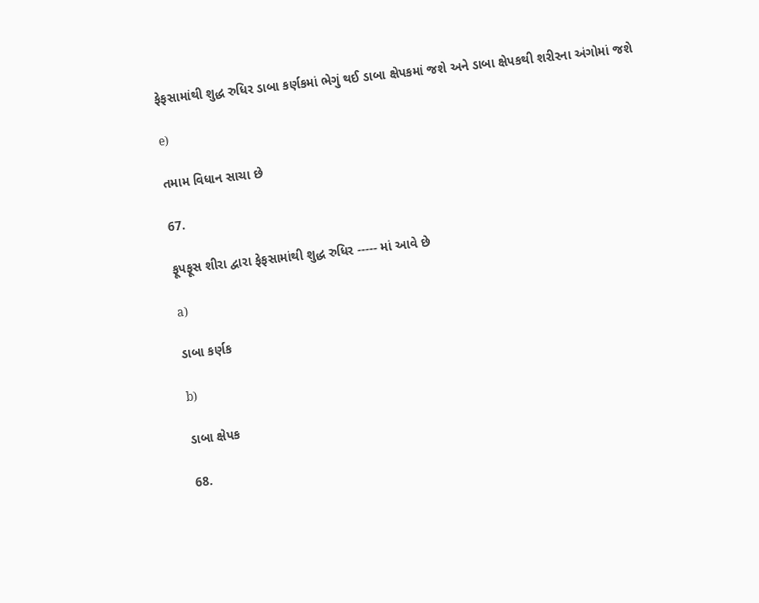ફેફસામાંથી શુદ્ધ રુધિર ડાબા કર્ણકમાં ભેગું થઈ ડાબા ક્ષેપકમાં જશે અને ડાબા ક્ષેપકથી શરીરના અંગોમાં જશે

e)

તમામ વિધાન સાચા છે

67.

ફૂપફૂસ શીરા દ્વારા ફેફસામાંથી શુદ્ધ રુધિર ----- માં આવે છે

a)

ડાબા કર્ણક

b)

ડાબા ક્ષેપક

68.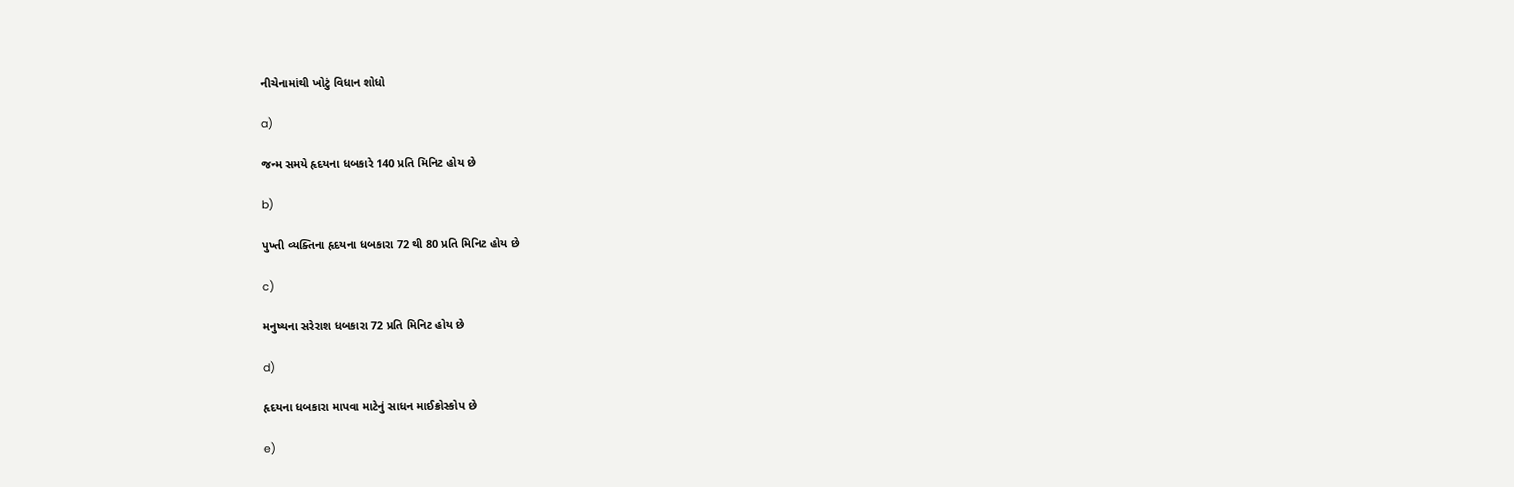નીચેનામાંથી ખોટું વિધાન શોધો

a)

જન્મ સમયે હૃદયના ધબકારે 140 પ્રતિ મિનિટ હોય છે

b)

પુખ્તી વ્યક્તિના હૃદયના ધબકારા 72 થી 80 પ્રતિ મિનિટ હોય છે

c)

મનુષ્યના સરેરાશ ધબકારા 72 પ્રતિ મિનિટ હોય છે

d)

હૃદયના ધબકારા માપવા માટેનું સાધન માઈક્રોસ્કોપ છે

e)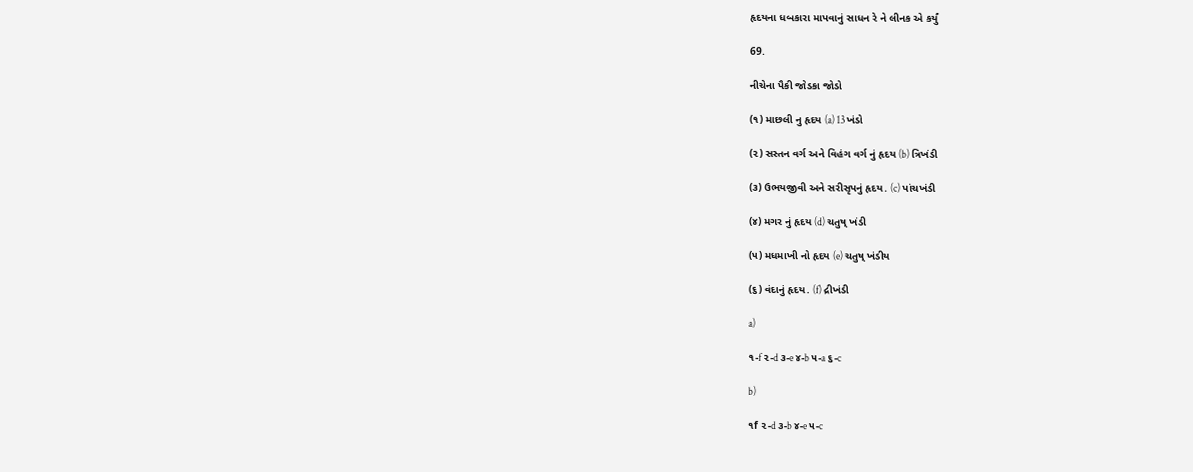હૃદયના ધબકારા માપવાનું સાધન રે ને લીનક એ કર્યું

69.

નીચેના પૈકી જોડકા જોડો

(૧) માછલી નુ હૃદય (a) 13 ખંડો

(૨) સસ્તન વર્ગ અને વિહંગ વર્ગ નું હૃદય (b) ત્રિખંડી

(૩) ઉભયજીવી અને સરીસૃપનું હૃદય. (c) પાંચખંડી

(૪) મગર નું હૃદય (d) ચતુષ્ ખંડી

(૫) મધમાખી નો હૃદય (e) ચતુષ્ ખંડીય

(૬) વંદાનું હૃદય. (f) દ્રીખંડી

a)

૧-f ૨-d ૩-e ૪-b ૫-a ૬-c

b)

૧f ૨-d ૩-b ૪-e ૫-c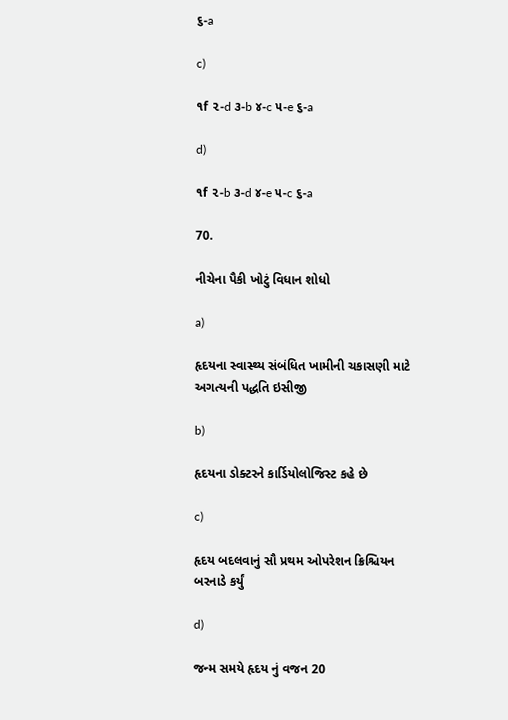૬-a

c)

૧f ૨-d ૩-b ૪-c ૫-e ૬-a

d)

૧f ૨-b ૩-d ૪-e ૫-c ૬-a

70.

નીચેના પૈકી ખોટું વિધાન શોધો

a)

હૃદયના સ્વાસ્થ્ય સંબંધિત ખામીની ચકાસણી માટે અગત્યની પદ્ધતિ ઇસીજી

b)

હૃદયના ડોક્ટરને કાર્ડિયોલોજિસ્ટ કહે છે

c)

હૃદય બદલવાનું સૌ પ્રથમ ઓપરેશન ક્રિશ્ચિયન બરનાડે કર્યું

d)

જન્મ સમયે હૃદય નું વજન 20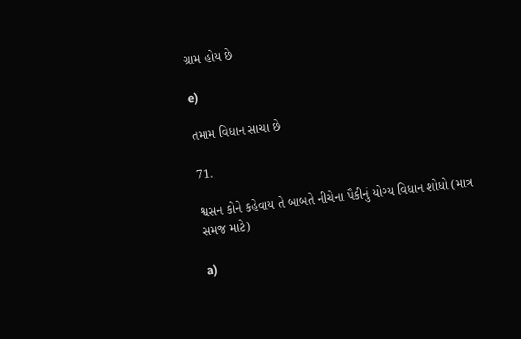ગ્રામ હોય છે

e)

તમામ વિધાન સાચા છે

71.

શ્વસન કોને કહેવાય તે બાબતે નીચેના પૈકીનું યોગ્ય વિધાન શોધો (માત્ર સમજ માટે)

a)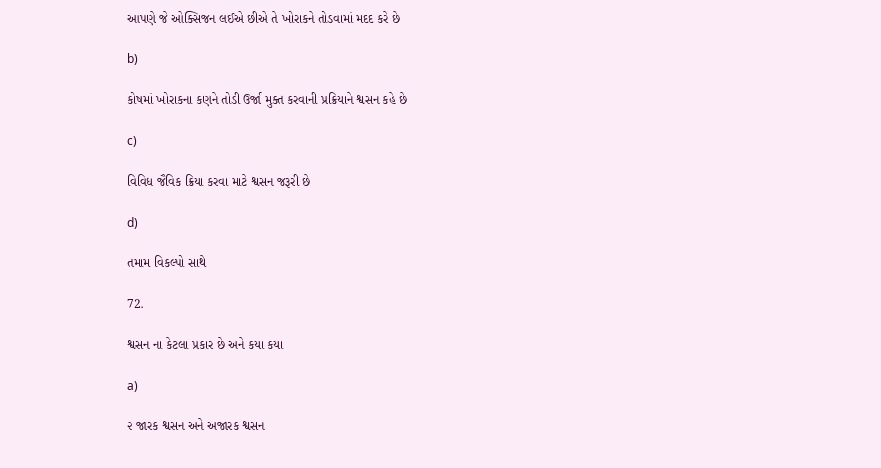આપણે જે ઓક્સિજન લઈએ છીએ તે ખોરાકને તોડવામાં મદદ કરે છે

b)

કોષમાં ખોરાકના કણને તોડી ઉર્જા મુક્ત કરવાની પ્રક્રિયાને શ્વસન કહે છે

c)

વિવિધ જૈવિક ક્રિયા કરવા માટે શ્વસન જરૂરી છે

d)

તમામ વિકલ્પો સાથે

72.

શ્વસન ના કેટલા પ્રકાર છે અને કયા કયા

a)

૨ જારક શ્વસન અને અજારક શ્વસન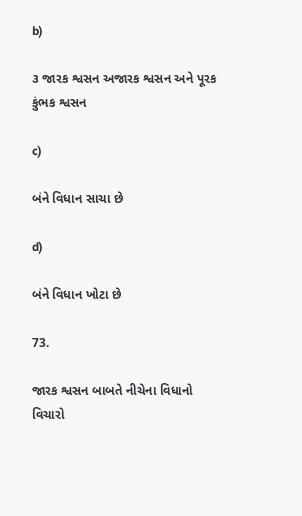b)

૩ જારક શ્વસન અજારક શ્વસન અને પૂરક કુંભક શ્વસન

c)

બંને વિધાન સાચા છે

d)

બંને વિધાન ખોટા છે

73.

જારક શ્વસન બાબતે નીચેના વિધાનો વિચારો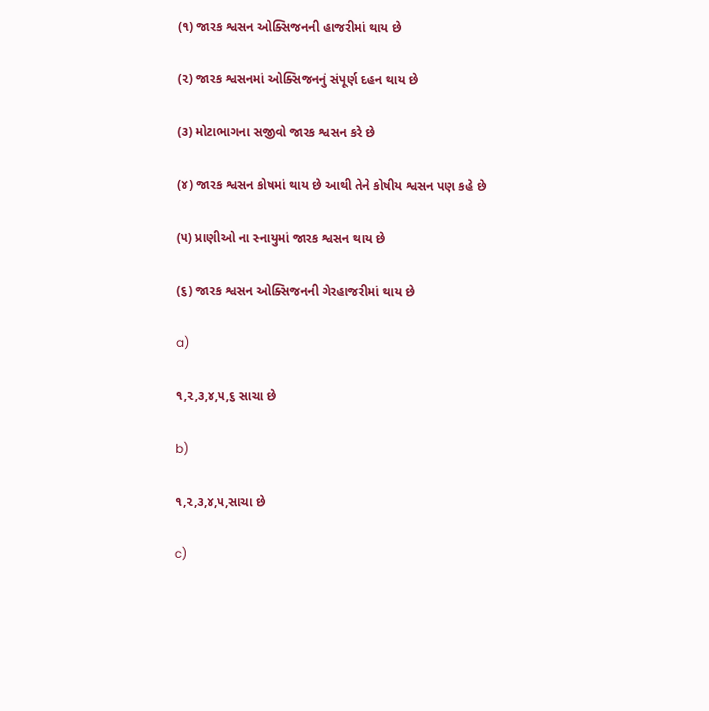(૧) જારક શ્વસન ઓક્સિજનની હાજરીમાં થાય છે

(૨) જારક શ્વસનમાં ઓક્સિજનનું સંપૂર્ણ દહન થાય છે

(૩) મોટાભાગના સજીવો જારક શ્વસન કરે છે

(૪) જારક શ્વસન કોષમાં થાય છે આથી તેને કોષીય શ્વસન પણ કહે છે

(૫) પ્રાણીઓ ના સ્નાયુમાં જારક શ્વસન થાય છે

(૬) જારક શ્વસન ઓક્સિજનની ગેરહાજરીમાં થાય છે

a)

૧,૨,૩,૪,૫,૬ સાચા છે

b)

૧,૨,૩,૪,૫,સાચા છે

c)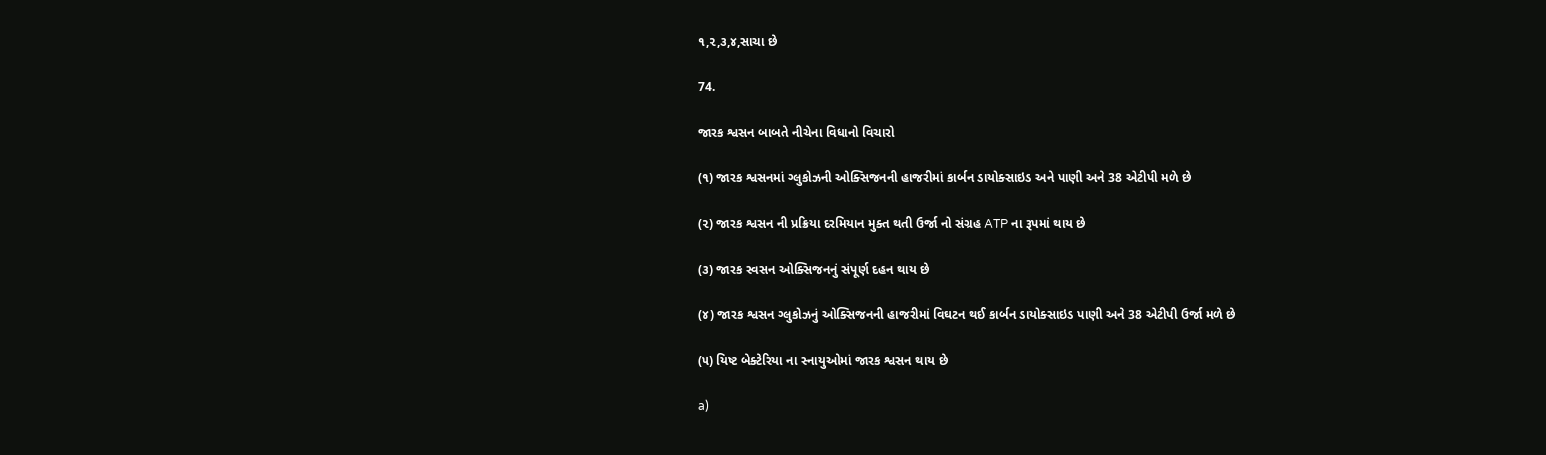૧,૨,૩,૪,સાચા છે

74.

જારક શ્વસન બાબતે નીચેના વિધાનો વિચારો

(૧) જારક શ્વસનમાં ગ્લુકોઝની ઓક્સિજનની હાજરીમાં કાર્બન ડાયોક્સાઇડ અને પાણી અને 38 એટીપી મળે છે

(૨) જારક શ્વસન ની પ્રક્રિયા દરમિયાન મુક્ત થતી ઉર્જા નો સંગ્રહ ATP ના રૂપમાં થાય છે

(૩) જારક સ્વસન ઓક્સિજનનું સંપૂર્ણ દહન થાય છે

(૪) જારક શ્વસન ગ્લુકોઝનું ઓક્સિજનની હાજરીમાં વિઘટન થઈ કાર્બન ડાયોક્સાઇડ પાણી અને 38 એટીપી ઉર્જા મળે છે

(૫) યિષ્ટ બેક્ટેરિયા ના સ્નાયુઓમાં જારક શ્વસન થાય છે

a)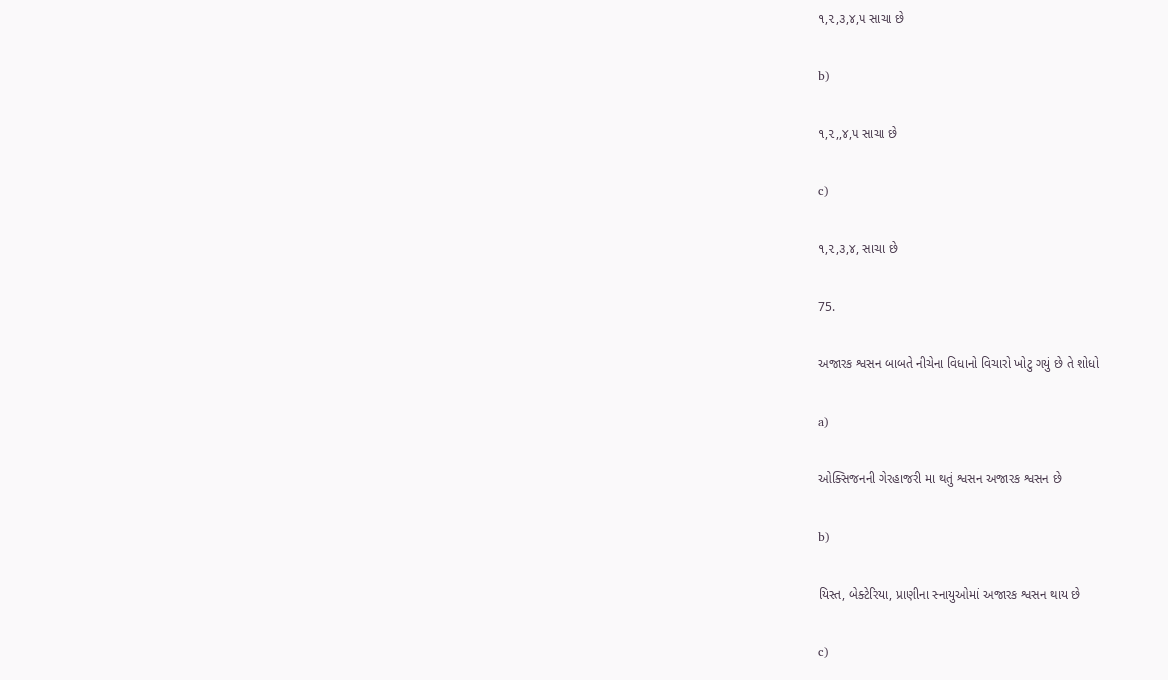૧,૨,૩,૪,૫ સાચા છે

b)

૧,૨,,૪,૫ સાચા છે

c)

૧,૨,૩,૪, સાચા છે

75.

અજારક શ્વસન બાબતે નીચેના વિધાનો વિચારો ખોટુ ગયું છે તે શોધો

a)

ઓક્સિજનની ગેરહાજરી મા થતું શ્વસન અજારક શ્વસન છે

b)

યિસ્ત, બેક્ટેરિયા, પ્રાણીના સ્નાયુઓમાં અજારક શ્વસન થાય છે

c)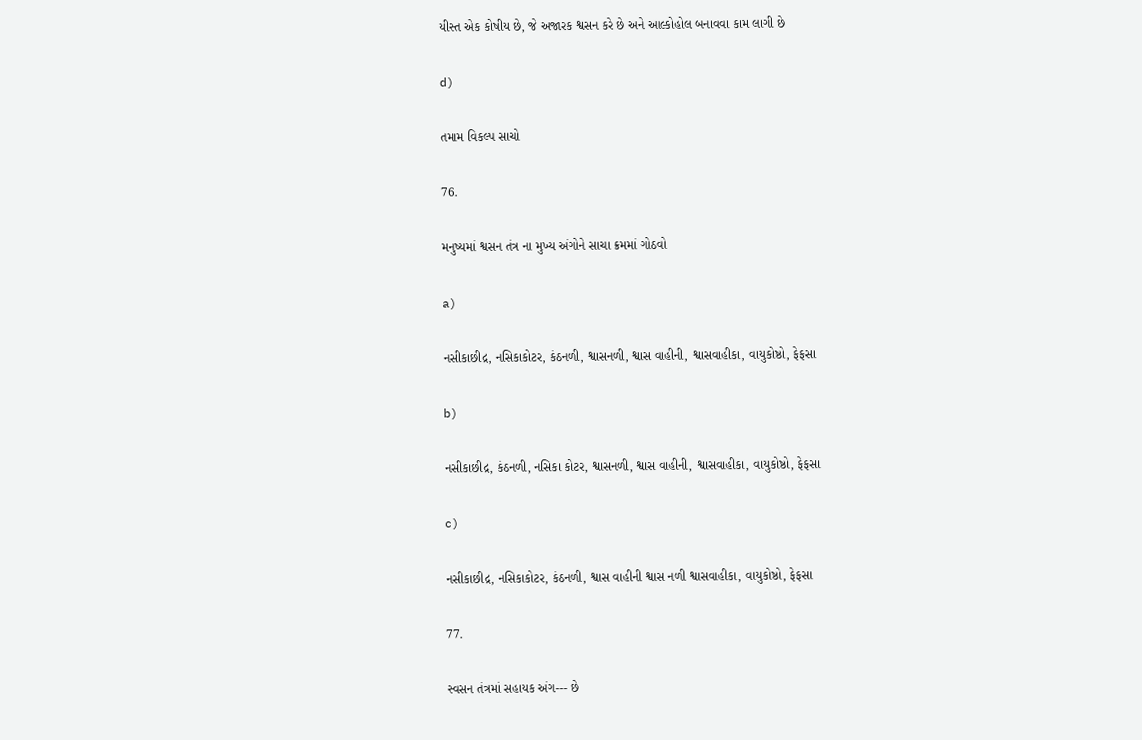યીસ્ત એક કોષીય છે, જે અજારક શ્વસન કરે છે અને આલ્કોહોલ બનાવવા કામ લાગી છે

d)

તમામ વિકલ્પ સાચો

76.

મનુષ્યમાં શ્વસન તંત્ર ના મુખ્ય અંગોને સાચા ક્રમમાં ગોઠવો

a)

નસીકાછીદ્ર, નસિકાકોટર, કંઠનળી, શ્વાસનળી, શ્વાસ વાહીની, શ્વાસવાહીકા, વાયુકોષ્ઠો, ફેફસા

b)

નસીકાછીદ્ર, કંઠનળી, નસિકા કોટર, શ્વાસનળી, શ્વાસ વાહીની, શ્વાસવાહીકા, વાયુકોષ્ઠો, ફેફસા

c)

નસીકાછીદ્ર, નસિકાકોટર, કંઠનળી, શ્વાસ વાહીની શ્વાસ નળી શ્વાસવાહીકા, વાયુકોષ્ઠો, ફેફસા

77.

સ્વસન તંત્રમાં સહાયક અંગ--- છે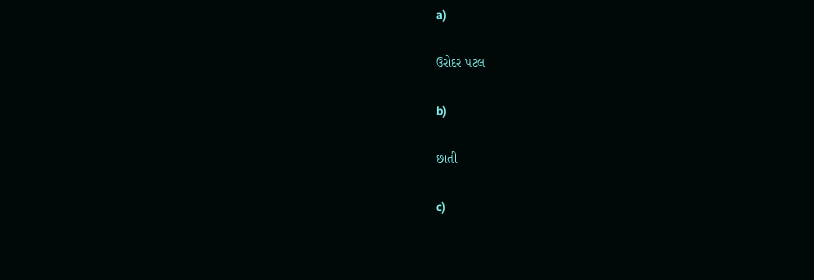a)

ઉરોદર પટલ

b)

છાતી

c)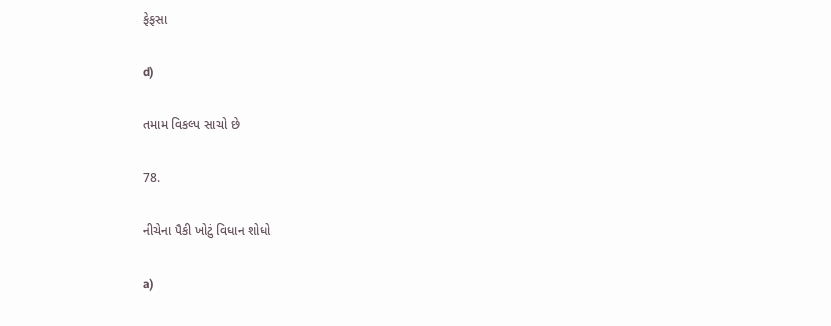ફેફસા

d)

તમામ વિકલ્પ સાચો છે

78.

નીચેના પૈકી ખોટું વિધાન શોધો

a)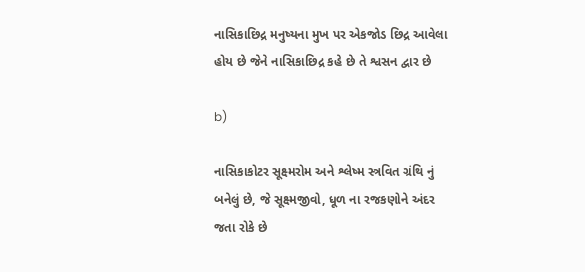નાસિકાછિદ્ર મનુષ્યના મુખ પર એકજોડ છિદ્ર આવેલા હોય છે જેને નાસિકાછિદ્ર કહે છે તે શ્વસન દ્વાર છે

b)

નાસિકાકોટર સૂક્ષ્મરોમ અને શ્લેષ્મ સ્ત્રવિત ગ્રંથિ નું બનેલું છે, જે સૂક્ષ્મજીવો, ધૂળ ના રજકણોને અંદર જતા રોકે છે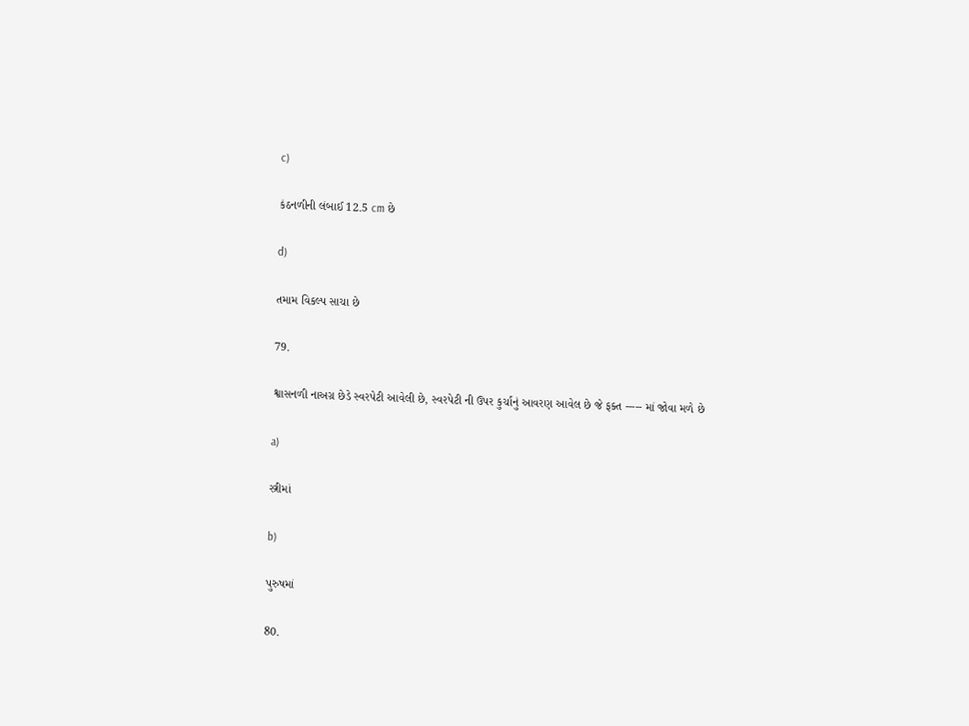c)

કંઠનળીની લંબાઈ 12.5 cm છે

d)

તમામ વિકલ્પ સાચા છે

79.

શ્વાસનળી નાઅગ્ર છેડે સ્વરપેટી આવેલી છે, સ્વરપેટી ની ઉપર કુર્ચાનું આવરણ આવેલ છે જે ફક્ત ----- માં જોવા મળે છે

a)

સ્ત્રીમાં

b)

પુરુષમાં

80.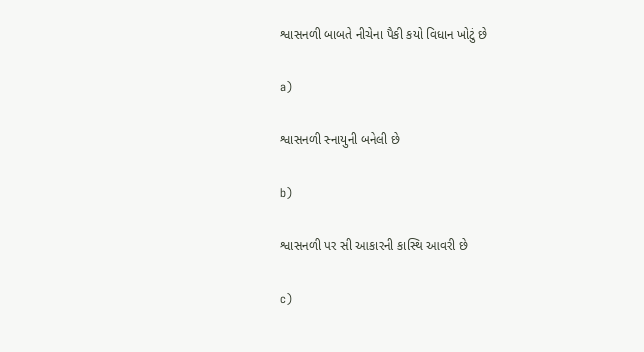શ્વાસનળી બાબતે નીચેના પૈકી કયો વિધાન ખોટું છે

a)

શ્વાસનળી સ્નાયુની બનેલી છે

b)

શ્વાસનળી પર સી આકારની કાસ્થિ આવરી છે

c)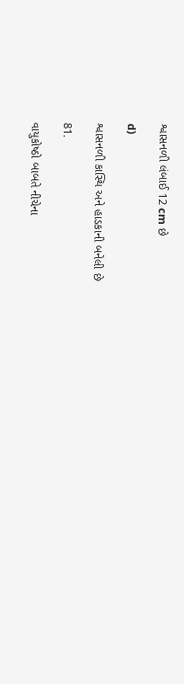શ્વાસનળી લંબાઈ 12 cm છે

d)

શ્વાસનળી કાસ્થિ અને હાડકાની બનેલી છે

81.

વાયુકોષ્ઠો બાબતે નીચેના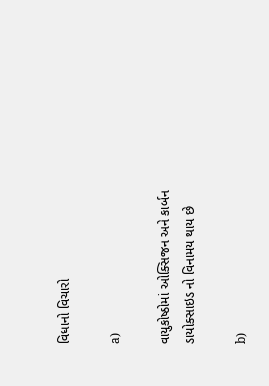વિધાનો વિચારો

a)

વાયુકોષ્ઠોમાં ઓક્સિજન અને કાર્બન ડાયોક્સાઇડ નો વિનામય થાય છે

b)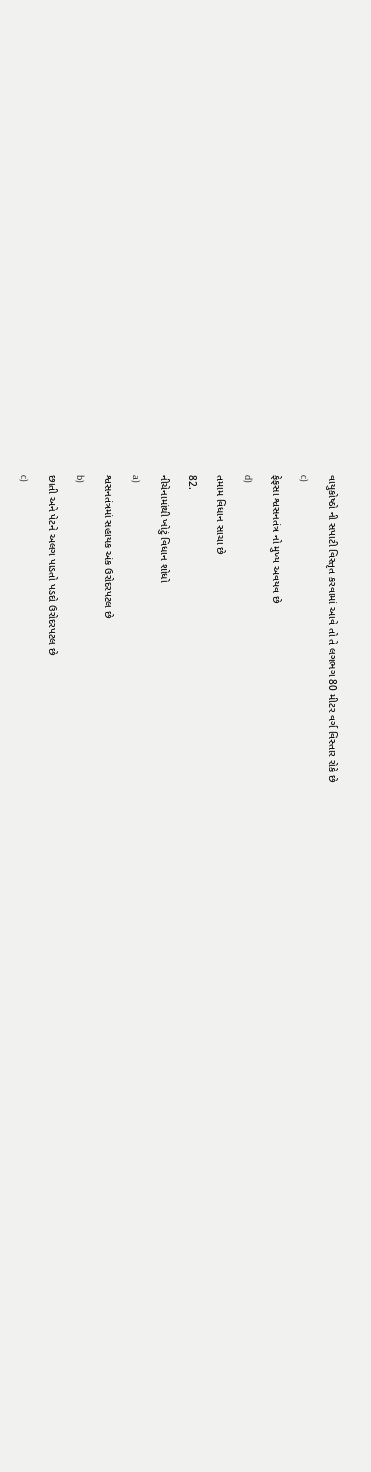વાયુકોષ્ઠો ની સપાટી વિસ્તૃત કરવામાં આવે તો તે લગભગ 80 મીટર વર્ગ વિસ્તાર રોકે છે

c)

ફેફસા શ્વસનતંત્ર નો મુખ્ય અવયવ છે

d)

તમામ વિધાન સાચા છે

82.

નીચેનામાંથી ખોટું વિધાન શોધો

a)

શ્વસનતંત્રમાં સહાયક અંક ઉરોદરપટલ છે

b)

છાતી અને પેટને અલગ પાડતો પડદો ઉરોદરપટલ છે

c)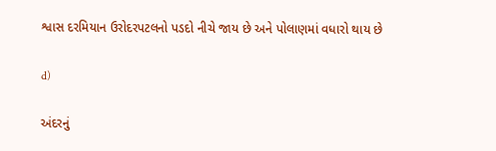શ્વાસ દરમિયાન ઉરોદરપટલનો પડદો નીચે જાય છે અને પોલાણમાં વધારો થાય છે

d)

અંદરનું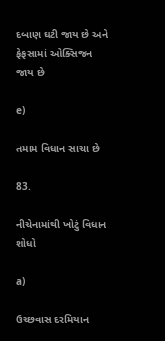દબાણ ઘટી જાય છે અને ફેફસામાં ઓક્સિજન જાય છે

e)

તમામ વિધાન સાચા છે

83.

નીચેનામાંથી ખોટું વિધાન શોધો

a)

ઉચ્છવાસ દરમિયાન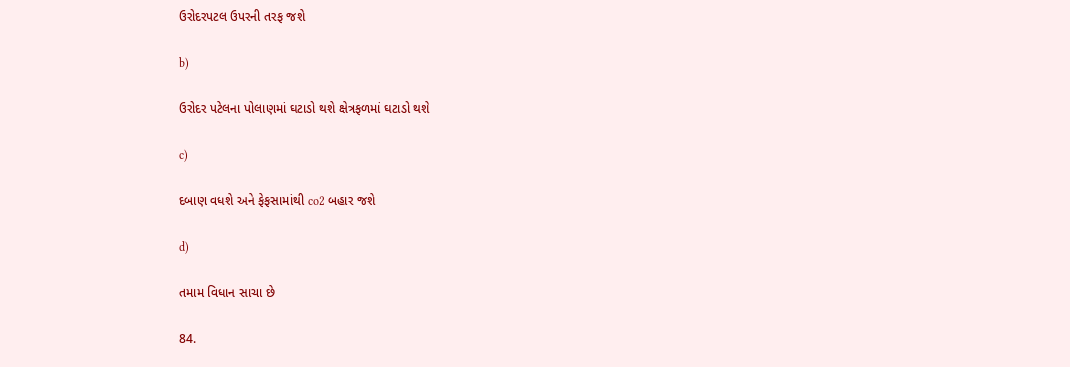ઉરોદરપટલ ઉપરની તરફ જશે

b)

ઉરોદર પટેલના પોલાણમાં ઘટાડો થશે ક્ષેત્રફળમાં ઘટાડો થશે

c)

દબાણ વધશે અને ફેફસામાંથી co2 બહાર જશે

d)

તમામ વિધાન સાચા છે

84.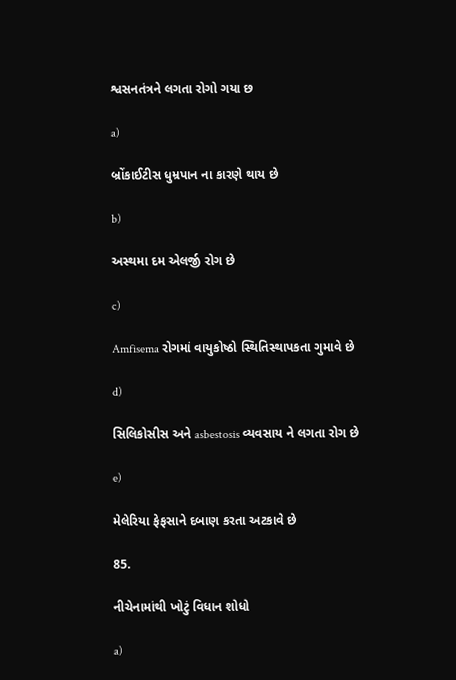શ્વસનતંત્રને લગતા રોગો ગયા છ

a)

બ્રોંકાઈટીસ ધુમ્રપાન ના કારણે થાય છે

b)

અસ્થમા દમ એલર્જી રોગ છે

c)

Amfisema રોગમાં વાયુકોષ્ઠો સ્થિતિસ્થાપકતા ગુમાવે છે

d)

સિલિકોસીસ અને asbestosis વ્યવસાય ને લગતા રોગ છે

e)

મેલેરિયા ફેફસાને દબાણ કરતા અટકાવે છે

85.

નીચેનામાંથી ખોટું વિધાન શોધો

a)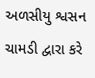અળસીયુ શ્વસન ચામડી દ્વારા કરે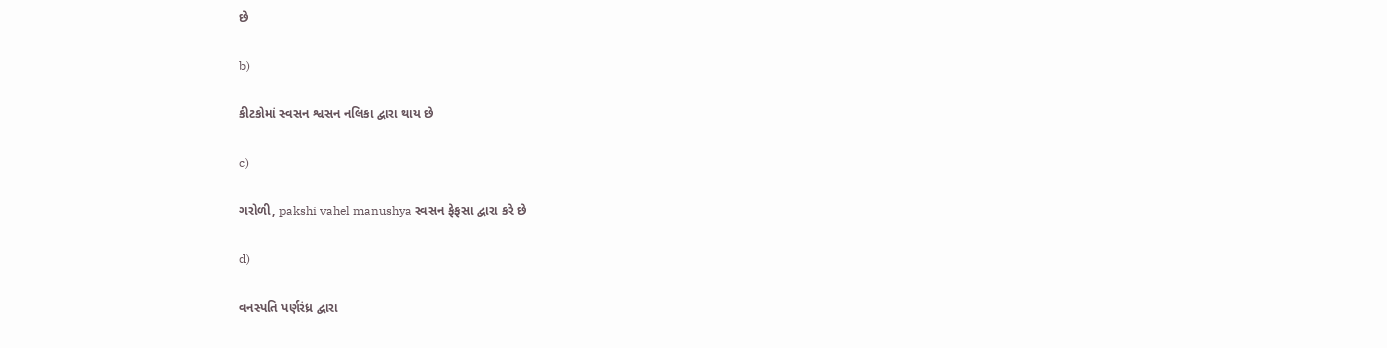છે

b)

કીટકોમાં સ્વસન શ્વસન નલિકા દ્વારા થાય છે

c)

ગરોળી, pakshi vahel manushya સ્વસન ફેફસા દ્વારા કરે છે

d)

વનસ્પતિ પર્ણરંધ્ર દ્વારા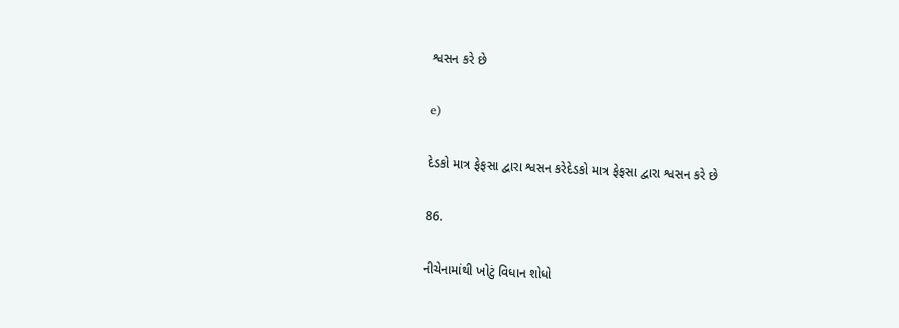શ્વસન કરે છે

e)

દેડકો માત્ર ફેફસા દ્વારા શ્વસન કરેદેડકો માત્ર ફેફસા દ્વારા શ્વસન કરે છે

86.

નીચેનામાંથી ખોટું વિધાન શોધો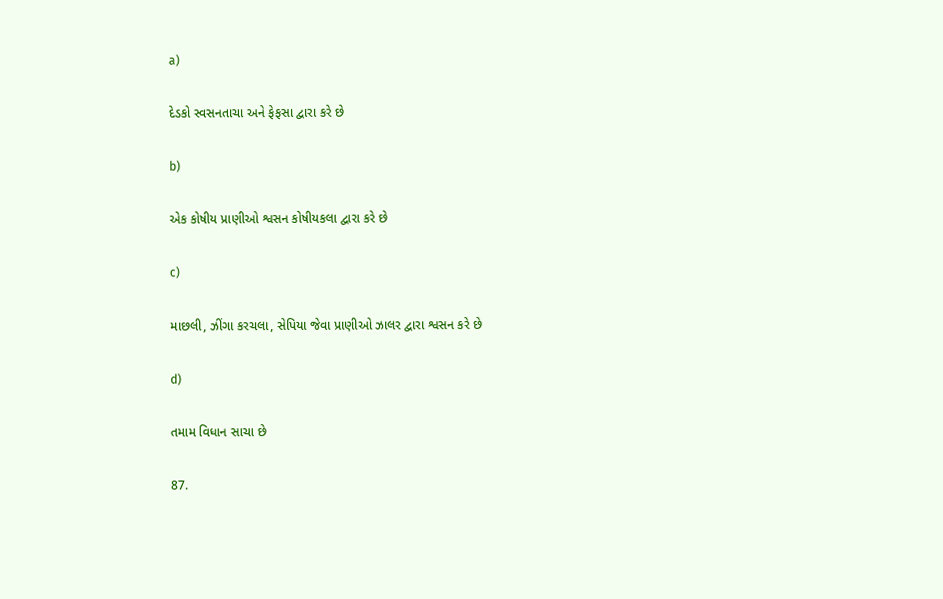a)

દેડકો સ્વસનતાચા અને ફેફસા દ્વારા કરે છે

b)

એક કોષીય પ્રાણીઓ શ્વસન કોષીયકલા દ્વારા કરે છે

c)

માછલી, ઝીંગા કરચલા, સેપિયા જેવા પ્રાણીઓ ઝાલર દ્વારા શ્વસન કરે છે

d)

તમામ વિધાન સાચા છે

87.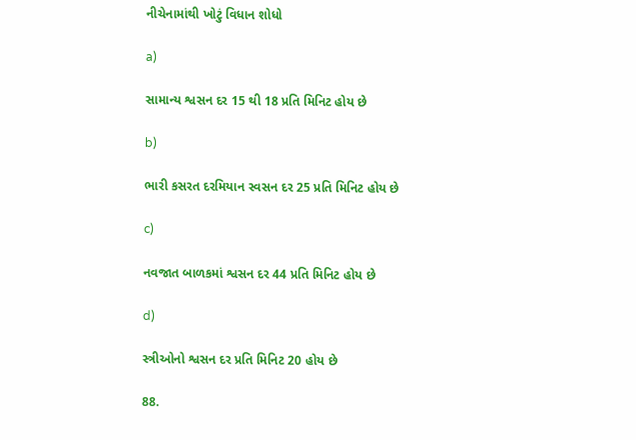નીચેનામાંથી ખોટું વિધાન શોધો

a)

સામાન્ય શ્વસન દર 15 થી 18 પ્રતિ મિનિટ હોય છે

b)

ભારી કસરત દરમિયાન સ્વસન દર 25 પ્રતિ મિનિટ હોય છે

c)

નવજાત બાળકમાં શ્વસન દર 44 પ્રતિ મિનિટ હોય છે

d)

સ્ત્રીઓનો શ્વસન દર પ્રતિ મિનિટ 20 હોય છે

88.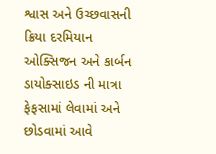શ્વાસ અને ઉચ્છવાસની ક્રિયા દરમિયાન ઓક્સિજન અને કાર્બન ડાયોક્સાઇડ ની માત્રા ફેફસામાં લેવામાં અને છોડવામાં આવે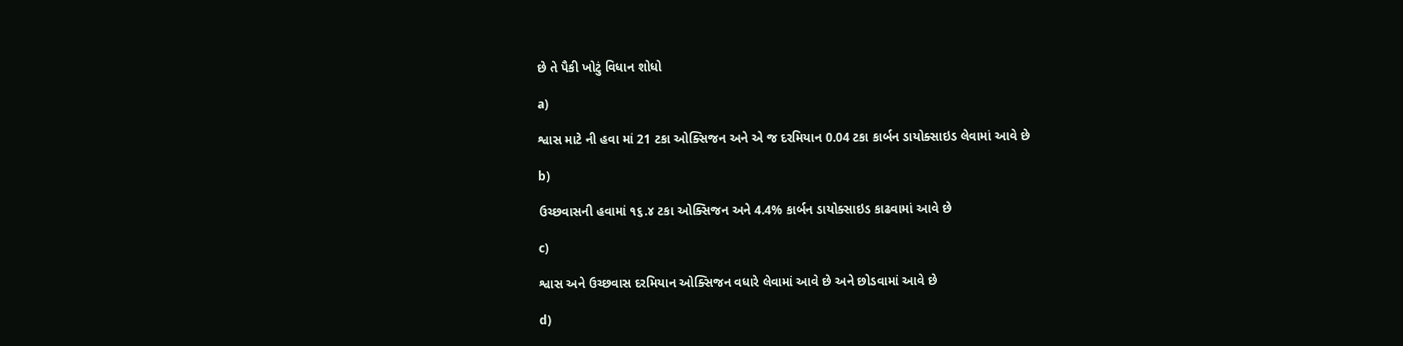છે તે પૈકી ખોટું વિધાન શોધો

a)

શ્વાસ માટે ની હવા માં 21 ટકા ઓક્સિજન અને એ જ દરમિયાન 0.04 ટકા કાર્બન ડાયોક્સાઇડ લેવામાં આવે છે

b)

ઉચ્છવાસની હવામાં ૧૬.૪ ટકા ઓક્સિજન અને 4.4% કાર્બન ડાયોક્સાઇડ કાઢવામાં આવે છે

c)

શ્વાસ અને ઉચ્છવાસ દરમિયાન ઓક્સિજન વધારે લેવામાં આવે છે અને છોડવામાં આવે છે

d)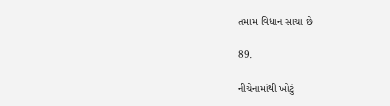તમામ વિધાન સાચા છે

89.

નીચેનામાંથી ખોટું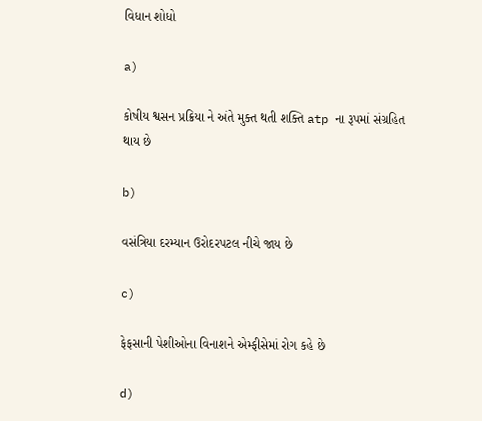વિધાન શોધો

a)

કોષીય શ્વસન પ્રક્રિયા ને અંતે મુક્ત થતી શક્તિ atp ના રૂપમાં સંગ્રહિત થાય છે

b)

વસંત્રિયા દરમ્યાન ઉરોદરપટલ નીચે જાય છે

c)

ફેફસાની પેશીઓના વિનાશને એમ્ફીસેમાં રોગ કહે છે

d)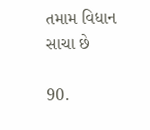તમામ વિધાન સાચા છે

90.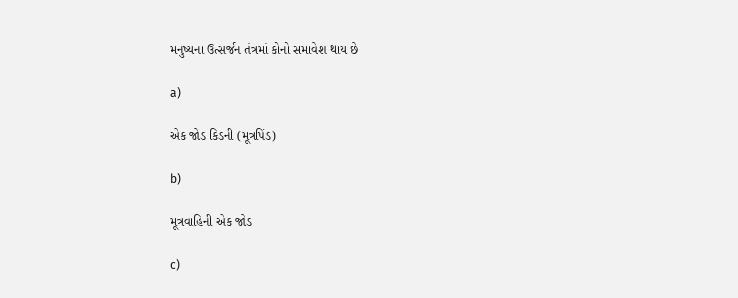મનુષ્યના ઉત્સર્જન તંત્રમાં કોનો સમાવેશ થાય છે

a)

એક જોડ કિડની (મૂત્રપિંડ)

b)

મૂત્રવાહિની એક જોડ

c)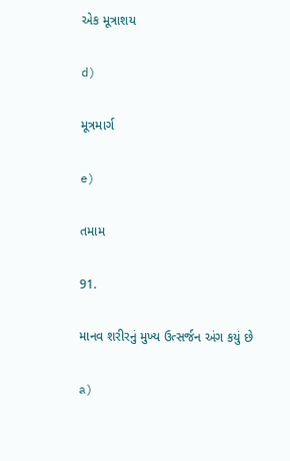એક મૂત્રાશય

d)

મૂત્રમાર્ગ

e)

તમામ

91.

માનવ શરીરનું મુખ્ય ઉત્સર્જન અંગ કયું છે

a)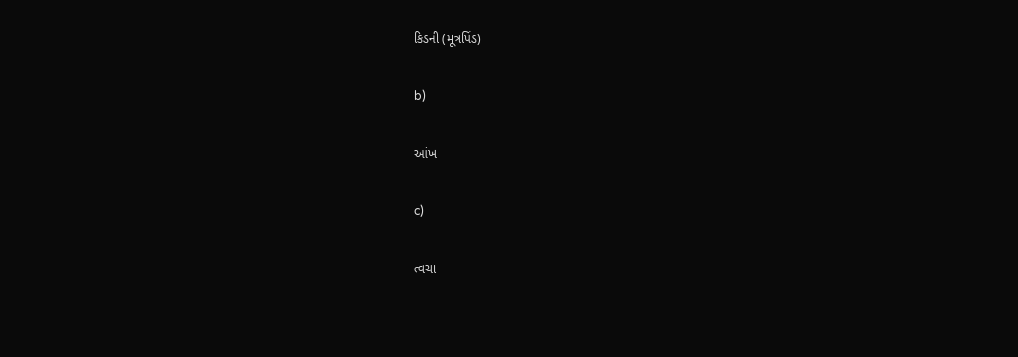કિડની (મૂત્રપિંડ)

b)

આંખ

c)

ત્વચા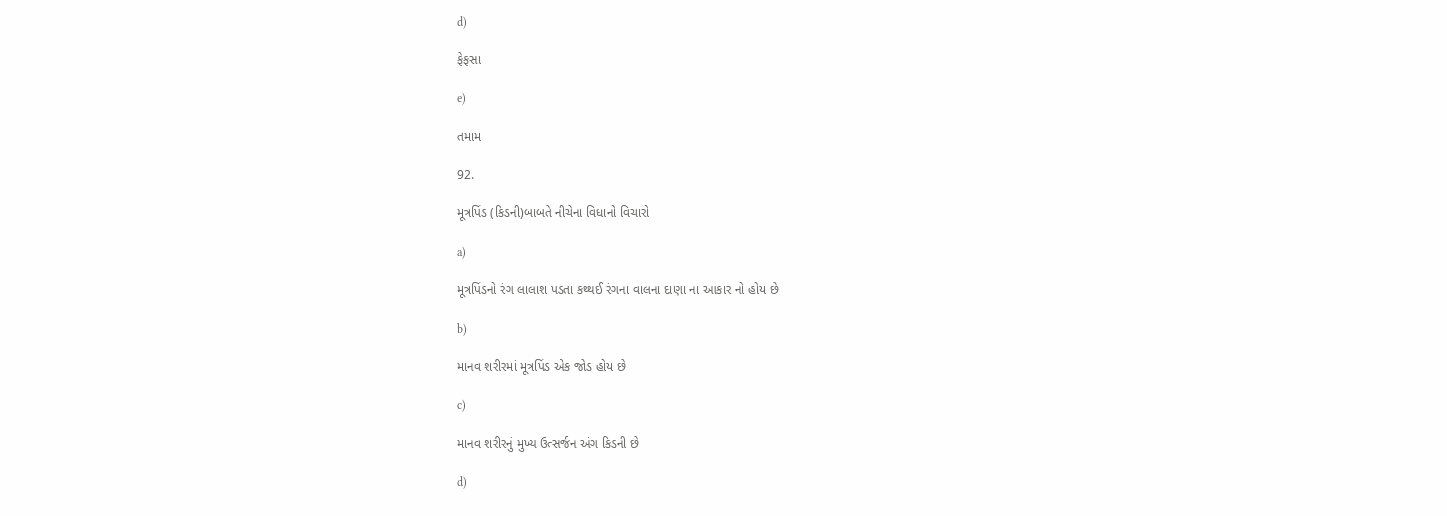d)

ફેફસા

e)

તમામ

92.

મૂત્રપિંડ (કિડની)બાબતે નીચેના વિધાનો વિચારો

a)

મૂત્રપિંડનો રંગ લાલાશ પડતા કથ્થઈ રંગના વાલના દાણા ના આકાર નો હોય છે

b)

માનવ શરીરમાં મૂત્રપિંડ એક જોડ હોય છે

c)

માનવ શરીરનું મુખ્ય ઉત્સર્જન અંગ કિડની છે

d)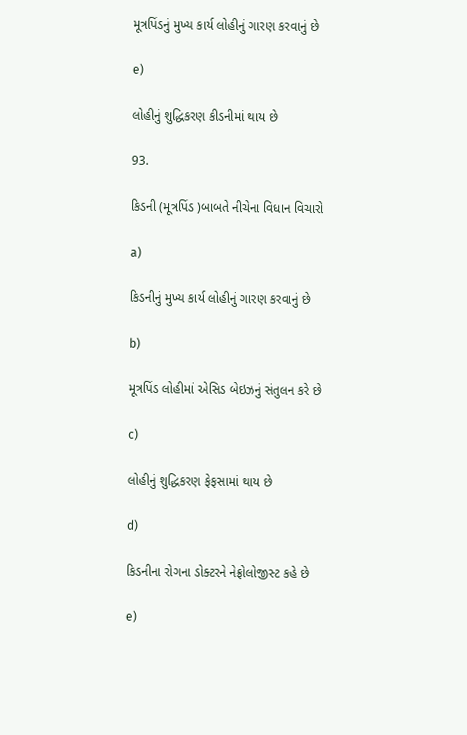મૂત્રપિંડનું મુખ્ય કાર્ય લોહીનું ગારણ કરવાનું છે

e)

લોહીનું શુદ્ધિકરણ કીડનીમાં થાય છે

93.

કિડની (મૂત્રપિંડ )બાબતે નીચેના વિધાન વિચારો

a)

કિડનીનું મુખ્ય કાર્ય લોહીનું ગારણ કરવાનું છે

b)

મૂત્રપિંડ લોહીમાં એસિડ બેઇઝનું સંતુલન કરે છે

c)

લોહીનું શુદ્ધિકરણ ફેફસામાં થાય છે

d)

કિડનીના રોગના ડોક્ટરને નેફ્રોલોજીસ્ટ કહે છે

e)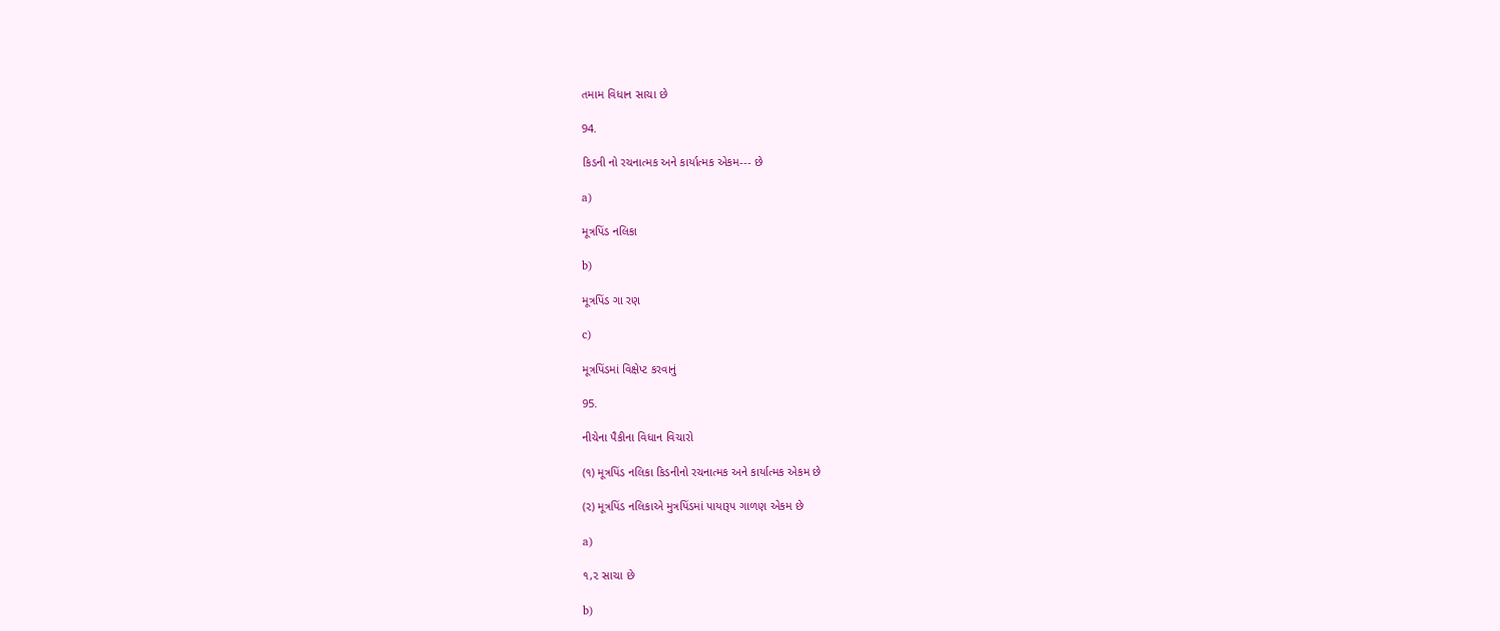તમામ વિધાન સાચા છે

94.

કિડની નો રચનાત્મક અને કાર્યાત્મક એકમ--- છે

a)

મૂત્રપિંડ નલિકા

b)

મૂત્રપિંડ ગા રણ

c)

મૂત્રપિંડમાં વિક્ષેપ્ટ કરવાનું

95.

નીચેના પૈકીના વિધાન વિચારો

(૧) મૂત્રપિંડ નલિકા કિડનીનો રચનાત્મક અને કાર્યાત્મક એકમ છે

(૨) મૂત્રપિંડ નલિકાએ મુત્રપિંડમાં પાયારૂપ ગાળણ એકમ છે

a)

૧,૨ સાચા છે

b)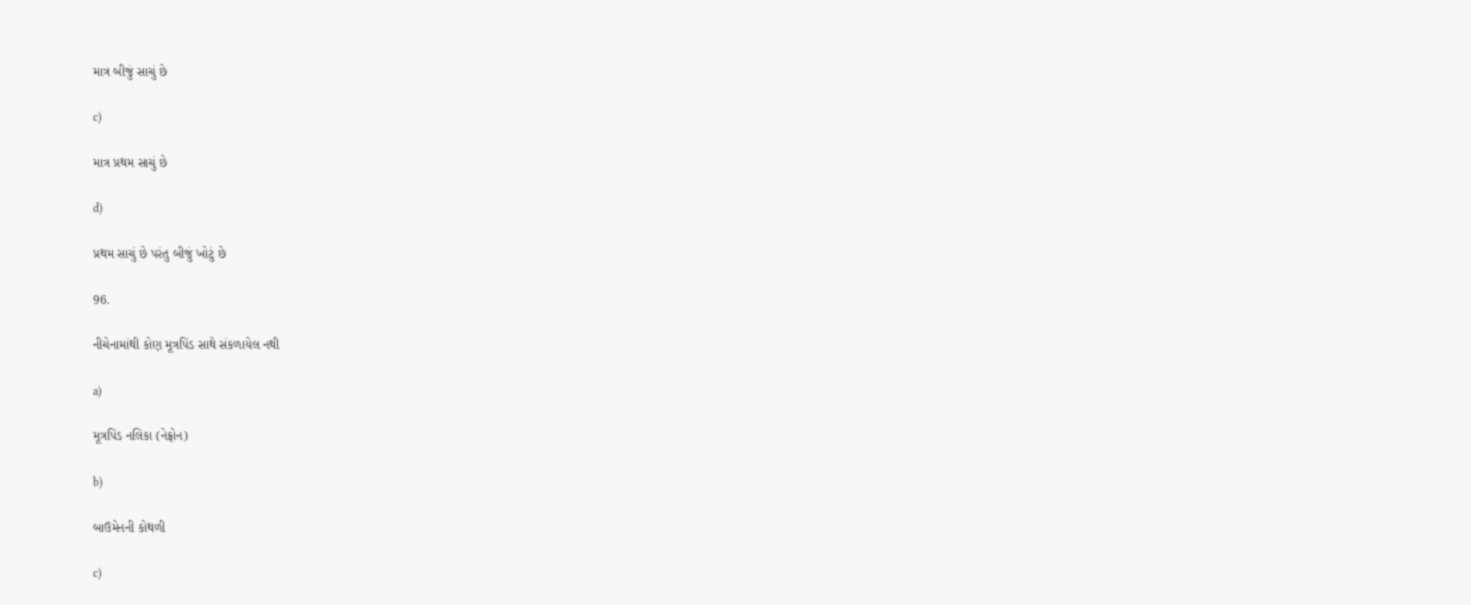માત્ર બીજું સાચું છે

c)

માત્ર પ્રથમ સાચું છે

d)

પ્રથમ સાચું છે પરંતુ બીજું ખોટું છે

96.

નીચેનામાંથી કોણ મૂત્રપિંડ સાથે સંકળાયેલ નથી

a)

મૂત્રપિંડ નલિકા (નેફ્રોન)

b)

બાઉમેનની કોથળી

c)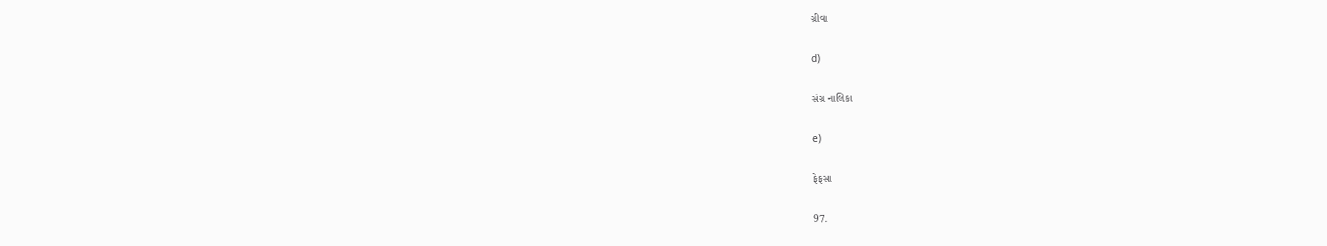ગ્રીવા

d)

સંગ્ર નાલિકા

e)

ફેફસા

97.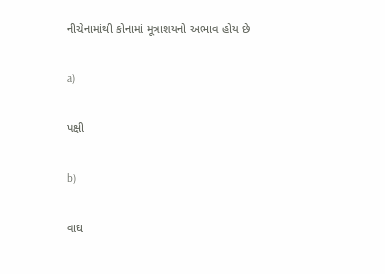નીચેનામાંથી કોનામાં મૂત્રાશયનો અભાવ હોય છે

a)

પક્ષી

b)

વાઘ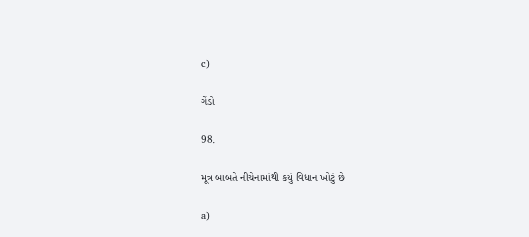c)

ગેંડો

98.

મૂત્ર બાબતે નીચેનામાંથી કયું વિધાન ખોટું છે

a)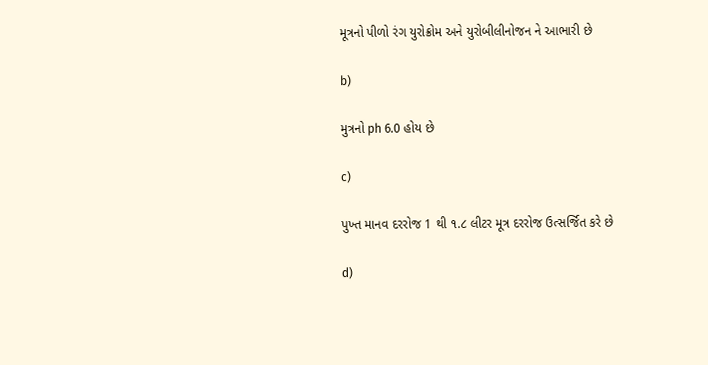મૂત્રનો પીળો રંગ યુરોક્રોમ અને યુરોબીલીનોજન ને આભારી છે

b)

મુત્રનો ph 6.0 હોય છે

c)

પુખ્ત માનવ દરરોજ 1 થી ૧.૮ લીટર મૂત્ર દરરોજ ઉત્સર્જિત કરે છે

d)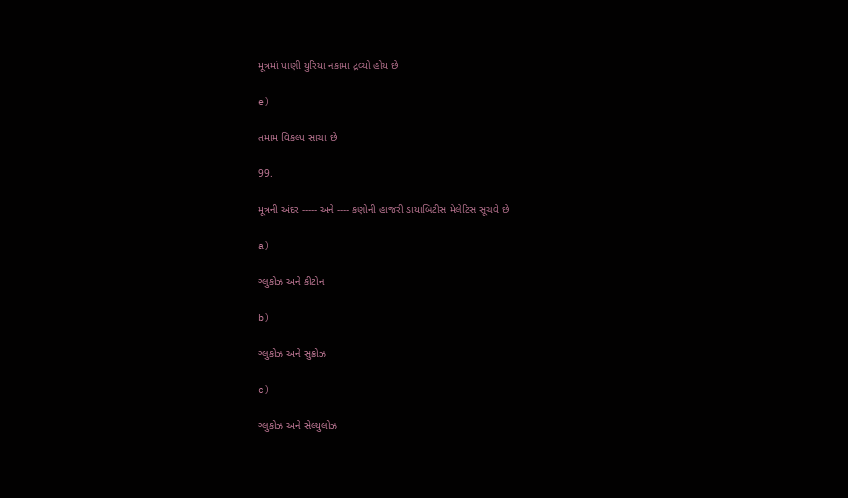મૂત્રમાં પાણી યુરિયા નકામા દ્રવ્યો હોય છે

e)

તમામ વિકલ્પ સાચા છે

99.

મૂત્રની અંદર ----- અને ---- કણોની હાજરી ડાયાબિટીસ મેલેટિસ સૂચવે છે

a)

ગ્લુકોઝ અને કીટોન

b)

ગ્લુકોઝ અને સુક્રોઝ

c)

ગ્લુકોઝ અને સેલ્યુલોઝ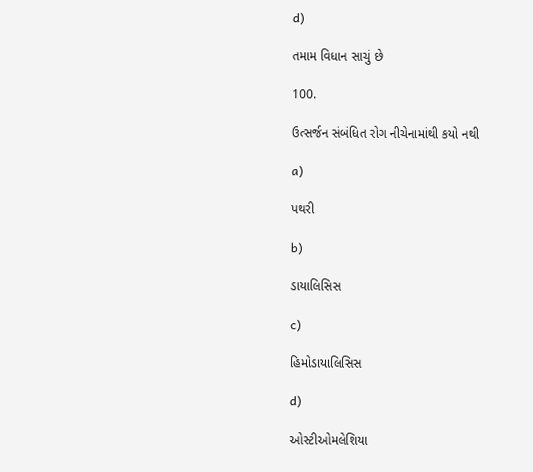d)

તમામ વિધાન સાચું છે

100.

ઉત્સર્જન સંબંધિત રોગ નીચેનામાંથી કયો નથી

a)

પથરી

b)

ડાયાલિસિસ

c)

હિમોડાયાલિસિસ

d)

ઓસ્ટીઓમલેશિયા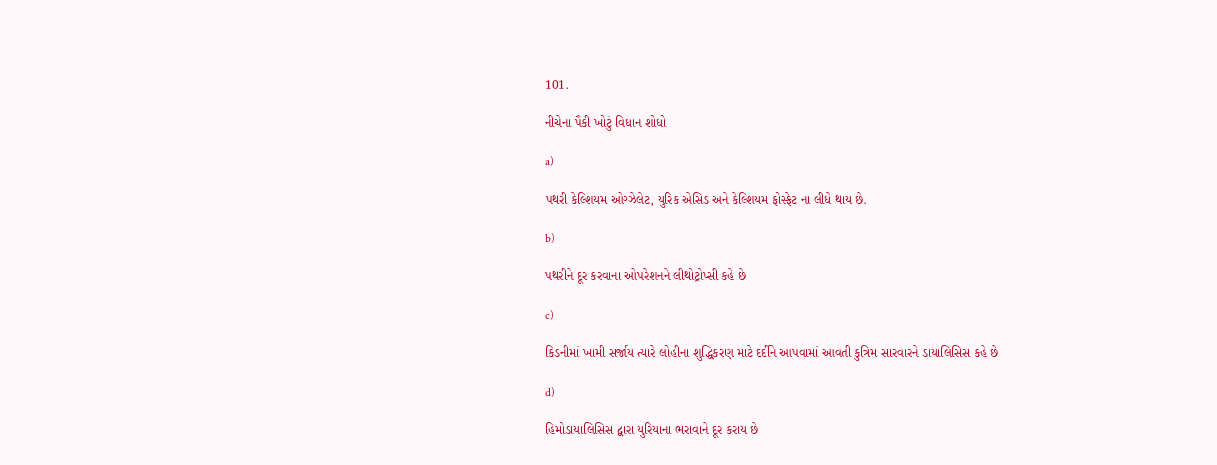101.

નીચેના પૈકી ખોટું વિધાન શોધો

a)

પથરી કેલ્શિયમ ઓગ્ઝેલેટ, યુરિક એસિડ અને કેલ્શિયમ ફોસ્ફેટ ના લીધે થાય છે.

b)

પથરીને દૂર કરવાના ઓપરેશનને લીથોટ્રોપ્સી કહે છે

c)

કિડનીમાં ખામી સર્જાય ત્યારે લોહીના શુદ્ધિકરણ માટે દર્દીને આપવામાં આવતી કુત્રિમ સારવારને ડાયાલિસિસ કહે છે

d)

હિમોડાયાલિસિસ દ્વારા યુરિયાના ભરાવાને દૂર કરાય છે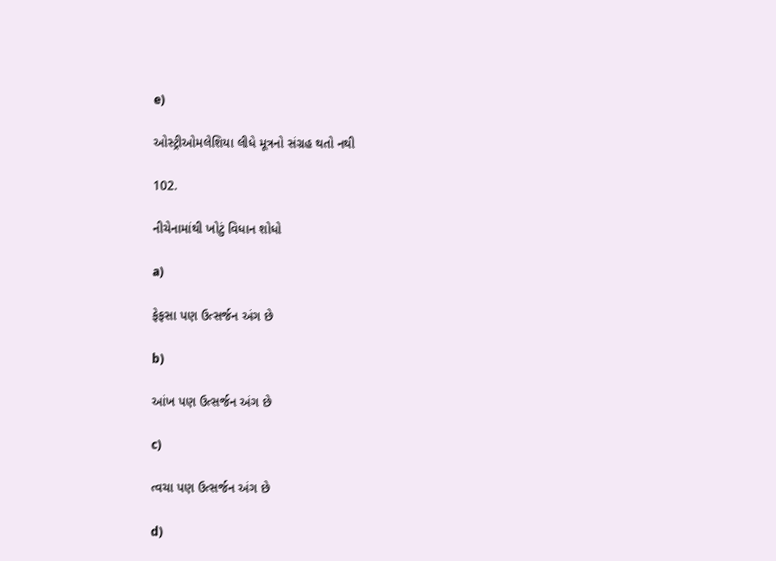e)

ઓસ્ટ્રીઓમલેશિયા લીધે મૂત્રનો સંગ્રહ થતો નથી

102.

નીચેનામાંથી ખોટું વિધાન શોધો

a)

ફેફસા પણ ઉત્સર્જન અંગ છે

b)

આંખ પણ ઉત્સર્જન અંગ છે

c)

ત્વચા પણ ઉત્સર્જન અંગ છે

d)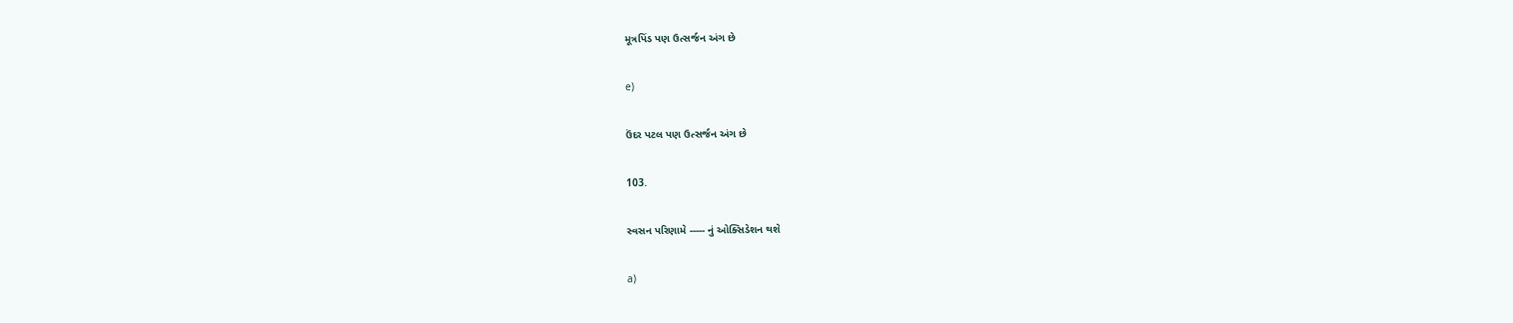મૂત્રપિંડ પણ ઉત્સર્જન અંગ છે

e)

ઉંદર પટલ પણ ઉત્સર્જન અંગ છે

103.

સ્વસન પરિણામે ----- નું ઓક્સિડેશન થશે

a)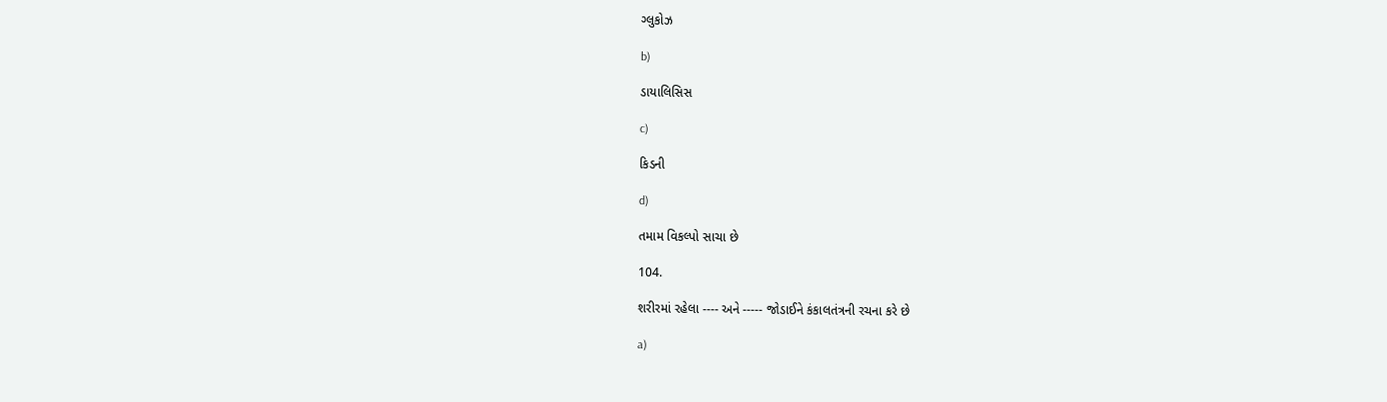ગ્લુકોઝ

b)

ડાયાલિસિસ

c)

કિડની

d)

તમામ વિકલ્પો સાચા છે

104.

શરીરમાં રહેલા ---- અને ----- જોડાઈને કંકાલતંત્રની રચના કરે છે

a)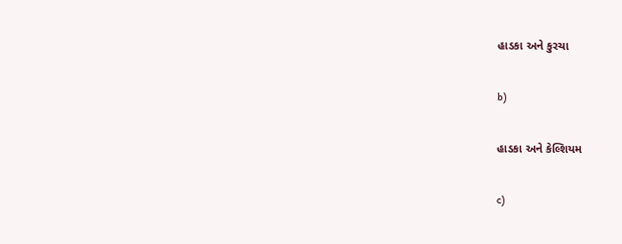હાડકા અને કુરચા

b)

હાડકા અને કેલ્શિયમ

c)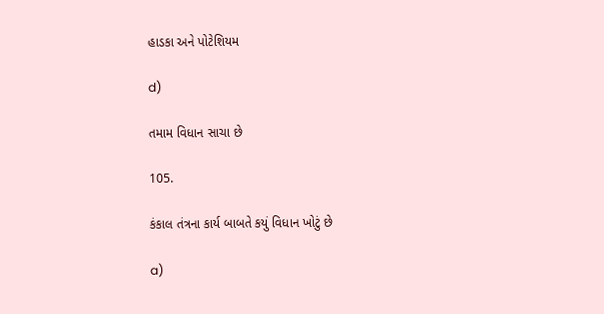હાડકા અને પોટેશિયમ

d)

તમામ વિધાન સાચા છે

105.

કંકાલ તંત્રના કાર્ય બાબતે કયું વિધાન ખોટું છે

a)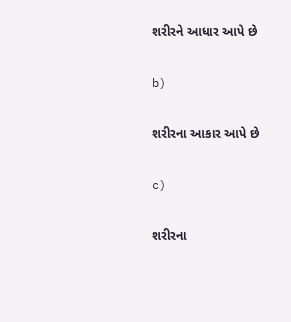શરીરને આધાર આપે છે

b)

શરીરના આકાર આપે છે

c)

શરીરના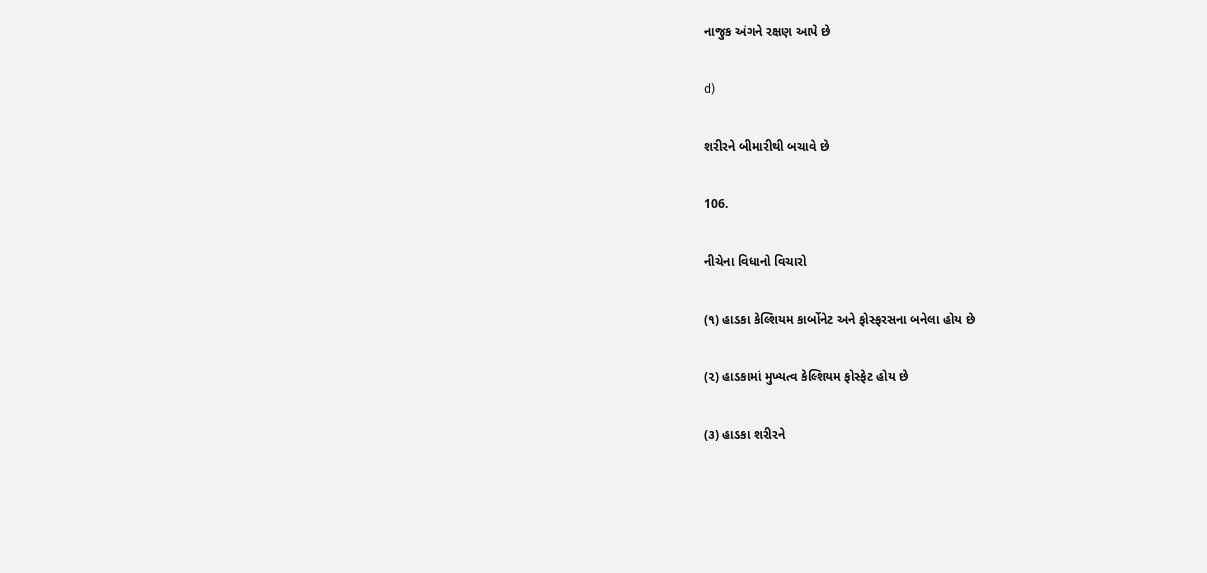નાજુક અંગને રક્ષણ આપે છે

d)

શરીરને બીમારીથી બચાવે છે

106.

નીચેના વિધાનો વિચારો

(૧) હાડકા કેલ્શિયમ કાર્બોનેટ અને ફોસ્ફરસના બનેલા હોય છે

(૨) હાડકામાં મુખ્યત્વ કેલ્શિયમ ફોસ્ફેટ હોય છે

(૩) હાડકા શરીરને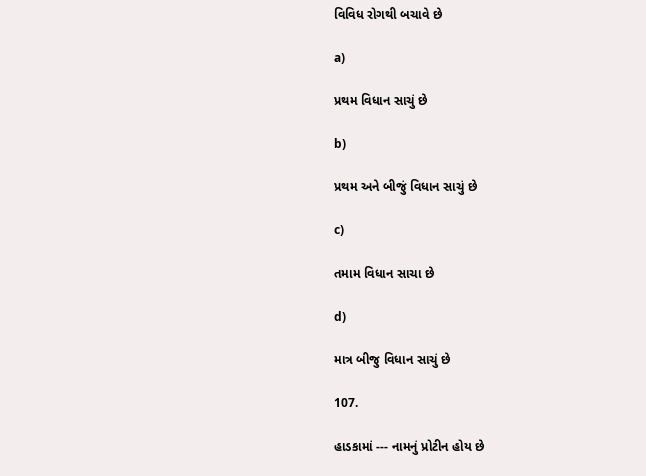વિવિધ રોગથી બચાવે છે

a)

પ્રથમ વિધાન સાચું છે

b)

પ્રથમ અને બીજું વિધાન સાચું છે

c)

તમામ વિધાન સાચા છે

d)

માત્ર બીજુ વિધાન સાચું છે

107.

હાડકામાં --- નામનું પ્રોટીન હોય છે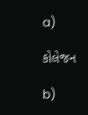a)

કોલેજન

b)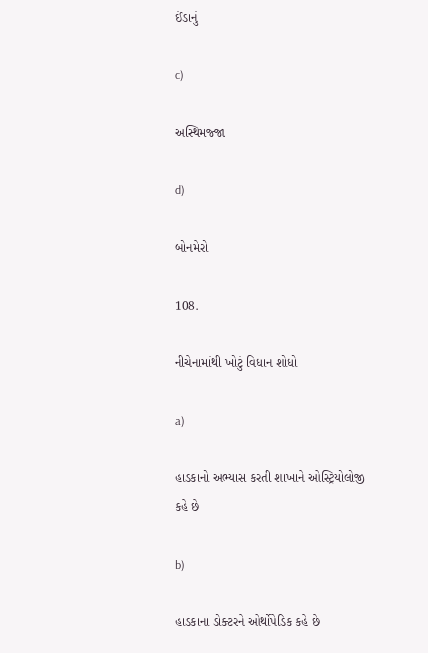ઈંડાનું

c)

અસ્થિમજ્જા

d)

બોનમેરો

108.

નીચેનામાંથી ખોટું વિધાન શોધો

a)

હાડકાનો અભ્યાસ કરતી શાખાને ઓસ્ટ્રિયોલોજી કહે છે

b)

હાડકાના ડોક્ટરને ઓર્થોપેડિક કહે છે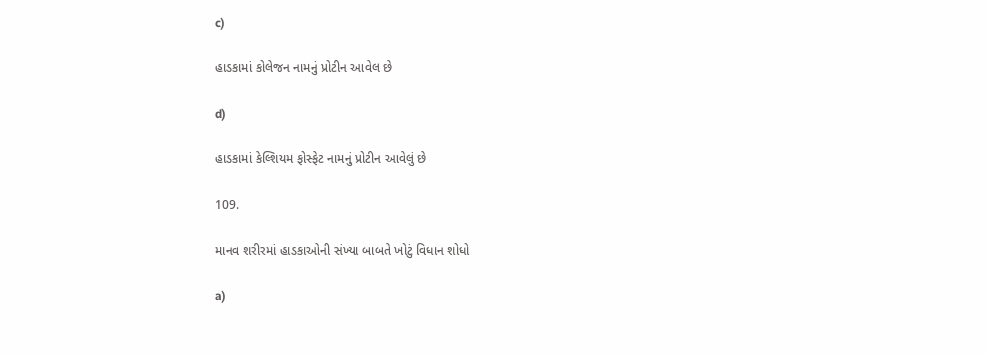c)

હાડકામાં કોલેજન નામનું પ્રોટીન આવેલ છે

d)

હાડકામાં કેલ્શિયમ ફોસ્ફેટ નામનું પ્રોટીન આવેલું છે

109.

માનવ શરીરમાં હાડકાઓની સંખ્યા બાબતે ખોટું વિધાન શોધો

a)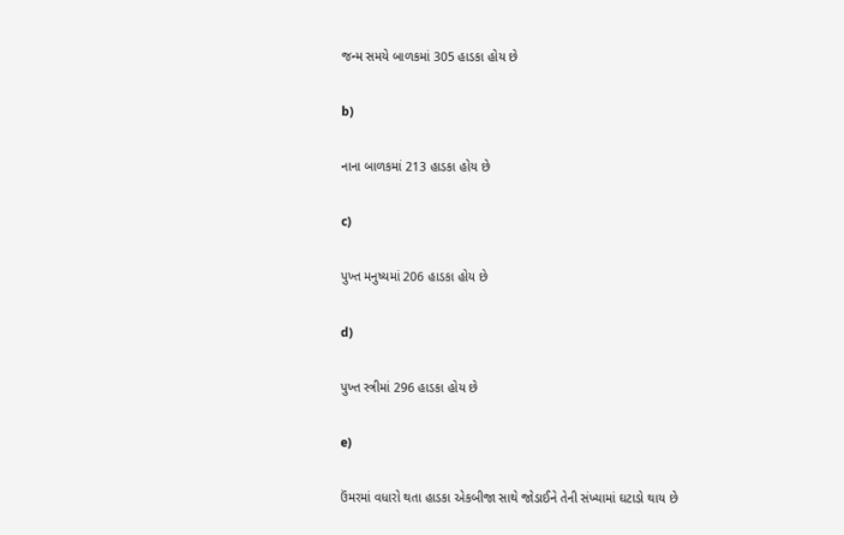જન્મ સમયે બાળકમાં 305 હાડકા હોય છે

b)

નાના બાળકમાં 213 હાડકા હોય છે

c)

પુખ્ત મનુષ્યમાં 206 હાડકા હોય છે

d)

પુખ્ત સ્ત્રીમાં 296 હાડકા હોય છે

e)

ઉંમરમાં વધારો થતા હાડકા એકબીજા સાથે જોડાઈને તેની સંખ્યામાં ઘટાડો થાય છે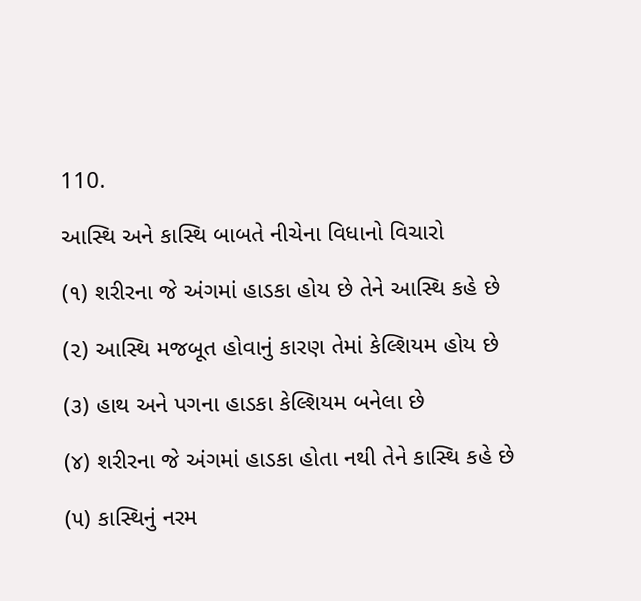110.

આસ્થિ અને કાસ્થિ બાબતે નીચેના વિધાનો વિચારો

(૧) શરીરના જે અંગમાં હાડકા હોય છે તેને આસ્થિ કહે છે

(૨) આસ્થિ મજબૂત હોવાનું કારણ તેમાં કેલ્શિયમ હોય છે

(૩) હાથ અને પગના હાડકા કેલ્શિયમ બનેલા છે

(૪) શરીરના જે અંગમાં હાડકા હોતા નથી તેને કાસ્થિ કહે છે

(૫) કાસ્થિનું નરમ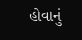હોવાનું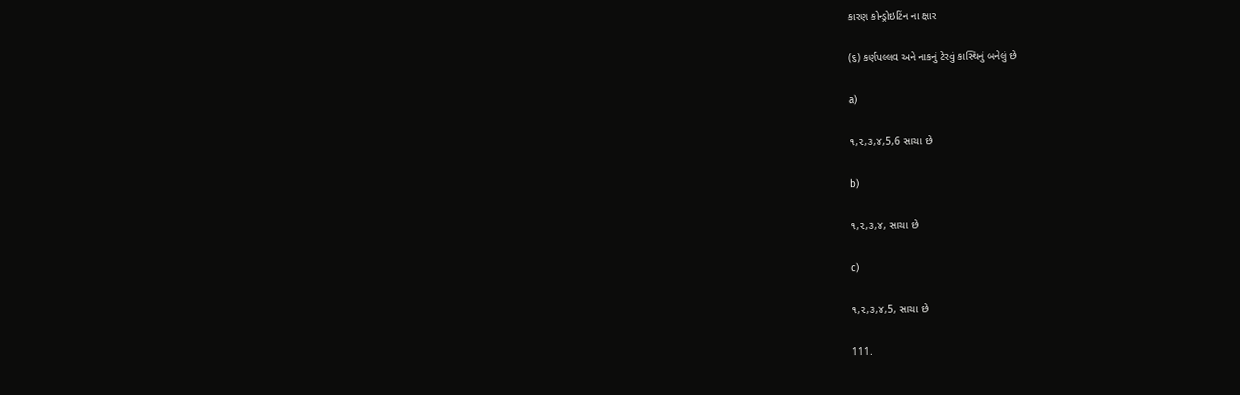કારણ કોન્ડ્રોઇટિંન ના ક્ષાર

(૬) કર્ણપલ્લવ અને નાકનું ટેરવું કાસ્થિનું બનેલું છે

a)

૧,૨,૩,૪,5,6 સાચા છે

b)

૧,૨,૩,૪, સાચા છે

c)

૧,૨,૩,૪,5, સાચા છે

111.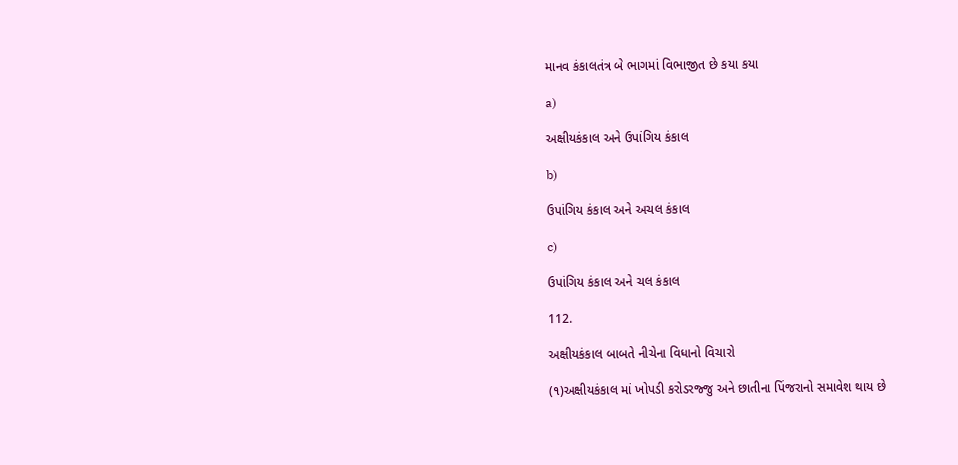માનવ કંકાલતંત્ર બે ભાગમાં વિભાજીત છે કયા કયા

a)

અક્ષીયકંકાલ અને ઉપાંગિય કંકાલ

b)

ઉપાંગિય કંકાલ અને અચલ કંકાલ

c)

ઉપાંગિય કંકાલ અને ચલ કંકાલ

112.

અક્ષીયકંકાલ બાબતે નીચેના વિધાનો વિચારો

(૧)અક્ષીયકંકાલ માં ખોપડી કરોડરજ્જુ અને છાતીના પિંજરાનો સમાવેશ થાય છે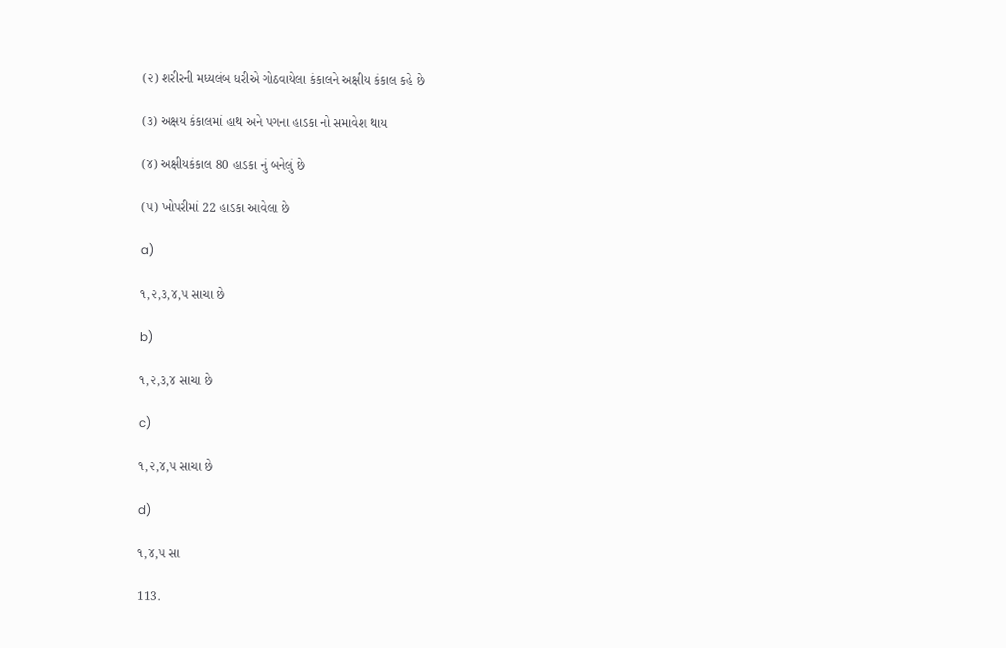(૨) શરીરની મધ્યલંબ ધરીએ ગોઠવાયેલા કંકાલને અક્ષીય કંકાલ કહે છે

(૩) અક્ષય કંકાલમાં હાથ અને પગના હાડકા નો સમાવેશ થાય

(૪) અક્ષીયકંકાલ 80 હાડકા નું બનેલું છે

(૫) ખોપરીમાં 22 હાડકા આવેલા છે

a)

૧,૨,૩,૪,૫ સાચા છે

b)

૧,૨,૩,૪ સાચા છે

c)

૧,૨,૪,૫ સાચા છે

d)

૧,૪,૫ સા

113.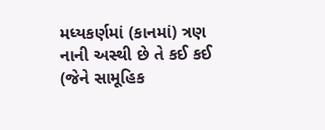મધ્યકર્ણમાં (કાનમાં) ત્રણ નાની અસ્થી છે તે કઈ કઈ (જેને સામૂહિક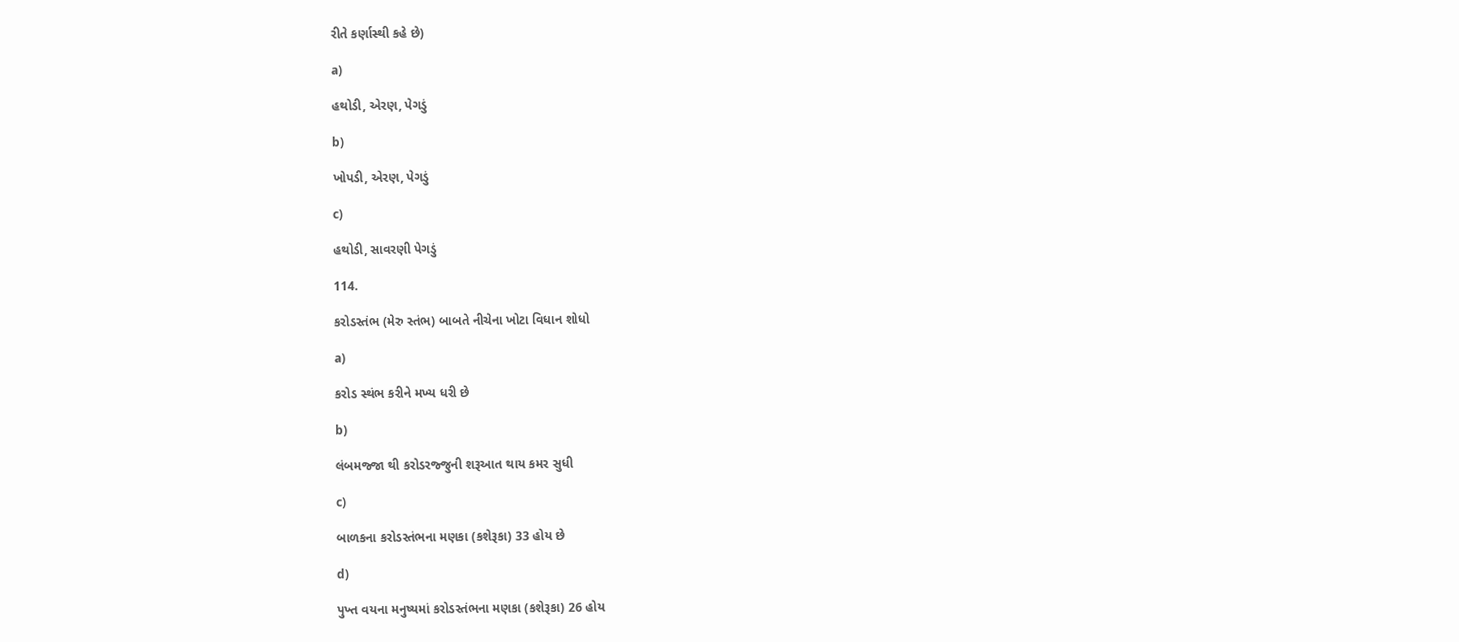રીતે કર્ણાસ્થી કહે છે)

a)

હથોડી, એરણ, પેગડું

b)

ખોપડી, એરણ, પેગડું

c)

હથોડી, સાવરણી પેગડું

114.

કરોડસ્તંભ (મેરુ સ્તંભ) બાબતે નીચેના ખોટા વિધાન શોધો

a)

કરોડ સ્થંભ કરીને મખ્ય ધરી છે

b)

લંબમજ્જા થી કરોડરજ્જુની શરૂઆત થાય કમર સુધી

c)

બાળકના કરોડસ્તંભના મણકા (કશેરૂકા) 33 હોય છે

d)

પુખ્ત વયના મનુષ્યમાં કરોડસ્તંભના મણકા (કશેરૂકા) 26 હોય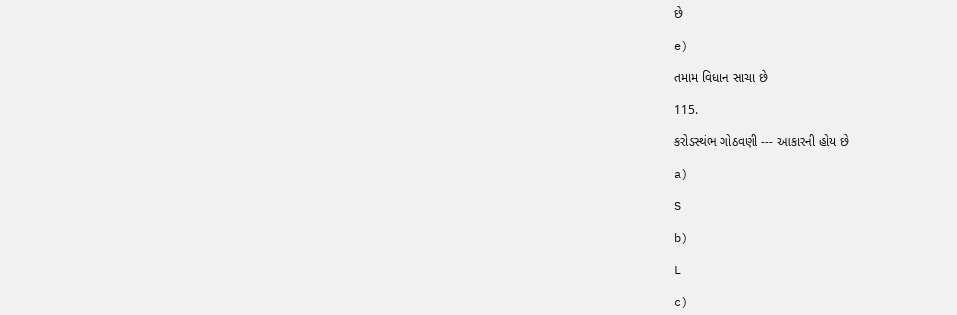છે

e)

તમામ વિધાન સાચા છે

115.

કરોડસ્થંભ ગોઠવણી --- આકારની હોય છે

a)

S

b)

L

c)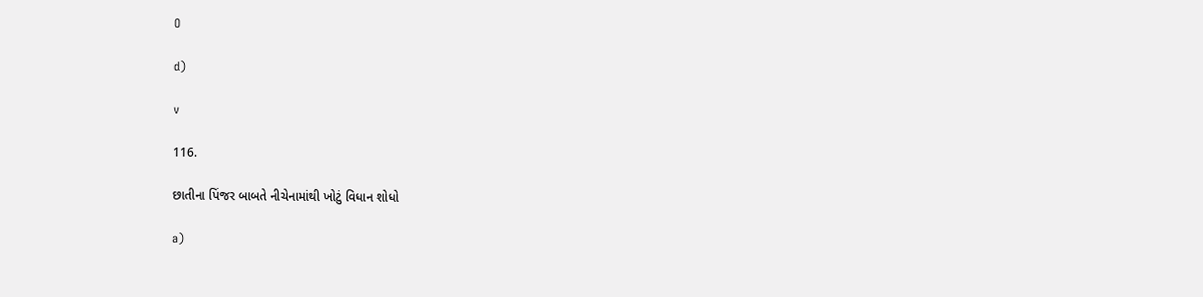O

d)

v

116.

છાતીના પિંજર બાબતે નીચેનામાંથી ખોટું વિધાન શોધો

a)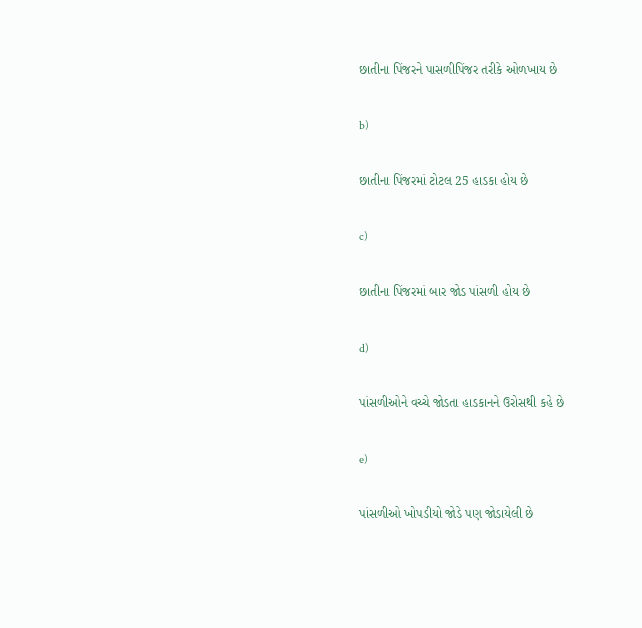છાતીના પિંજરને પાસળીપિંજર તરીકે ઓળખાય છે

b)

છાતીના પિંજરમાં ટોટલ 25 હાડકા હોય છે

c)

છાતીના પિંજરમાં બાર જોડ પાંસળી હોય છે

d)

પાંસળીઓને વચ્ચે જોડતા હાડકાનને ઉરોસથી કહે છે

e)

પાંસળીઓ ખોપડીયો જોડે પણ જોડાયેલી છે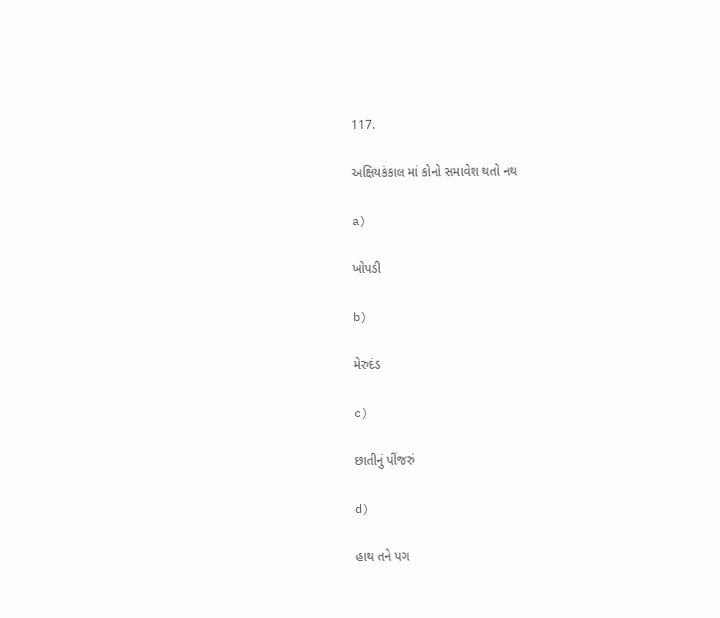117.

અક્ષિયકંકાલ માં કોનો સમાવેશ થતો નથ

a)

ખોપડી

b)

મેરુદંડ

c)

છાતીનું પીંજરું

d)

હાથ તને પગ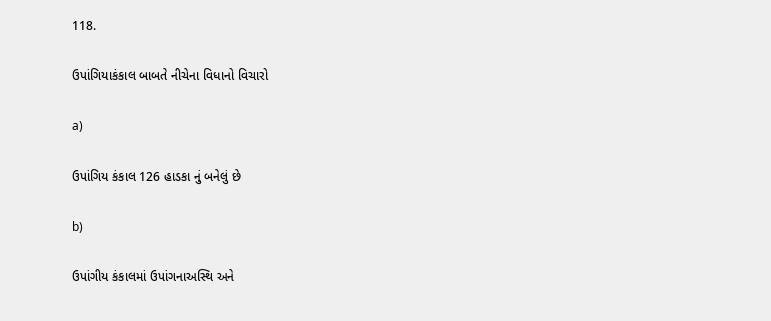118.

ઉપાંગિયાકંકાલ બાબતે નીચેના વિધાનો વિચારો

a)

ઉપાંગિય કંકાલ 126 હાડકા નું બનેલું છે

b)

ઉપાંગીય કંકાલમાં ઉપાંગનાઅસ્થિ અને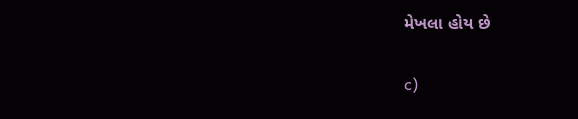મેખલા હોય છે

c)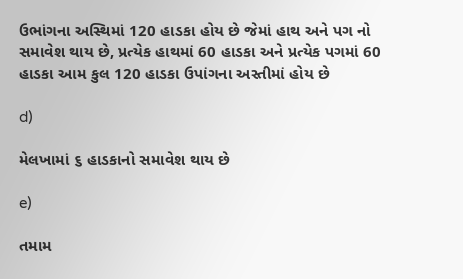ઉભાંગના અસ્થિમાં 120 હાડકા હોય છે જેમાં હાથ અને પગ નો સમાવેશ થાય છે, પ્રત્યેક હાથમાં 60 હાડકા અને પ્રત્યેક પગમાં 60 હાડકા આમ કુલ 120 હાડકા ઉપાંગના અસ્તીમાં હોય છે

d)

મેલખામાં ૬ હાડકાનો સમાવેશ થાય છે

e)

તમામ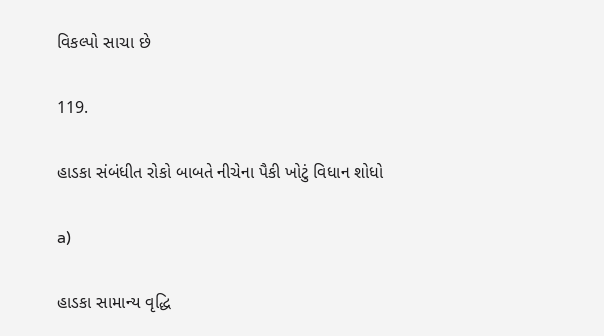વિકલ્પો સાચા છે

119.

હાડકા સંબંધીત રોકો બાબતે નીચેના પૈકી ખોટું વિધાન શોધો

a)

હાડકા સામાન્ય વૃદ્ધિ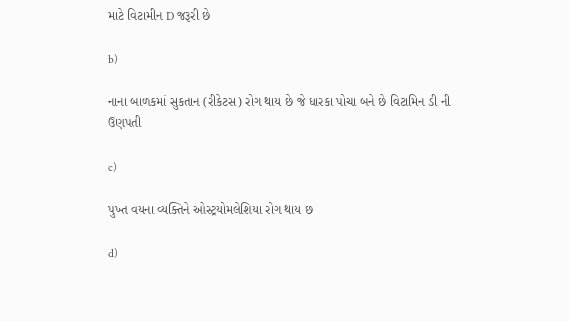માટે વિટામીન D જરૂરી છે

b)

નાના બાળકમાં સુકતાન (રીકેટસ) રોગ થાય છે જે ધારકા પોચા બને છે વિટામિન ડી ની ઉણપતી

c)

પુખ્ત વયના વ્યક્તિને ઓસ્ટ્રયોમલેશિયા રોગ થાય છ

d)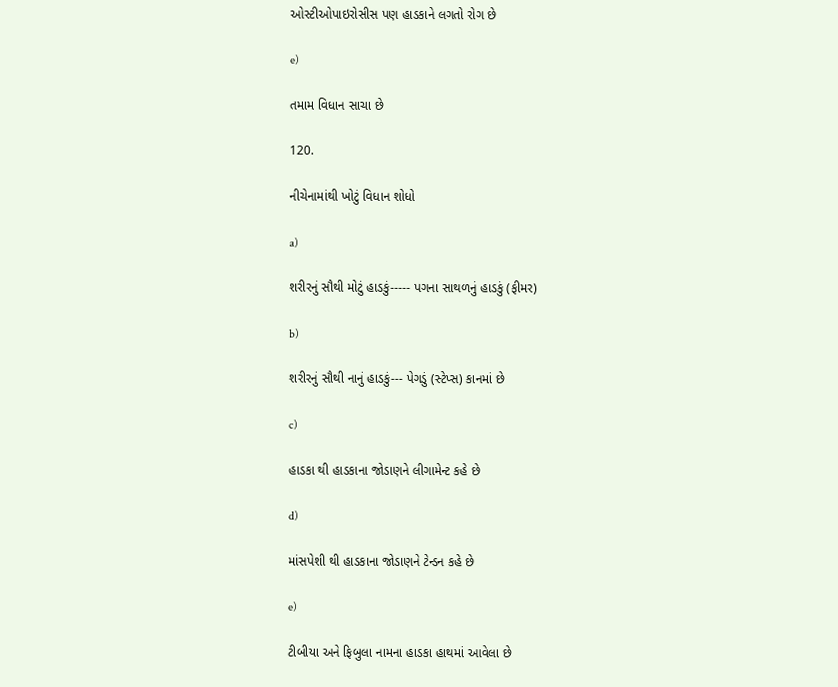ઓસ્ટીઓપાઇરોસીસ પણ હાડકાને લગતો રોગ છે

e)

તમામ વિધાન સાચા છે

120.

નીચેનામાંથી ખોટું વિધાન શોધો

a)

શરીરનું સૌથી મોટું હાડકું----- પગના સાથળનું હાડકું (ફીમર)

b)

શરીરનું સૌથી નાનું હાડકું--- પેગડું (સ્ટેપ્સ) કાનમાં છે

c)

હાડકા થી હાડકાના જોડાણને લીગામેન્ટ કહે છે

d)

માંસપેશી થી હાડકાના જોડાણને ટેન્ડન કહે છે

e)

ટીબીયા અને ફિબુલા નામના હાડકા હાથમાં આવેલા છે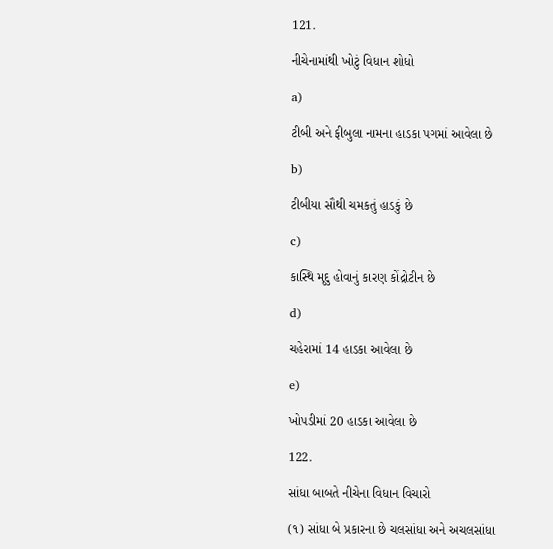121.

નીચેનામાંથી ખોટું વિધાન શોધો

a)

ટીબી અને ફીબુલા નામના હાડકા પગમાં આવેલા છે

b)

ટીબીયા સૌથી ચમકતું હાડકું છે

c)

કાસ્થિ મૃદુ હોવાનું કારણ કોંદ્રોટીન છે

d)

ચહેરામાં 14 હાડકા આવેલા છે

e)

ખોપડીમાં 20 હાડકા આવેલા છે

122.

સાંધા બાબતે નીચેના વિધાન વિચારો

(૧) સાંધા બે પ્રકારના છે ચલસાંધા અને અચલસાંધા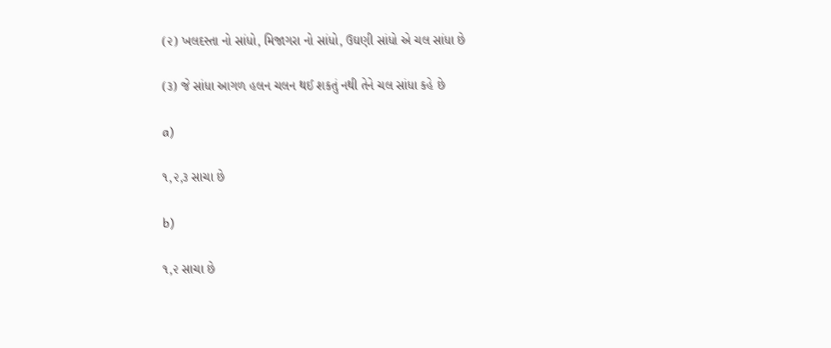(૨) ખલદસ્તા નો સાંધો, મિજાગરા નો સાંધો, ઉઘણી સાંધો એ ચલ સાંધા છે

(૩) જે સાંધા આગળ હલન ચલન થઈ શકતું નથી તેને ચલ સાંધા કહે છે

a)

૧,૨,૩ સાચા છે

b)

૧,૨ સાચા છે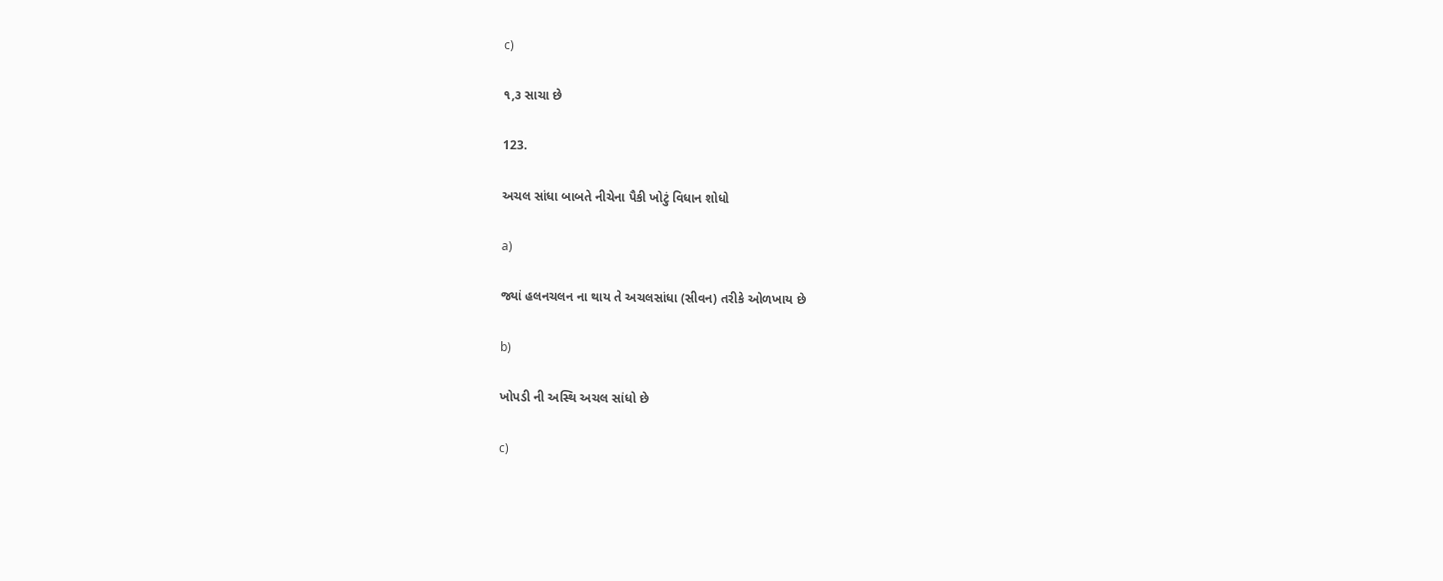c)

૧,૩ સાચા છે

123.

અચલ સાંધા બાબતે નીચેના પૈકી ખોટું વિધાન શોધો

a)

જ્યાં હલનચલન ના થાય તે અચલસાંધા (સીવન) તરીકે ઓળખાય છે

b)

ખોપડી ની અસ્થિ અચલ સાંધો છે

c)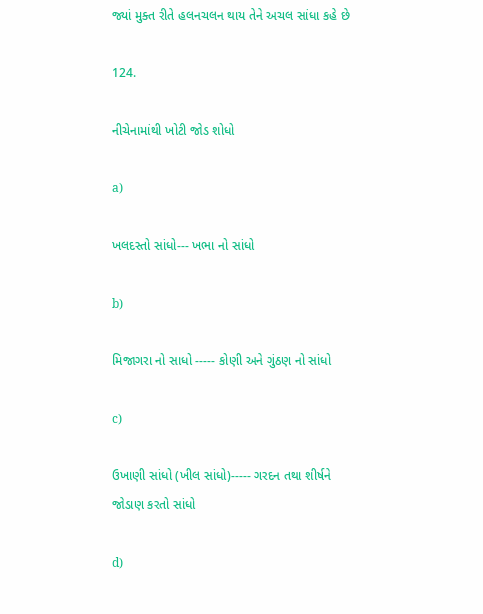જ્યાં મુક્ત રીતે હલનચલન થાય તેને અચલ સાંધા કહે છે

124.

નીચેનામાંથી ખોટી જોડ શોધો

a)

ખલદસ્તો સાંધો--- ખભા નો સાંધો

b)

મિજાગરા નો સાધો ----- કોણી અને ગુંઠણ નો સાંધો

c)

ઉખાણી સાંધો (ખીલ સાંધો)----- ગરદન તથા શીર્ષને જોડાણ કરતો સાંધો

d)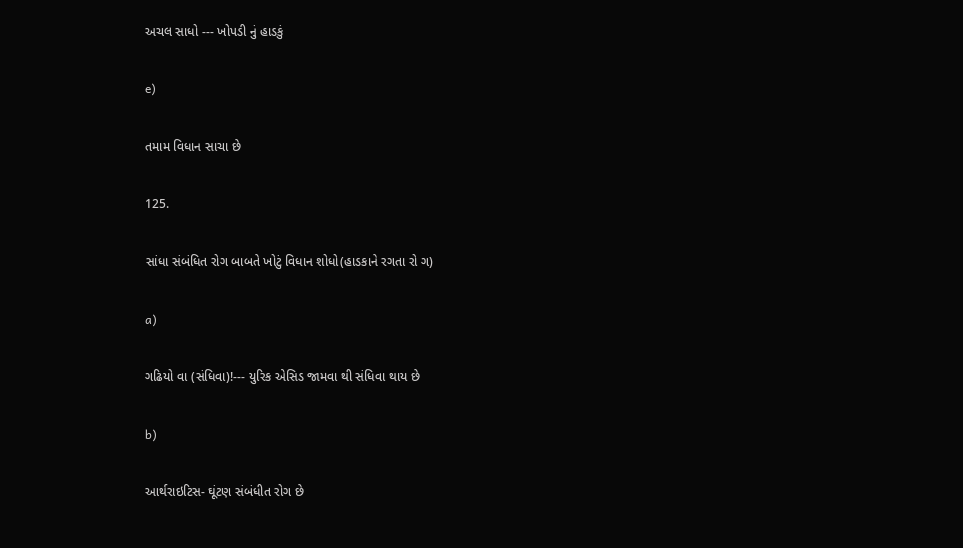અચલ સાધો --- ખોપડી નું હાડકું

e)

તમામ વિધાન સાચા છે

125.

સાંધા સંબંધિત રોગ બાબતે ખોટું વિધાન શોધો(હાડકાને રગતા રો ગ)

a)

ગઢિયો વા (સંધિવા)!--- યુરિક એસિડ જામવા થી સંધિવા થાય છે

b)

આર્થરાઇટિસ- ઘૂંટણ સંબંધીત રોગ છે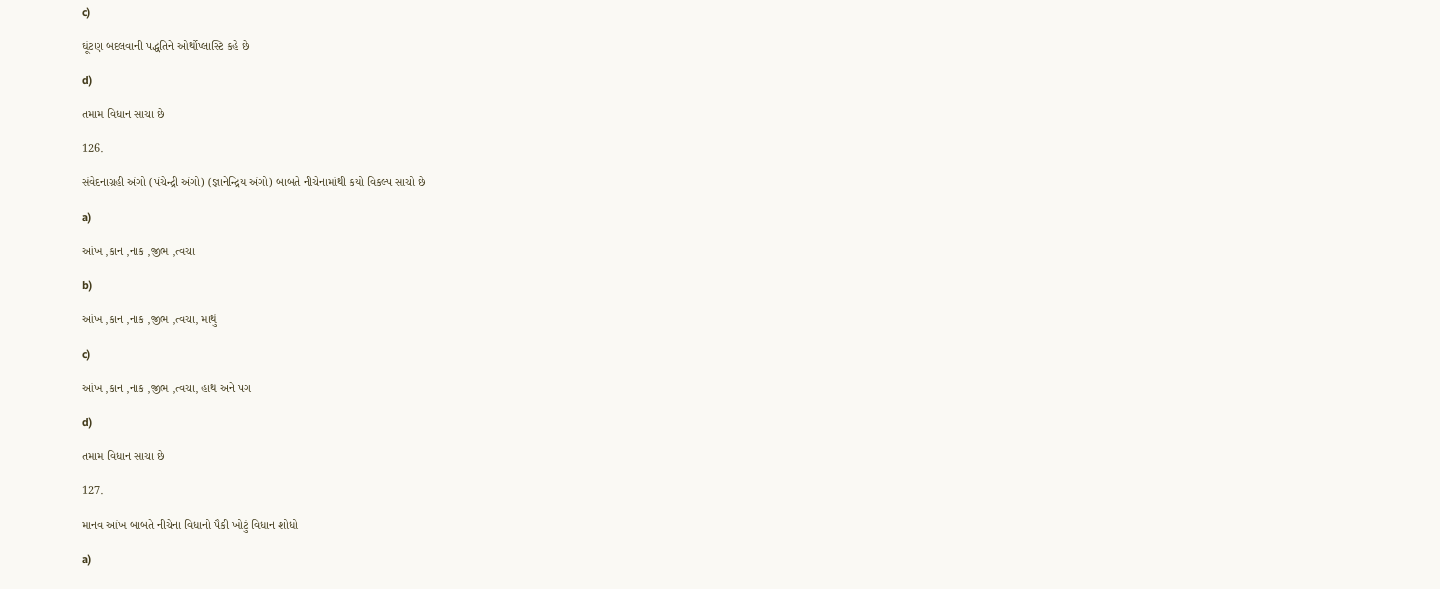c)

ઘૂંટણ બદલવાની પદ્ધતિને ઓર્થોપ્લાસ્ટિ કહે છે

d)

તમામ વિધાન સાચા છે

126.

સંવેદનાગ્રહી અંગો (પંચેન્દ્રી અંગો) (જ્ઞાનેન્દ્રિય અંગો) બાબતે નીચેનામાંથી કયો વિકલ્પ સાચો છે

a)

આંખ ,કાન ,નાક ,જીભ ,ત્વચા

b)

આંખ ,કાન ,નાક ,જીભ ,ત્વચા, માથું

c)

આંખ ,કાન ,નાક ,જીભ ,ત્વચા, હાથ અને પગ

d)

તમામ વિધાન સાચા છે

127.

માનવ આંખ બાબતે નીચેના વિધાનો પૈકી ખોટું વિધાન શોધો

a)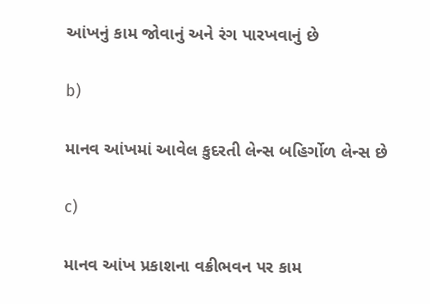આંખનું કામ જોવાનું અને રંગ પારખવાનું છે

b)

માનવ આંખમાં આવેલ કુદરતી લેન્સ બહિર્ગોળ લેન્સ છે

c)

માનવ આંખ પ્રકાશના વક્રીભવન પર કામ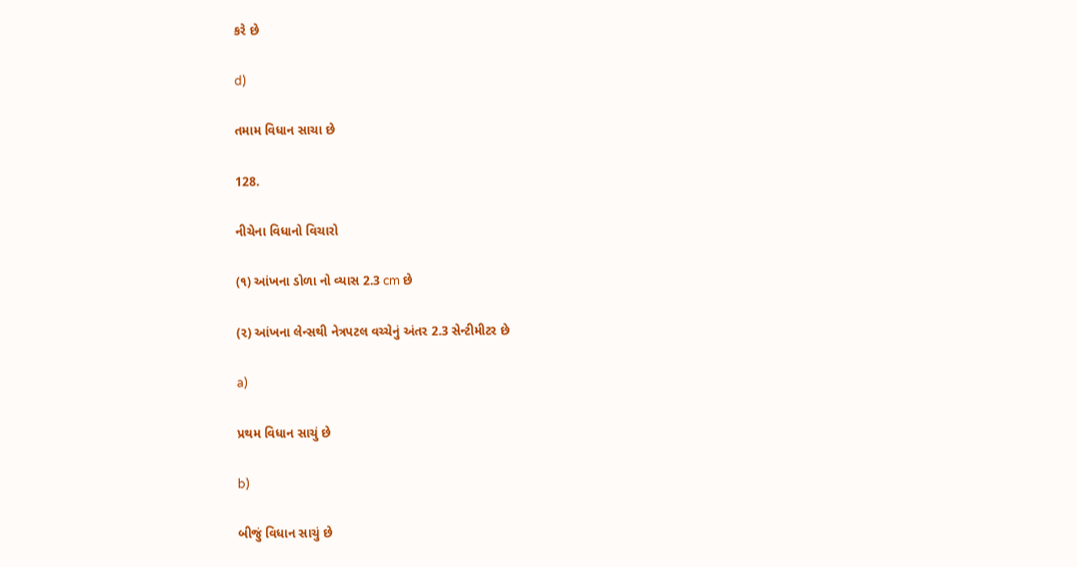કરે છે

d)

તમામ વિધાન સાચા છે

128.

નીચેના વિધાનો વિચારો

(૧) આંખના ડોળા નો વ્યાસ 2.3 cm છે

(૨) આંખના લેન્સથી નેત્રપટલ વચ્ચેનું અંતર 2.3 સેન્ટીમીટર છે

a)

પ્રથમ વિધાન સાચું છે

b)

બીજું વિધાન સાચું છે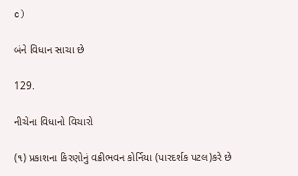c)

બંને વિધાન સાચા છે

129.

નીચેના વિધાનો વિચારો

(૧) પ્રકાશના કિરણોનું વક્રીભવન કોર્નિયા (પારદર્શક પટલ)કરે છે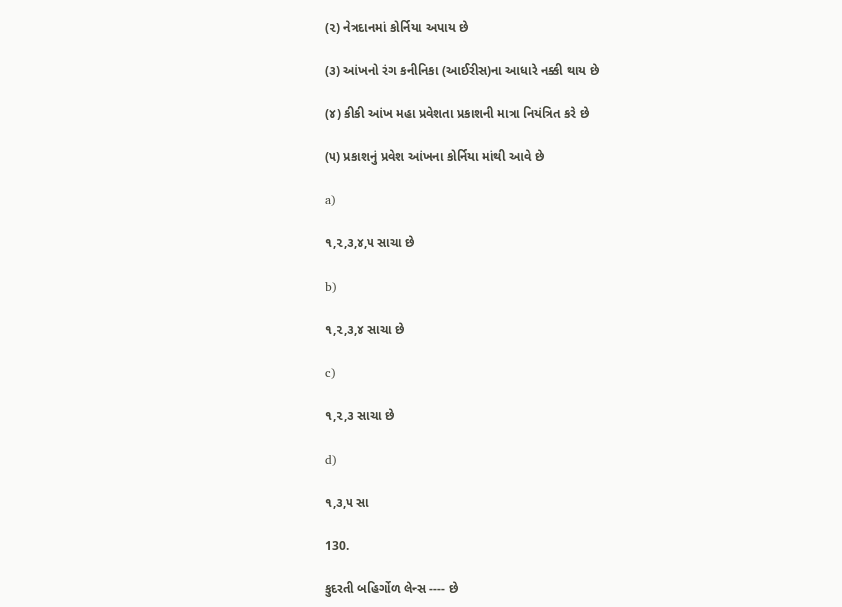(૨) નેત્રદાનમાં કોર્નિયા અપાય છે

(૩) આંખનો રંગ કનીનિકા (આઈરીસ)ના આધારે નક્કી થાય છે

(૪) કીકી આંખ મહા પ્રવેશતા પ્રકાશની માત્રા નિયંત્રિત કરે છે

(૫) પ્રકાશનું પ્રવેશ આંખના કોર્નિયા માંથી આવે છે

a)

૧,૨,૩,૪,૫ સાચા છે

b)

૧,૨,૩,૪ સાચા છે

c)

૧,૨,૩ સાચા છે

d)

૧,૩,૫ સા

130.

કુદરતી બહિર્ગોળ લેન્સ ---- છે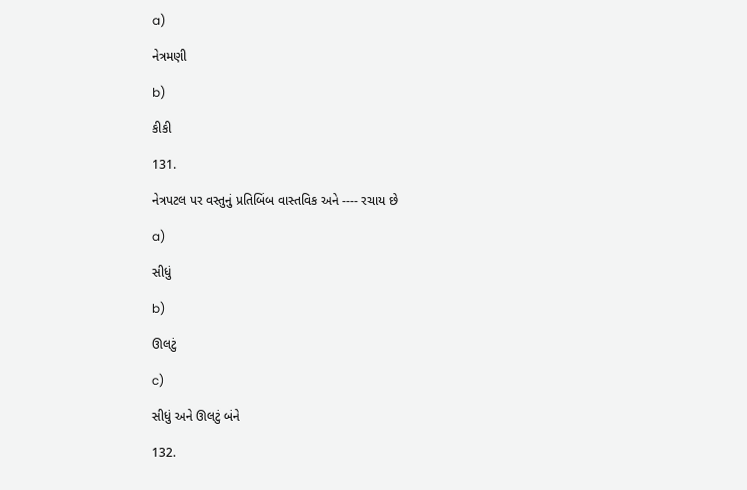a)

નેત્રમણી

b)

કીકી

131.

નેત્રપટલ પર વસ્તુનું પ્રતિબિંબ વાસ્તવિક અને ---- રચાય છે

a)

સીધું

b)

ઊલટું

c)

સીધું અને ઊલટું બંને

132.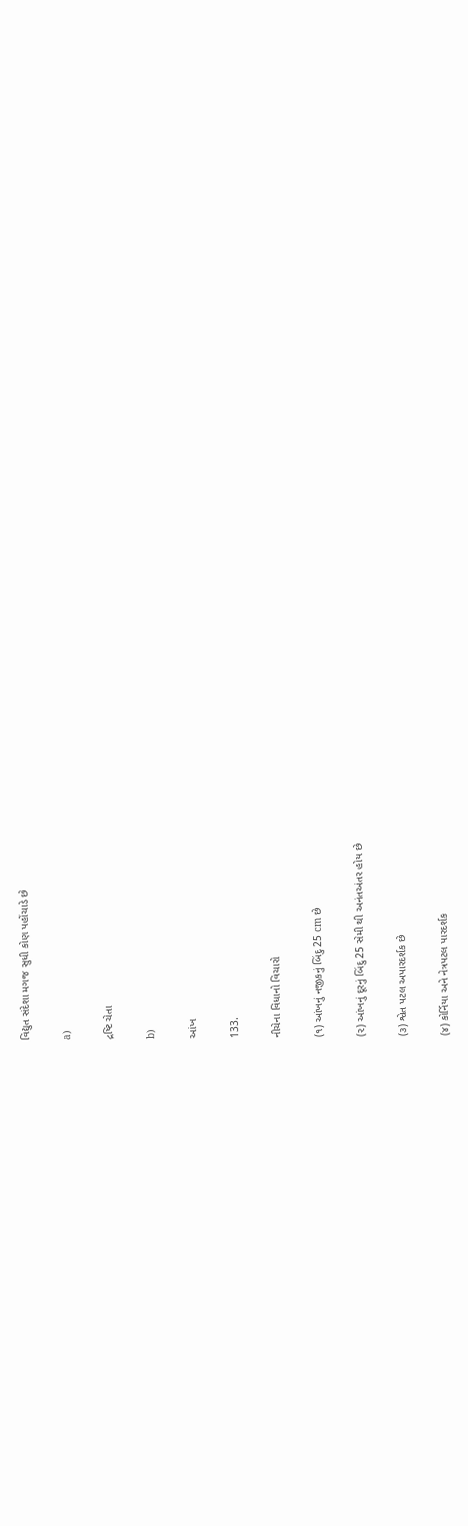વિદ્યુત સંદેશા મગજ સુધી કોણ પહોંચાડે છે

a)

દ્રષ્ટિ ચેતા

b)

આંખ

133.

નીચેના વિધાનો વિચારો

(૧) આંખનું નજીકનું બિંદુ 25 cm છે

(૨) આંખનું દૂરનું બિંદુ 25 સેમી થી અનંતઅંતર હોય છે

(૩) શ્વેત પટલ અપારદર્શક છે

(૪) કોર્નિયા અને નેત્રપટલ પારદર્શક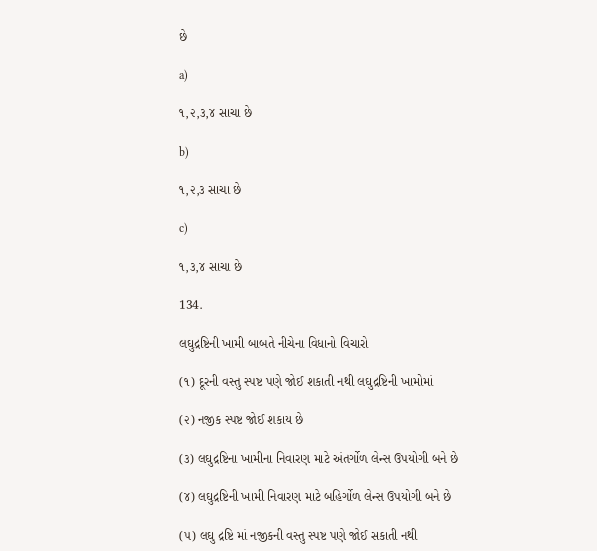છે

a)

૧,૨,૩,૪ સાચા છે

b)

૧,૨,૩ સાચા છે

c)

૧,૩,૪ સાચા છે

134.

લઘુદ્રષ્ટિની ખામી બાબતે નીચેના વિધાનો વિચારો

(૧) દૂરની વસ્તુ સ્પષ્ટ પણે જોઈ શકાતી નથી લઘુદ્રષ્ટિની ખામોમાં

(૨) નજીક સ્પષ્ટ જોઈ શકાય છે

(૩) લઘુદ્રષ્ટિના ખામીના નિવારણ માટે અંતર્ગોળ લેન્સ ઉપયોગી બને છે

(૪) લઘુદ્રષ્ટિની ખામી નિવારણ માટે બહિર્ગોળ લેન્સ ઉપયોગી બને છે

(૫) લઘુ દ્રષ્ટિ માં નજીકની વસ્તુ સ્પષ્ટ પણે જોઈ સકાતી નથી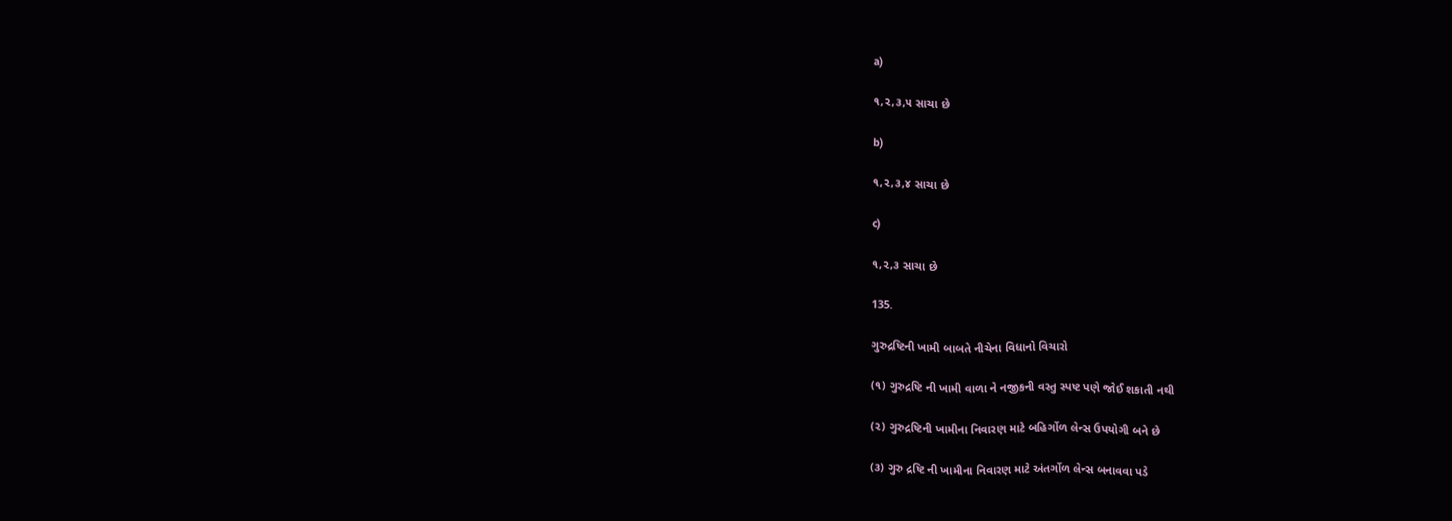a)

૧,૨,૩,૫ સાચા છે

b)

૧,૨,૩,૪ સાચા છે

c)

૧,૨,૩ સાચા છે

135.

ગુરુદ્રષ્ટિની ખામી બાબતે નીચેના વિધાનો વિચારો

(૧) ગુરુદ્રષ્ટિ ની ખામી વાળા ને નજીકની વસ્તુ સ્પષ્ટ પણે જોઈ શકાતી નથી

(૨) ગુરુદ્રષ્ટિની ખામીના નિવારણ માટે બહિર્ગોળ લેન્સ ઉપયોગી બને છે

(૩) ગુરુ દ્રષ્ટિ ની ખામીના નિવારણ માટે અંતર્ગોળ લેન્સ બનાવવા પડે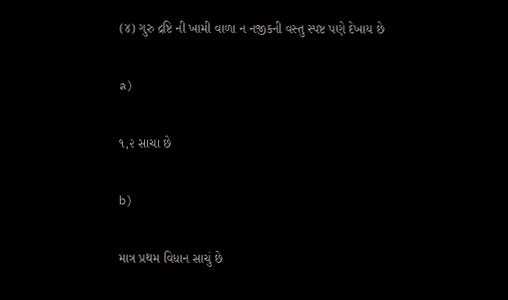(૪) ગુરુ દ્રષ્ટિ ની ખામી વાળા ન નજીકની વસ્તુ સ્પષ્ટ પણે દેખાય છે

a)

૧,૨ સાચા છે

b)

માત્ર પ્રથમ વિધાન સાચું છે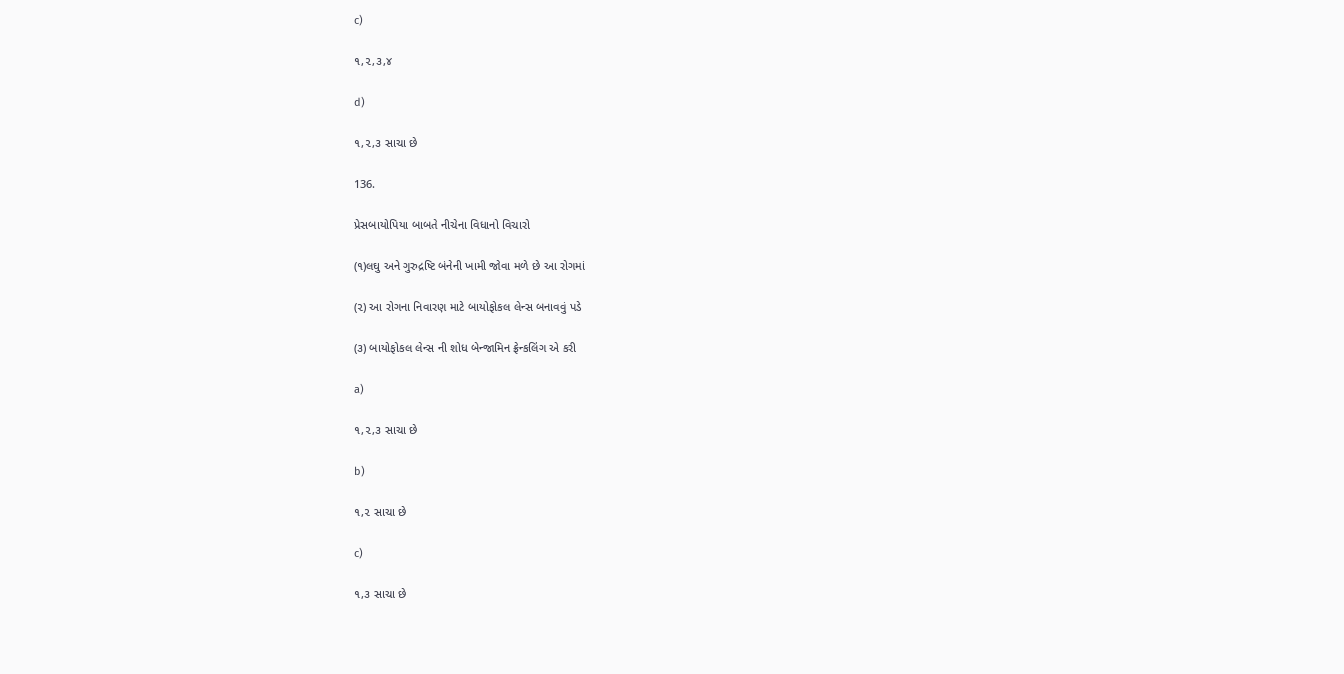c)

૧,૨,૩,૪

d)

૧,૨,૩ સાચા છે

136.

પ્રેસબાયોપિયા બાબતે નીચેના વિધાનો વિચારો

(૧)લઘુ અને ગુરુદ્રષ્ટિ બંનેની ખામી જોવા મળે છે આ રોગમાં

(૨) આ રોગના નિવારણ માટે બાયોફોકલ લેન્સ બનાવવું પડે

(૩) બાયોફોકલ લેન્સ ની શોધ બેન્જામિન ફ્રેન્કલિંગ એ કરી

a)

૧,૨,૩ સાચા છે

b)

૧,૨ સાચા છે

c)

૧,૩ સાચા છે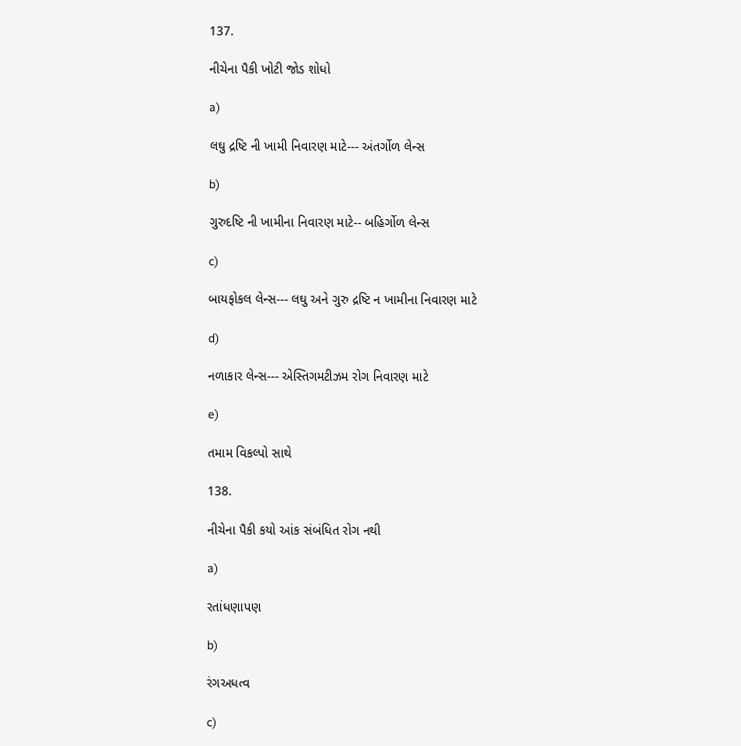137.

નીચેના પૈકી ખોટી જોડ શોધો

a)

લઘુ દ્રષ્ટિ ની ખામી નિવારણ માટે--- અંતર્ગોળ લેન્સ

b)

ગુરુદષ્ટિ ની ખામીના નિવારણ માટે-- બહિર્ગોળ લેન્સ

c)

બાયફોકલ લેન્સ--- લઘુ અને ગુરુ દ્રષ્ટિ ન ખામીના નિવારણ માટે

d)

નળાકાર લેન્સ--- એસ્તિગમટીઝમ રોગ નિવારણ માટે

e)

તમામ વિકલ્પો સાથે

138.

નીચેના પૈકી કયો આંક સંબંધિત રોગ નથી

a)

રતાંધણાપણ

b)

રંગઅધત્વ

c)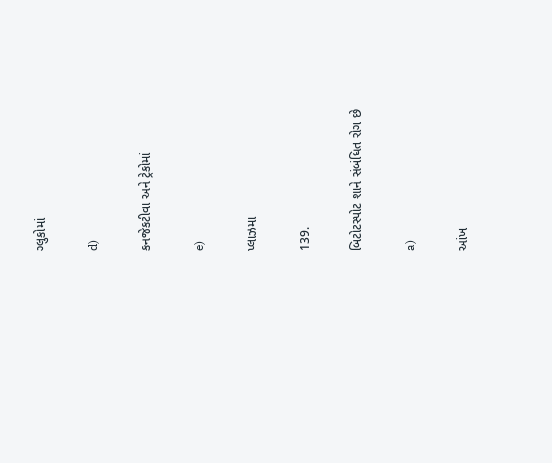ગ્લુકોમાં

d)

કનજેકટીવા અને ટ્રેકોમાં

e)

પ્લાઝમા

139.

બિટોટસ્પોટ શાને સંબંધિત રોગ છે

a)

આંખ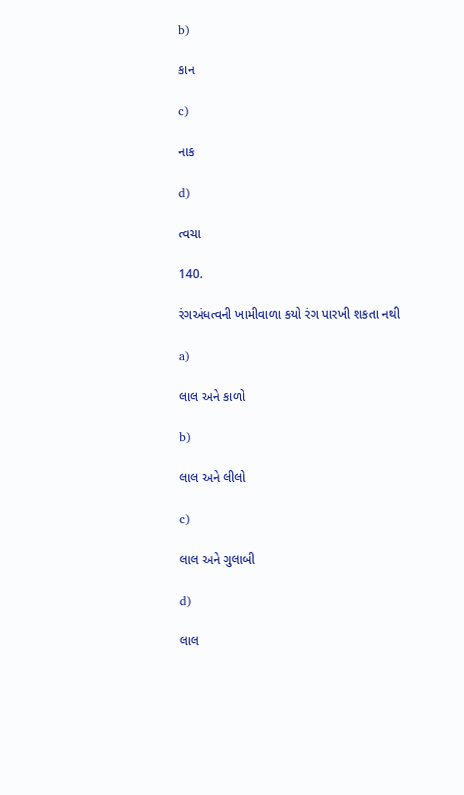b)

કાન

c)

નાક

d)

ત્વચા

140.

રંગઅંધત્વની ખામીવાળા કયો રંગ પારખી શકતા નથી

a)

લાલ અને કાળો

b)

લાલ અને લીલો

c)

લાલ અને ગુલાબી

d)

લાલ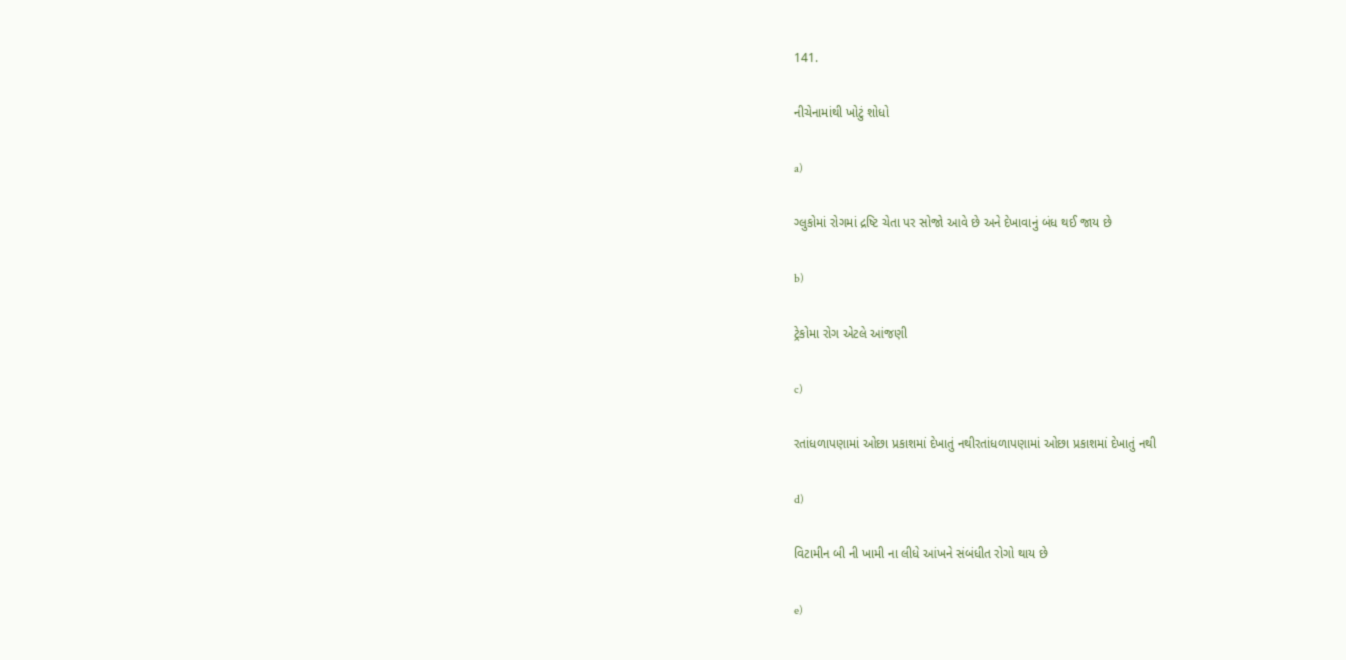141.

નીચેનામાંથી ખોટું શોધો

a)

ગ્લુકોમાં રોગમાં દ્રષ્ટિ ચેતા પર સોજો આવે છે અને દેખાવાનું બંધ થઈ જાય છે

b)

ટ્રેકોમા રોગ એટલે આંજણી

c)

રતાંધળાપણામાં ઓછા પ્રકાશમાં દેખાતું નથીરતાંધળાપણામાં ઓછા પ્રકાશમાં દેખાતું નથી

d)

વિટામીન બી ની ખામી ના લીધે આંખને સંબંધીત રોગો થાય છે

e)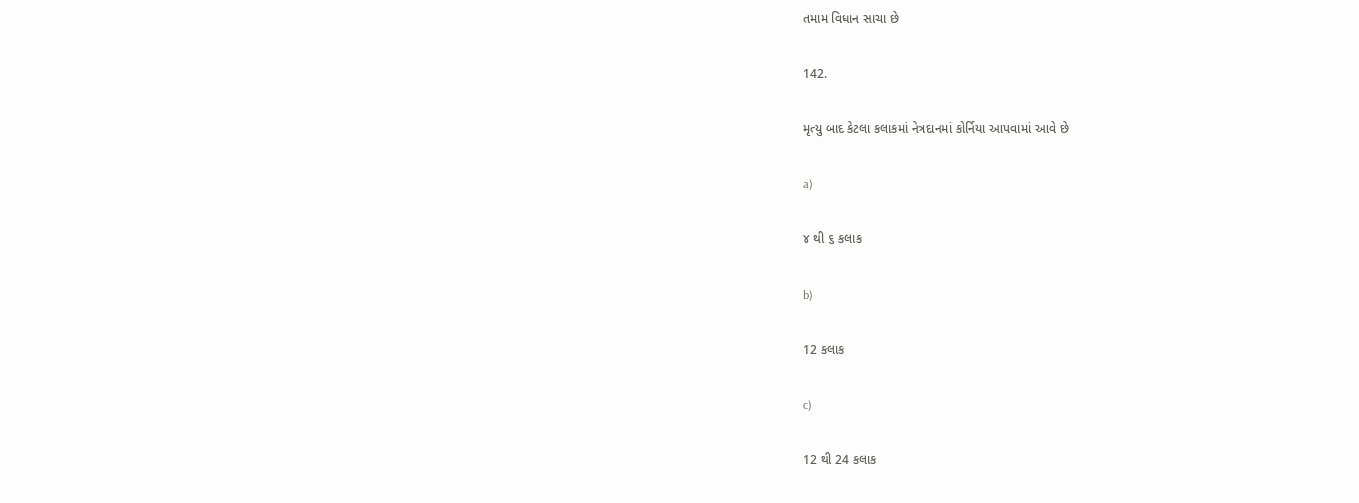તમામ વિધાન સાચા છે

142.

મૃત્યુ બાદ કેટલા કલાકમાં નેત્રદાનમાં કોર્નિયા આપવામાં આવે છે

a)

૪ થી ૬ કલાક

b)

12 કલાક

c)

12 થી 24 કલાક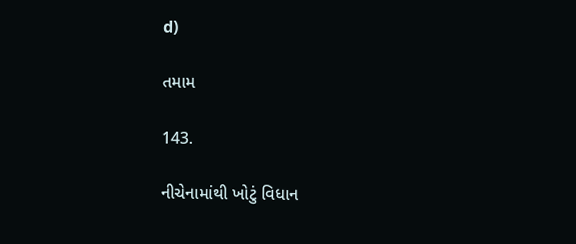d)

તમામ

143.

નીચેનામાંથી ખોટું વિધાન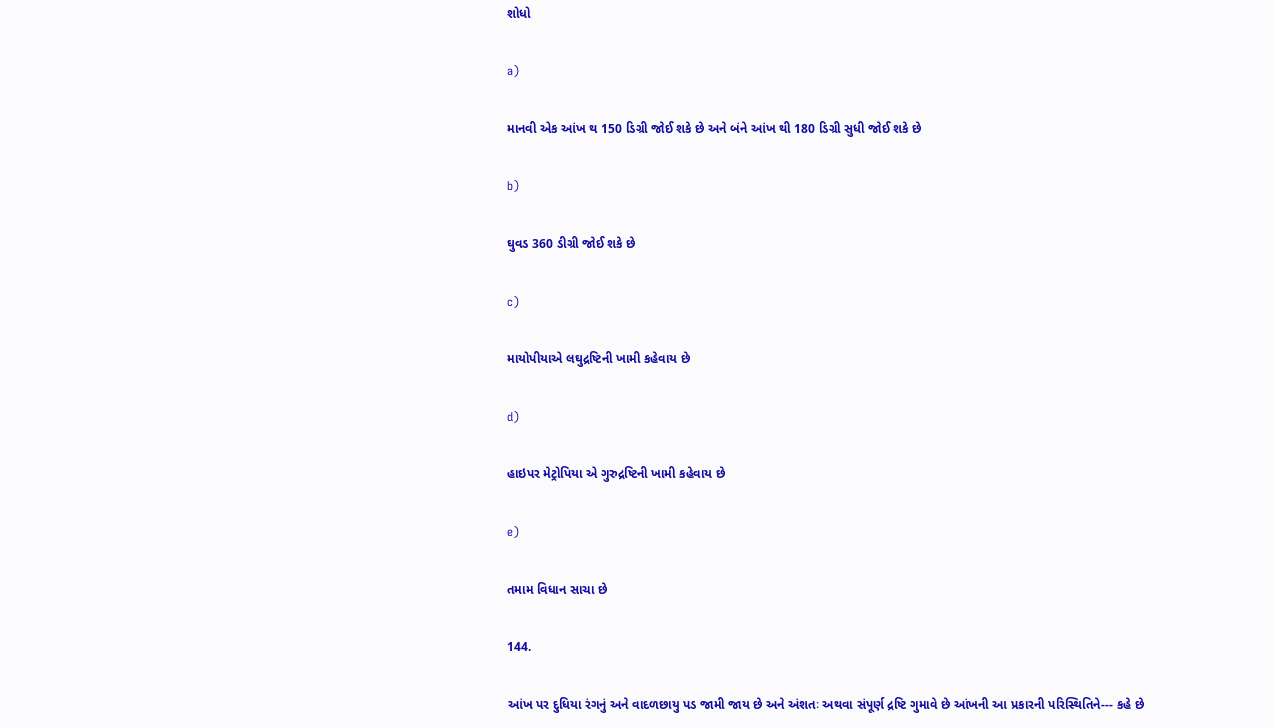શોધો

a)

માનવી એક આંખ થ 150 ડિગ્રી જોઈ શકે છે અને બંને આંખ થી 180 ડિગ્રી સુધી જોઈ શકે છે

b)

ઘુવડ 360 ડીગ્રી જોઈ શકે છે

c)

માયોપીયાએ લઘુદ્રષ્ટિની ખામી કહેવાય છે

d)

હાઇપર મેટ્રોપિયા એ ગુરુદ્રષ્ટિની ખામી કહેવાય છે

e)

તમામ વિધાન સાચા છે

144.

આંખ પર દુધિયા રંગનું અને વાદળછાયુ પડ જામી જાય છે અને અંશતઃ અથવા સંપૂર્ણ દ્રષ્ટિ ગુમાવે છે આંખની આ પ્રકારની પરિસ્થિતિને--- કહે છે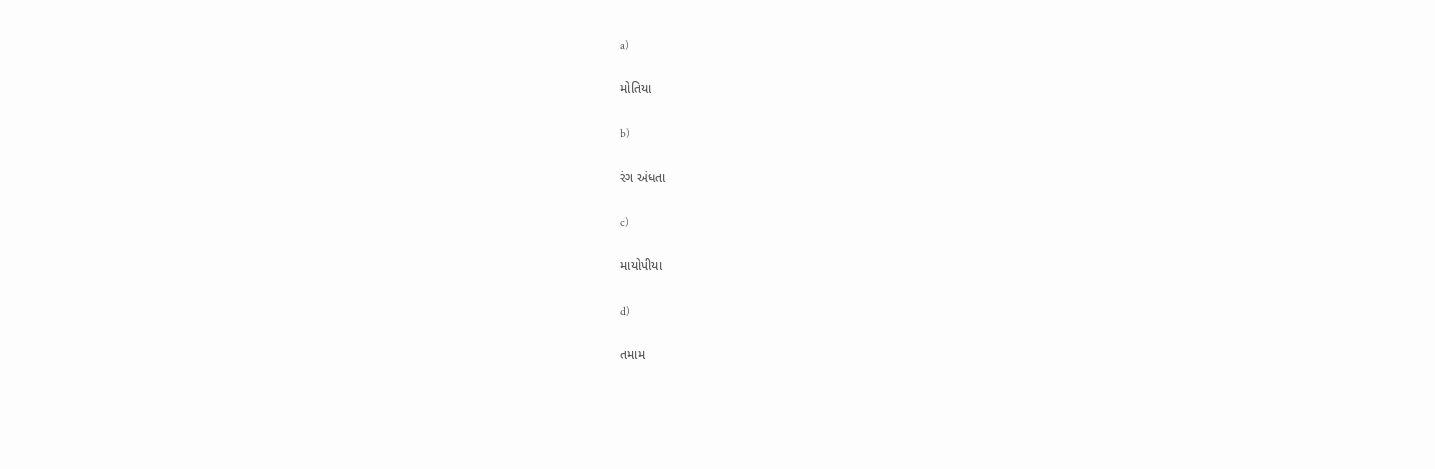a)

મોતિયા

b)

રંગ અંધતા

c)

માયોપીયા

d)

તમામ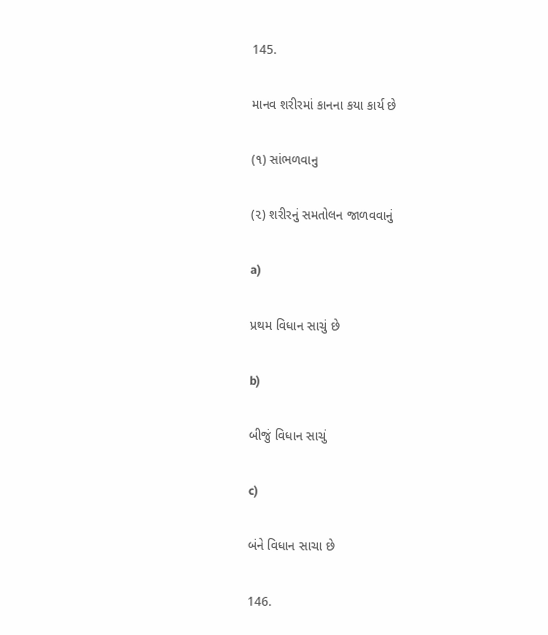145.

માનવ શરીરમાં કાનના કયા કાર્ય છે

(૧) સાંભળવાનુ

(૨) શરીરનું સમતોલન જાળવવાનું

a)

પ્રથમ વિધાન સાચું છે

b)

બીજું વિધાન સાચું

c)

બંને વિધાન સાચા છે

146.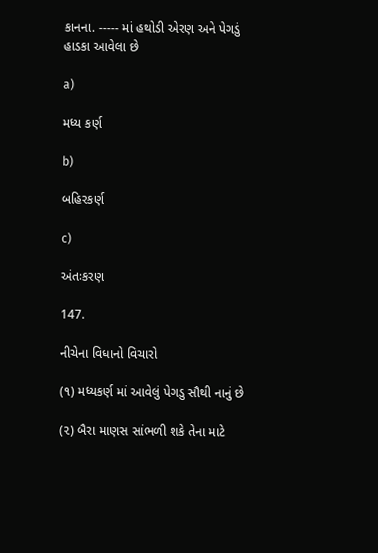કાનના. ----- માં હથોડી એરણ અને પેગડું હાડકા આવેલા છે

a)

મધ્ય કર્ણ

b)

બહિરકર્ણ

c)

અંતઃકરણ

147.

નીચેના વિધાનો વિચારો

(૧) મધ્યકર્ણ માં આવેલું પેગડુ સૌથી નાનું છે

(૨) બૈરા માણસ સાંભળી શકે તેના માટે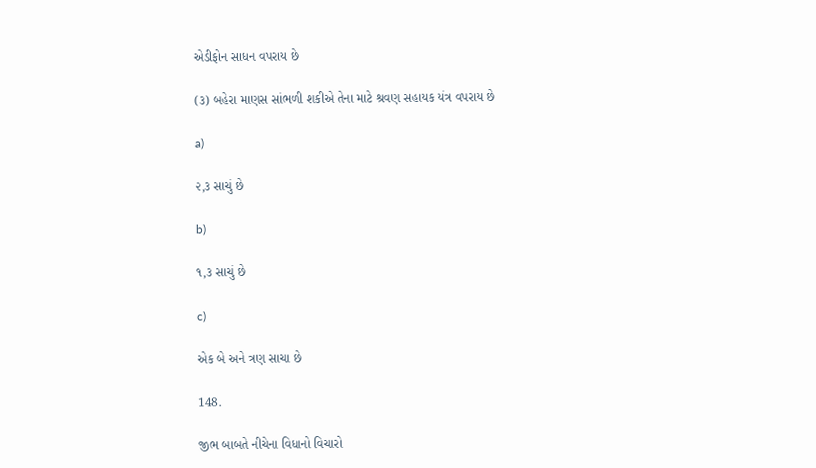એડીફોન સાધન વપરાય છે

(૩) બહેરા માણસ સાંભળી શકીએ તેના માટે શ્રવણ સહાયક યંત્ર વપરાય છે

a)

૨,૩ સાચું છે

b)

૧,૩ સાચું છે

c)

એક બે અને ત્રણ સાચા છે

148.

જીભ બાબતે નીચેના વિધાનો વિચારો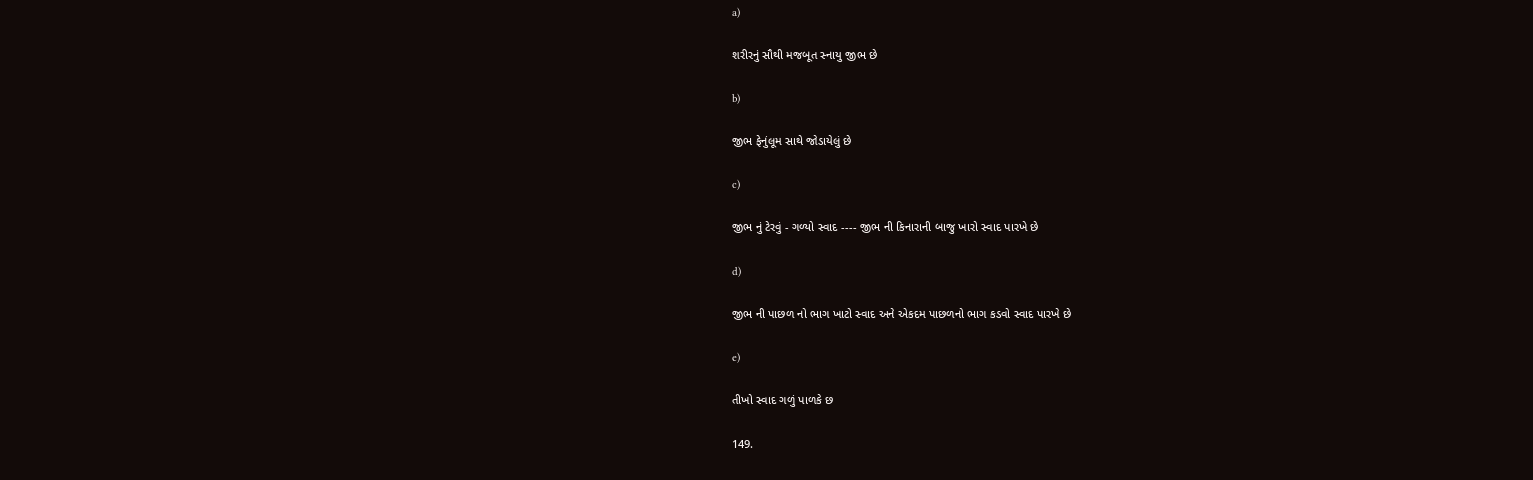a)

શરીરનું સૌથી મજબૂત સ્નાયુ જીભ છે

b)

જીભ ફેનુંલૂમ સાથે જોડાયેલું છે

c)

જીભ નું ટેરવું - ગળ્યો સ્વાદ ---- જીભ ની કિનારાની બાજુ ખારો સ્વાદ પારખે છે

d)

જીભ ની પાછળ નો ભાગ ખાટો સ્વાદ અને એકદમ પાછળનો ભાગ કડવો સ્વાદ પારખે છે

e)

તીખો સ્વાદ ગળું પાળકે છ

149.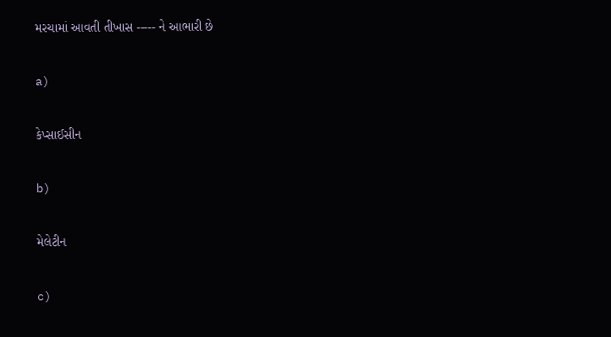મરચામાં આવતી તીખાસ ----- ને આભારી છે

a)

કેપ્સાઈસીન

b)

મેલેટીન

c)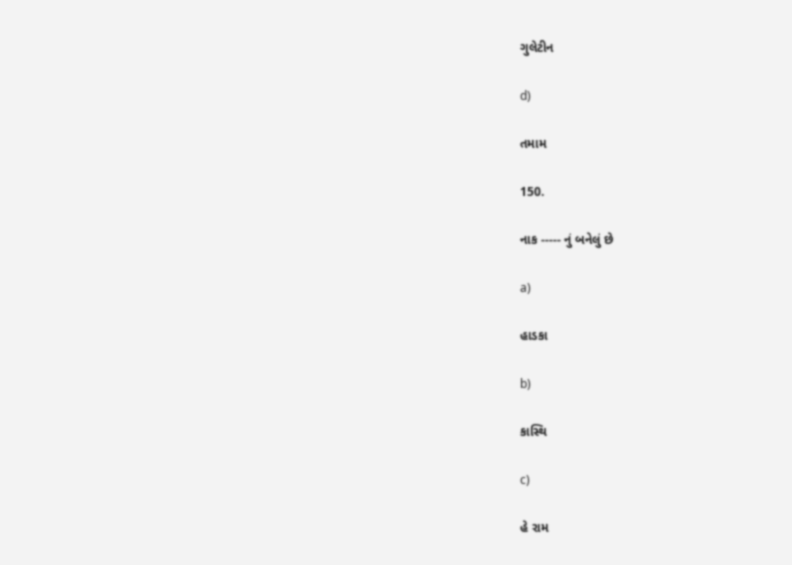ગુલેટીન

d)

તમામ

150.

નાક ----- નું બનેલું છે

a)

હાડકા

b)

કાસ્થિ

c)

હે રામ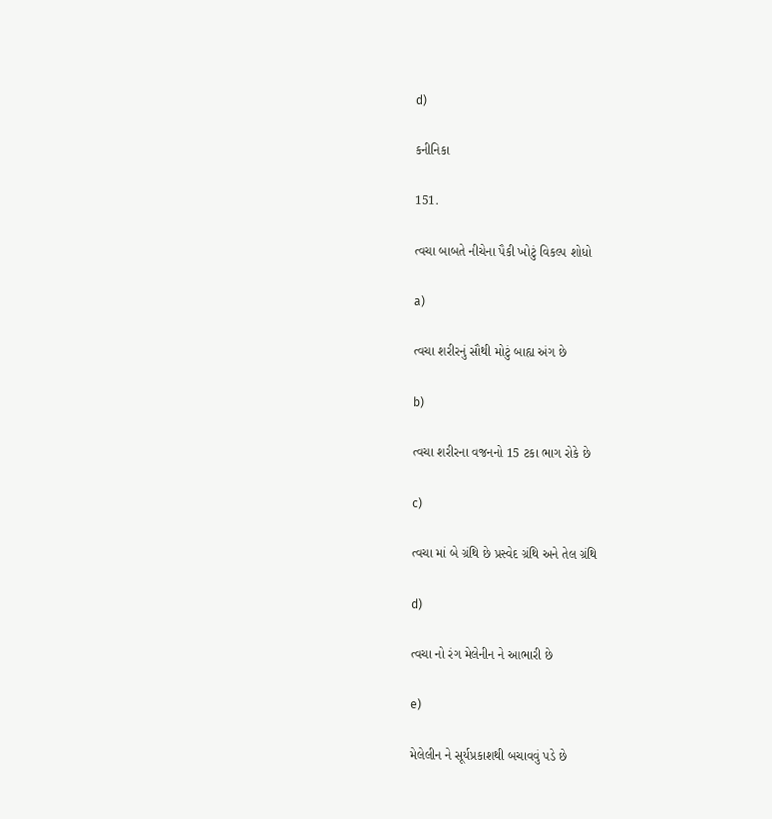d)

કનીનિકા

151.

ત્વચા બાબતે નીચેના પૈકી ખોટું વિકલ્પ શોધો

a)

ત્વચા શરીરનું સૌથી મોટું બાહ્ય અંગ છે

b)

ત્વચા શરીરના વજનનો 15 ટકા ભાગ રોકે છે

c)

ત્વચા માં બે ગ્રંથિ છે પ્રસ્વેદ ગ્રંથિ અને તેલ ગ્રંથિ

d)

ત્વચા નો રંગ મેલેનીન ને આભારી છે

e)

મેલેલીન ને સૂર્યપ્રકાશથી બચાવવું પડે છે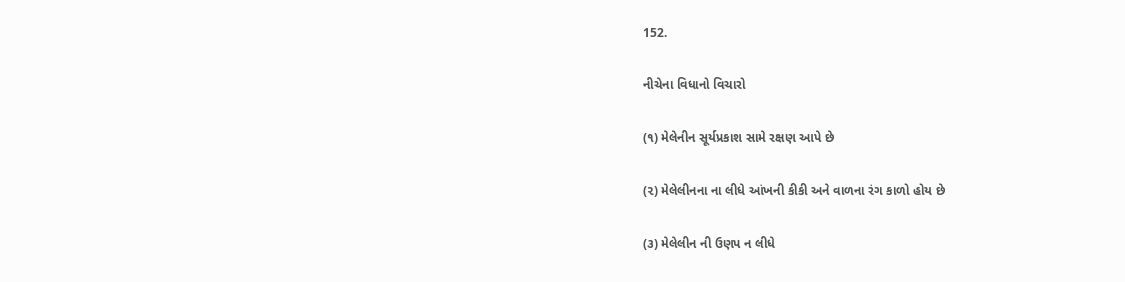152.

નીચેના વિધાનો વિચારો

(૧) મેલેનીન સૂર્યપ્રકાશ સામે રક્ષણ આપે છે

(૨) મેલેલીનના ના લીધે આંખની કીકી અને વાળના રંગ કાળો હોય છે

(૩) મેલેલીન ની ઉણપ ન લીધે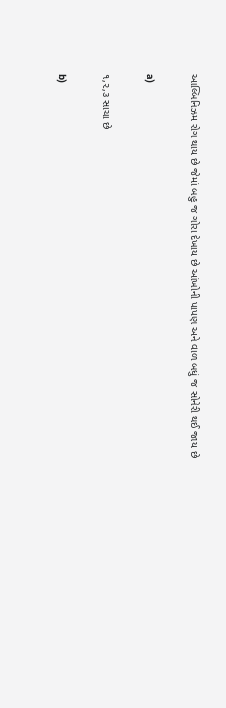આલ્બિનિઝમ રોગ થાય છે જેમાં બહુ જ ગોરા દેખાય છે આંખોની પાપણ અને વાળ બધું જ સોનેરી થઈ જાય છે

a)

૧,૨,૩ સાચા છે

b)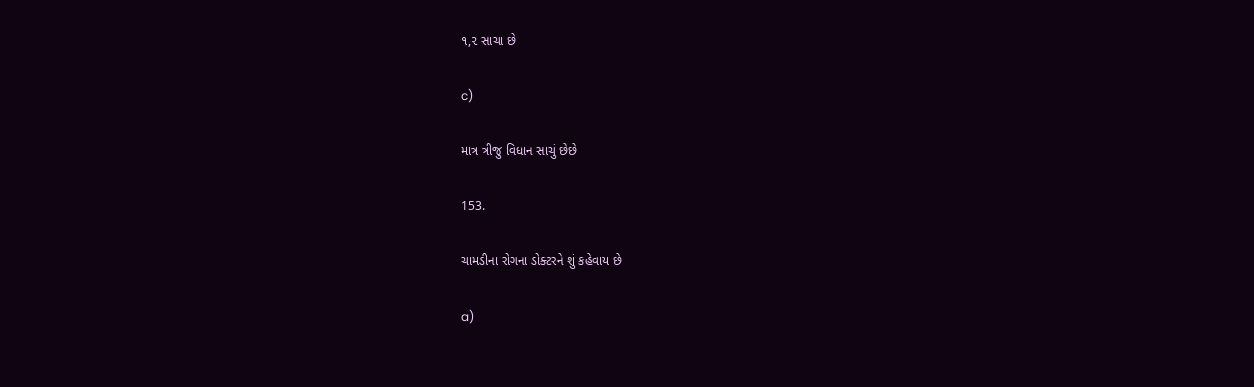૧,૨ સાચા છે

c)

માત્ર ત્રીજુ વિધાન સાચું છેછે

153.

ચામડીના રોગના ડોક્ટરને શું કહેવાય છે

a)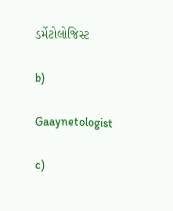ડર્મેટોલોજિસ્ટ

b)

Gaaynetologist

c)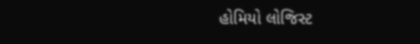હોમિયો લોજિસ્ટ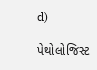d)

પેથોલોજિસ્ટ